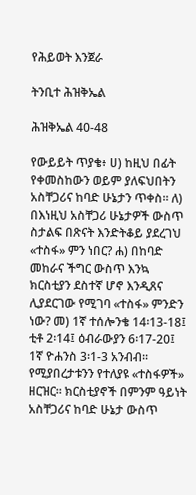የሕይወት እንጀራ

ትንቢተ ሕዝቅኤል

ሕዝቅኤል 40-48

የውይይት ጥያቄ፥ ሀ) ከዚህ በፊት የቀመስከውን ወይም ያለፍህበትን አስቸጋሪና ከባድ ሁኔታን ጥቀስ። ለ) በእነዚህ አስቸጋሪ ሁኔታዎች ውስጥ ስታልፍ በጽናት እንድትቆይ ያደረገህ «ተስፋ» ምን ነበር? ሐ) በከባድ መከራና ችግር ውስጥ እንኳ ክርስቲያን ደስተኛ ሆኖ እንዲጸና ሊያደርገው የሚገባ «ተስፋ» ምንድን ነው? መ) 1ኛ ተሰሎንቄ 14፡13-18፤ ቲቶ 2፡14፤ ዕብራውያን 6፡17-20፤ 1ኛ ዮሐንስ 3፡1-3 አንብብ። የሚያበረታቱንን የተለያዩ «ተስፋዎች» ዘርዝር። ክርስቲያኖች በምንም ዓይነት አስቸጋሪና ከባድ ሁኔታ ውስጥ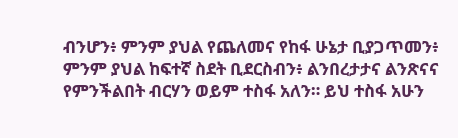ብንሆን፥ ምንም ያህል የጨለመና የከፋ ሁኔታ ቢያጋጥመን፥ ምንም ያህል ከፍተኛ ስደት ቢደርስብን፥ ልንበረታታና ልንጽናና የምንችልበት ብርሃን ወይም ተስፋ አለን። ይህ ተስፋ አሁን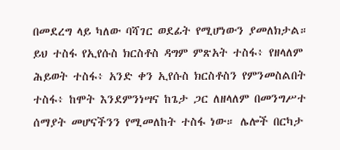በመደረግ ላይ ካለው ባሻገር ወደፊት የሚሆነውን ያመለክታል። ይህ ተስፋ የኢየሱስ ክርስቶስ ዳግም ምጽአት ተስፋ፥ የዘላለም ሕይወት ተስፋ፥ አንድ ቀን ኢየሱስ ክርስቶስን የምንመስልበት ተስፋ፥ ከሞት እንደምንነሣና ከጌታ ጋር ለዘላለም በመንግሥተ ሰማያት መሆናችንን የሚመለከት ተስፋ ነው። ሌሎች በርካታ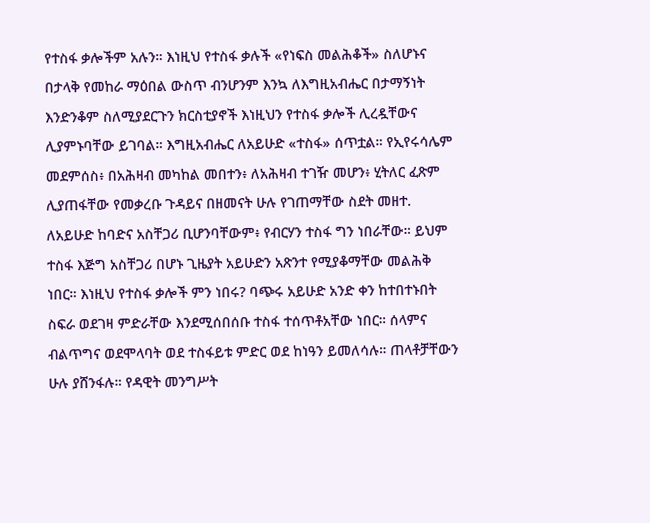የተስፋ ቃሎችም አሉን። እነዚህ የተስፋ ቃሉች «የነፍስ መልሕቆች» ስለሆኑና በታላቅ የመከራ ማዕበል ውስጥ ብንሆንም እንኳ ለእግዚአብሔር በታማኝነት እንድንቆም ስለሚያደርጉን ክርስቲያኖች እነዚህን የተስፋ ቃሎች ሊረዷቸውና ሊያምኑባቸው ይገባል። እግዚአብሔር ለአይሁድ «ተስፋ» ሰጥቷል። የኢየሩሳሌም መደምሰስ፥ በአሕዛብ መካከል መበተን፥ ለአሕዛብ ተገዥ መሆን፥ ሂትለር ፈጽም ሊያጠፋቸው የመቃረቡ ጉዳይና በዘመናት ሁሉ የገጠማቸው ስደት መዘተ. ለአይሁድ ከባድና አስቸጋሪ ቢሆንባቸውም፥ የብርሃን ተስፋ ግን ነበራቸው። ይህም ተስፋ እጅግ አስቸጋሪ በሆኑ ጊዜያት አይሁድን አጽንተ የሚያቆማቸው መልሕቅ ነበር። እነዚህ የተስፋ ቃሎች ምን ነበሩ? ባጭሩ አይሁድ አንድ ቀን ከተበተኑበት ስፍራ ወደገዛ ምድራቸው እንደሚሰበሰቡ ተስፋ ተሰጥቶአቸው ነበር። ሰላምና ብልጥግና ወደሞላባት ወደ ተስፋይቱ ምድር ወደ ከነዓን ይመለሳሉ። ጠላቶቻቸውን ሁሉ ያሸንፋሉ። የዳዊት መንግሥት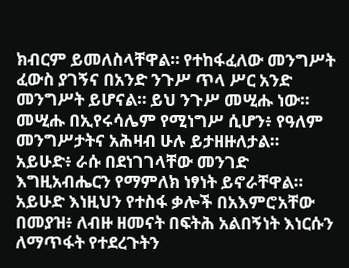ክብርም ይመለስላቸዋል። የተከፋፈለው መንግሥት ፈውስ ያገኝና በአንድ ንጉሥ ጥላ ሥር አንድ መንግሥት ይሆናል። ይህ ንጉሥ መሢሑ ነው። መሢሑ በኢየሩሳሌም የሚነግሥ ሲሆን፥ የዓለም መንግሥታትና አሕዛብ ሁሉ ይታዘዙለታል። አይሁድ፥ ራሱ በደነገገላቸው መንገድ እግዚአብሔርን የማምለክ ነፃነት ይኖራቸዋል። አይሁድ እነዚህን የተስፋ ቃሎች በአእምሮአቸው በመያዝ፥ ለብዙ ዘመናት በፍትሕ አልበኝነት እነርሱን ለማጥፋት የተደረጉትን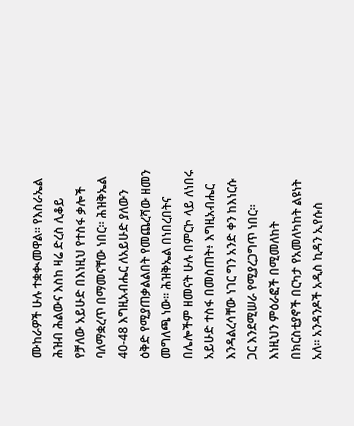ሙከራዎች ሁሉ ተቋቊመዋል። የእስራኤል ሕዝብ ሕልውና እስከ ዛሬ ድረስ ሊቆይ የቻለው አይሁድ በእነዚህ የተስፋ ቃሎች ባለማቋረጥ በማመናቸው ነበር። ሕዝቅኤል 40-48 እግዚአብሔር ለአይሁድ ያለውን ዕቅድ የሚያጠቃልልበት የመጨረሻው ዘመን መግለጫ ነው። ሕዝቅኤል በነበረበትና በሌሎችም ዘመናት ሁሉ በምርኮ ላይ ለነበሩ አይሁድ ተስፋ በመስጠት፥ እግዚአብሔር እንዳልረሳቸው ነገር ግን አንድ ቀን ከእነርሱ ጋር እንደሚሠራ የሚያረጋግጥ ነበር። እነዚህን ምዕራፎች በሚመለከት በክርስቲያኖች በርካታ የአመለካከት ልዩነት አለ። አንዳንዶች አዲስ ኪዳን ኢየሱስ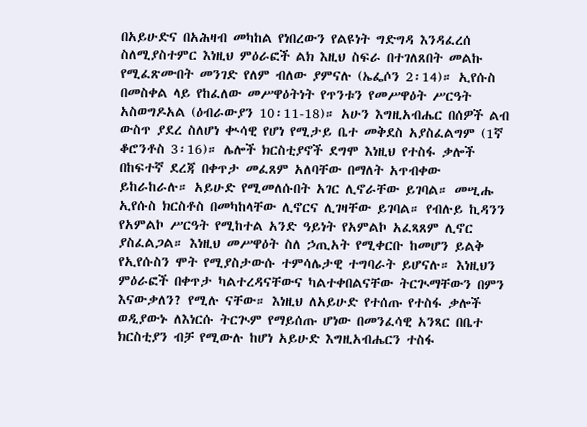በአይሁድና በአሕዛብ መካከል የነበረውን የልዩነት ግድግዳ እንዳፈረሰ ስለሚያስተምር እነዚህ ምዕራፎች ልክ እዚህ ስፍራ በተገለጸበት መልኩ የሚፈጽሙበት መንገድ የለም ብለው ያምናሉ (ኤፌሶን 2፡14)። ኢየሱስ በመስቀል ላይ የከፈለው መሥዋዕትነት የጥንቱን የመሥዋዕት ሥርዓት አስወግዶአል (ዕብራውያን 10፡11-18)። አሁን እግዚአብሔር በሰዎች ልብ ውስጥ ያደረ ስለሆነ ቊሳዊ የሆነ የሚታይ ቤተ መቅደስ አያስፈልግም (1ኛ ቆሮንቶስ 3፡16)። ሌሎች ክርስቲያኖች ደግሞ እነዚህ የተስፋ ቃሎች በከፍተኛ ደረጃ በቀጥታ መፈጸም አለባቸው በማለት አጥብቀው ይከራከራሉ። አይሁድ የሚመለሱበት አገር ሊኖራቸው ይገባል። መሢሑ ኢየሱስ ክርስቶስ በመካከላቸው ሊኖርና ሊገዛቸው ይገባል። የብሉይ ኪዳንን የአምልኮ ሥርዓት የሚከተል አንድ ዓይነት የአምልኮ አፈጻጸም ሊኖር ያስፈልጋል። እነዚህ መሥዋዕት ስለ ኃጢአት የሚቀርቡ ከመሆን ይልቅ የኢየሱስን ሞት የሚያስታውሱ ተምሳሌታዊ ተግባራት ይሆናሉ። እነዚህን ምዕራፎች በቀጥታ ካልተረዳናቸውና ካልተቀበልናቸው ትርጒማቸውን በምን እናውቃለን? የሚሉ ናቸው። እነዚህ ለአይሁድ የተሰጡ የተስፋ ቃሎች ወዲያውኑ ለእነርሱ ትርጒም የማይሰጡ ሆነው በመንፈሳዊ አንጻር በቤተ ክርስቲያን ብቻ የሚውሉ ከሆነ አይሁድ እግዚአብሔርን ተስፋ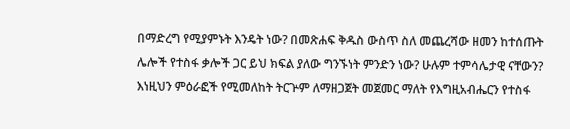በማድረግ የሚያምኑት እንዴት ነው? በመጽሐፍ ቅዱስ ውስጥ ስለ መጨረሻው ዘመን ከተሰጡት ሌሎች የተስፋ ቃሎች ጋር ይህ ክፍል ያለው ግንኙነት ምንድን ነው? ሁሉም ተምሳሌታዊ ናቸውን? እነዚህን ምዕራፎች የሚመለከት ትርጕም ለማዘጋጀት መጀመር ማለት የእግዚአብሔርን የተስፋ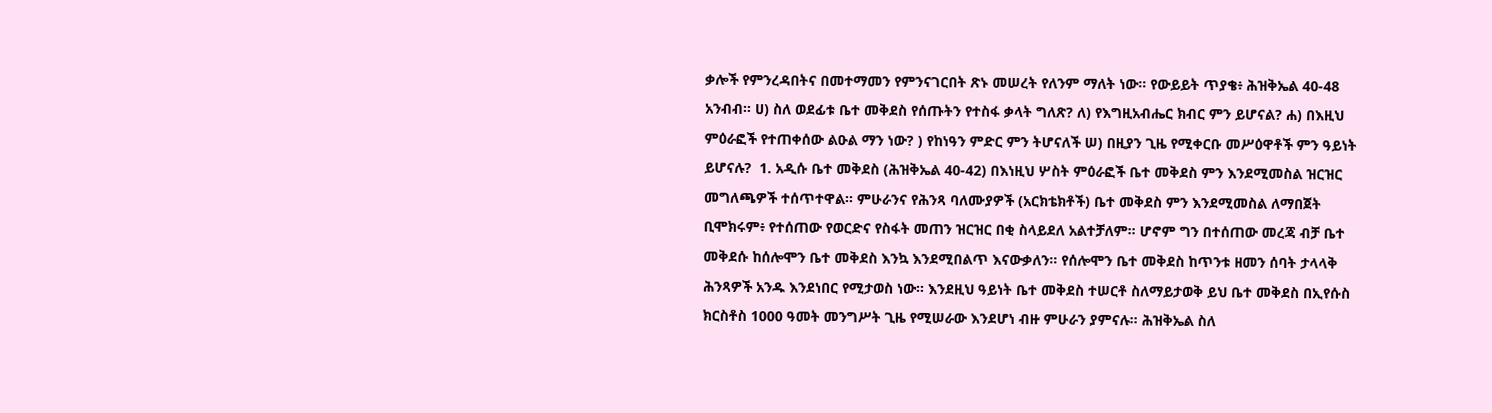ቃሎች የምንረዳበትና በመተማመን የምንናገርበት ጽኑ መሠረት የለንም ማለት ነው። የውይይት ጥያቄ፥ ሕዝቅኤል 40-48 አንብብ። ሀ) ስለ ወደፊቱ ቤተ መቅደስ የሰጡትን የተስፋ ቃላት ግለጽ? ለ) የእግዚአብሔር ክብር ምን ይሆናል? ሐ) በእዚህ ምዕራፎች የተጠቀሰው ልዑል ማን ነው? ) የከነዓን ምድር ምን ትሆናለች ሠ) በዚያን ጊዜ የሚቀርቡ መሥዕዋቶች ምን ዓይነት ይሆናሉ?  1. አዲሱ ቤተ መቅደስ (ሕዝቅኤል 40-42) በእነዚህ ሦስት ምዕራፎች ቤተ መቅደስ ምን እንደሚመስል ዝርዝር መግለጫዎች ተሰጥተዋል። ምሁራንና የሕንጻ ባለሙያዎች (አርክቴክቶች) ቤተ መቅደስ ምን እንደሚመስል ለማበጀት ቢሞክሩም፥ የተሰጠው የወርድና የስፋት መጠን ዝርዝር በቂ ስላይደለ አልተቻለም። ሆኖም ግን በተሰጠው መረጃ ብቻ ቤተ መቅደሱ ከሰሎሞን ቤተ መቅደስ እንኳ እንደሚበልጥ እናውቃለን። የሰሎሞን ቤተ መቅደስ ከጥንቱ ዘመን ሰባት ታላላቅ ሕንጻዎች አንዱ እንደነበር የሚታወስ ነው። እንደዚህ ዓይነት ቤተ መቅደስ ተሠርቶ ስለማይታወቅ ይህ ቤተ መቅደስ በኢየሱስ ክርስቶስ 1000 ዓመት መንግሥት ጊዜ የሚሠራው እንደሆነ ብዙ ምሁራን ያምናሉ። ሕዝቅኤል ስለ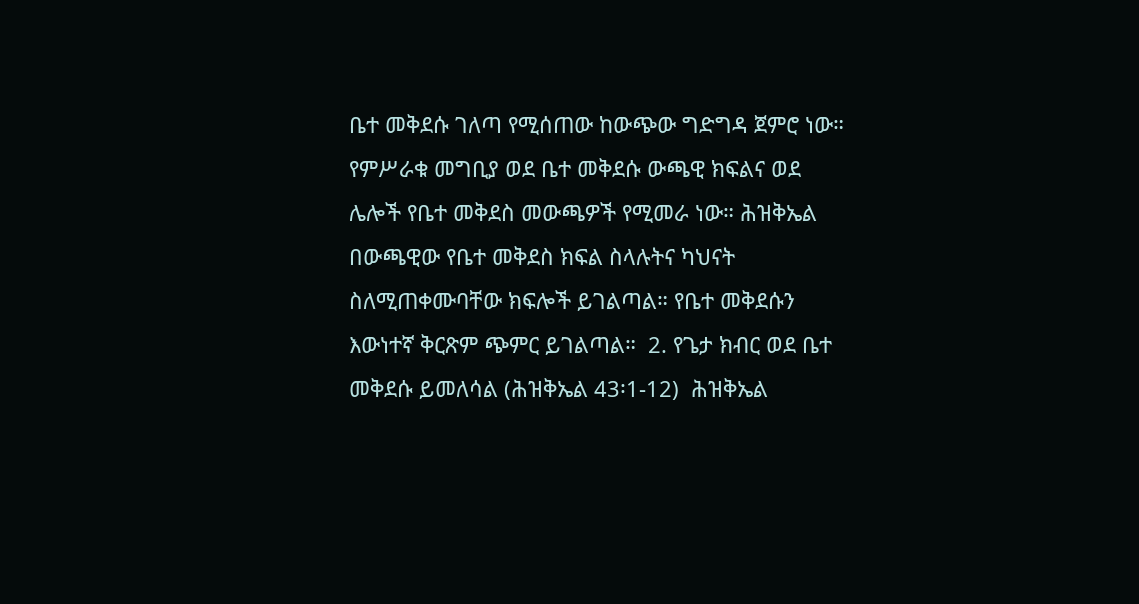ቤተ መቅደሱ ገለጣ የሚሰጠው ከውጭው ግድግዳ ጀምሮ ነው። የምሥራቁ መግቢያ ወደ ቤተ መቅደሱ ውጫዊ ክፍልና ወደ ሌሎች የቤተ መቅደስ መውጫዎች የሚመራ ነው። ሕዝቅኤል በውጫዊው የቤተ መቅደስ ክፍል ስላሉትና ካህናት ስለሚጠቀሙባቸው ክፍሎች ይገልጣል። የቤተ መቅደሱን እውነተኛ ቅርጽም ጭምር ይገልጣል።  2. የጌታ ክብር ወደ ቤተ መቅደሱ ይመለሳል (ሕዝቅኤል 43፡1-12)  ሕዝቅኤል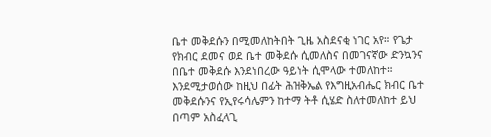ቤተ መቅደሱን በሚመለከትበት ጊዜ አስደናቂ ነገር አየ። የጌታ የክብር ደመና ወደ ቤተ መቅደሱ ሲመለስና በመገናኛው ድንኳንና በቤተ መቅደሱ እንደነበረው ዓይነት ሲሞላው ተመለከተ። እንደሚታወሰው ከዚህ በፊት ሕዝቅኤል የእግዚአብሔር ክብር ቤተ መቅደሱንና የኢየሩሳሌምን ከተማ ትቶ ሲሄድ ስለተመለከተ ይህ በጣም አስፈላጊ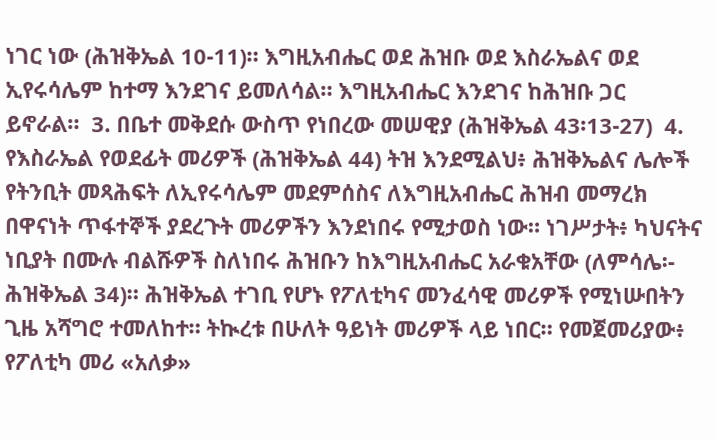ነገር ነው (ሕዝቅኤል 10-11)። እግዚአብሔር ወደ ሕዝቡ ወደ እስራኤልና ወደ ኢየሩሳሌም ከተማ እንደገና ይመለሳል። እግዚአብሔር እንደገና ከሕዝቡ ጋር ይኖራል።  3. በቤተ መቅደሱ ውስጥ የነበረው መሠዊያ (ሕዝቅኤል 43፡13-27)  4. የእስራኤል የወደፊት መሪዎች (ሕዝቅኤል 44) ትዝ እንደሚልህ፥ ሕዝቅኤልና ሌሎች የትንቢት መጻሕፍት ለኢየሩሳሌም መደምሰስና ለእግዚአብሔር ሕዝብ መማረክ በዋናነት ጥፋተኞች ያደረጉት መሪዎችን እንደነበሩ የሚታወስ ነው። ነገሥታት፥ ካህናትና ነቢያት በሙሉ ብልሹዎች ስለነበሩ ሕዝቡን ከእግዚአብሔር አራቁአቸው (ለምሳሌ፡- ሕዝቅኤል 34)። ሕዝቅኤል ተገቢ የሆኑ የፖለቲካና መንፈሳዊ መሪዎች የሚነሡበትን ጊዜ አሻግሮ ተመለከተ። ትኲረቱ በሁለት ዓይነት መሪዎች ላይ ነበር። የመጀመሪያው፥ የፖለቲካ መሪ «አለቃ»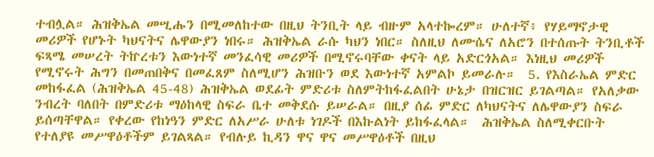ተብሏል። ሕዝቅኤል መሢሑን በሚመለከተው በዚህ ትንቢት ላይ ብዙም አላተኰረም። ሁለተኛ፥ የሃይማኖታዊ መሪዎች የሆኑት ካህናትና ሌዋውያን ነበሩ። ሕዝቅኤል ራሱ ካህን ነበር። ስለዚህ ለሙሴና ለአሮን በተሰጡት ትንቢቶች ፍጻሜ መሠረት ትኵረቱን እውነተኛ መንፈሳዊ መሪዎች በሚኖሩባቸው ቀናት ላይ አድርጎአል። እነዚህ መሪዎች የሚኖሩት ሕግን በመጠበቅና በመፈጸም ስለሚሆን ሕዝቡን ወደ እውነተኛ አምልኮ ይመራሉ።  5. የእስራኤል ምድር መከፋፈል (ሕዝቅኤል 45-48) ሕዝቅኤል ወደፊት ምድሪቱ ስለምትከፋፈልበት ሁኔታ በዝርዝር ይገልጣል። የአለቃው ንብረት ባለበት በምድሪቱ ማዕከላዊ ስፍራ ቤተ መቅደሱ ይሠራል። በዚያ ሰፊ ምድር ለካህናትና ለሌዋውያን ስፍራ ይሰጣቸዋል። የቀረው የከነዓን ምድር ለአሥራ ሁለቱ ነገዶች በእኩልነት ይከፋፈላል።  ሕዝቅኤል ስለሚቀርቡት የተለያዩ መሥዋዕቶችም ይገልጻል። የብሉይ ኪዳን ዋና ዋና መሥዋዕቶች በዚህ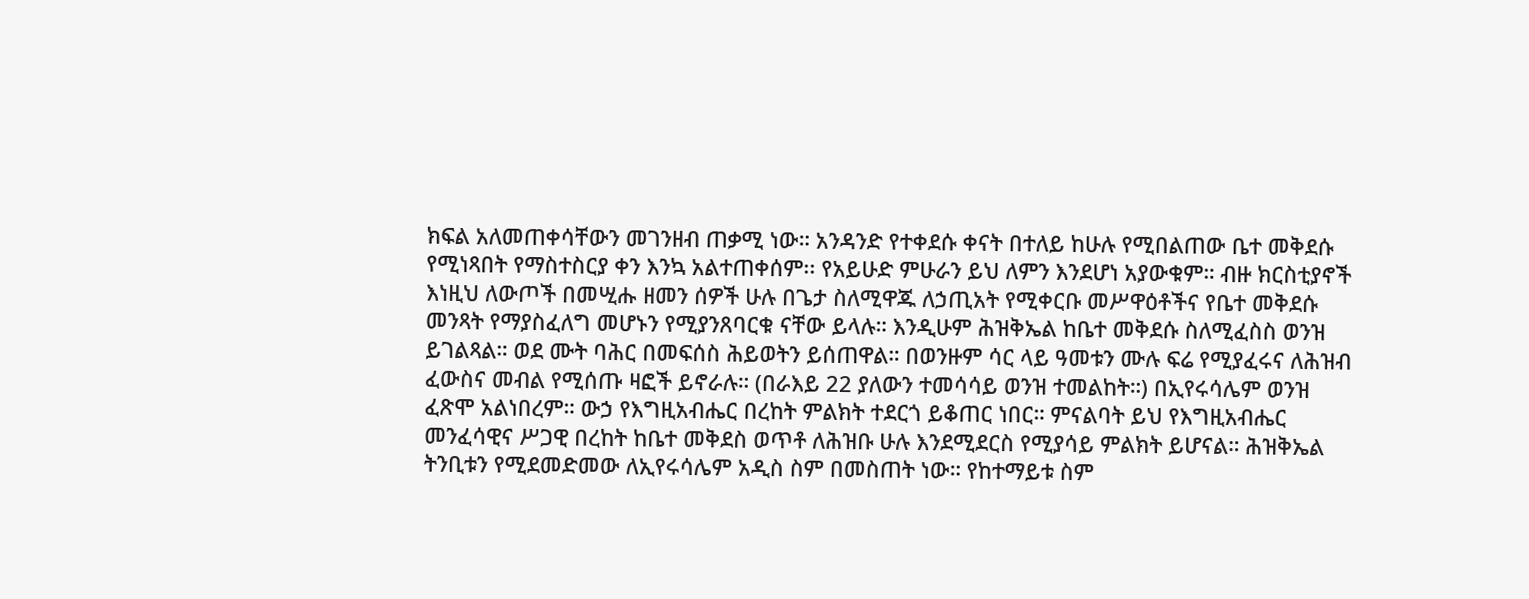ክፍል አለመጠቀሳቸውን መገንዘብ ጠቃሚ ነው። አንዳንድ የተቀደሱ ቀናት በተለይ ከሁሉ የሚበልጠው ቤተ መቅደሱ የሚነጻበት የማስተስርያ ቀን እንኳ አልተጠቀሰም፡፡ የአይሁድ ምሁራን ይህ ለምን እንደሆነ አያውቁም። ብዙ ክርስቲያኖች እነዚህ ለውጦች በመሢሑ ዘመን ሰዎች ሁሉ በጌታ ስለሚዋጁ ለኃጢአት የሚቀርቡ መሥዋዕቶችና የቤተ መቅደሱ መንጻት የማያስፈለግ መሆኑን የሚያንጸባርቁ ናቸው ይላሉ። እንዲሁም ሕዝቅኤል ከቤተ መቅደሱ ስለሚፈስስ ወንዝ ይገልጻል። ወደ ሙት ባሕር በመፍሰስ ሕይወትን ይሰጠዋል። በወንዙም ሳር ላይ ዓመቱን ሙሉ ፍሬ የሚያፈሩና ለሕዝብ ፈውስና መብል የሚሰጡ ዛፎች ይኖራሉ። (በራእይ 22 ያለውን ተመሳሳይ ወንዝ ተመልከት።) በኢየሩሳሌም ወንዝ ፈጽሞ አልነበረም። ውኃ የእግዚአብሔር በረከት ምልክት ተደርጎ ይቆጠር ነበር። ምናልባት ይህ የእግዚአብሔር መንፈሳዊና ሥጋዊ በረከት ከቤተ መቅደስ ወጥቶ ለሕዝቡ ሁሉ እንደሚደርስ የሚያሳይ ምልክት ይሆናል። ሕዝቅኤል ትንቢቱን የሚደመድመው ለኢየሩሳሌም አዲስ ስም በመስጠት ነው። የከተማይቱ ስም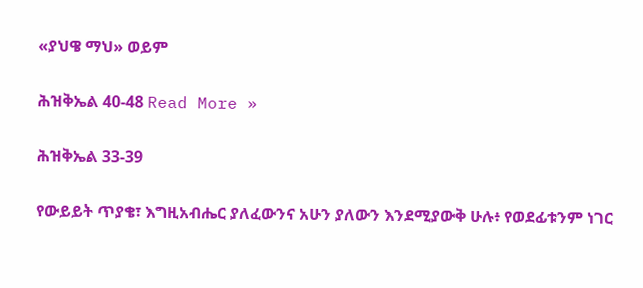«ያህዌ ማህ» ወይም

ሕዝቅኤል 40-48 Read More »

ሕዝቅኤል 33-39

የውይይት ጥያቄ፣ እግዚአብሔር ያለፈውንና አሁን ያለውን እንደሚያውቅ ሁሉ፥ የወደፊቱንም ነገር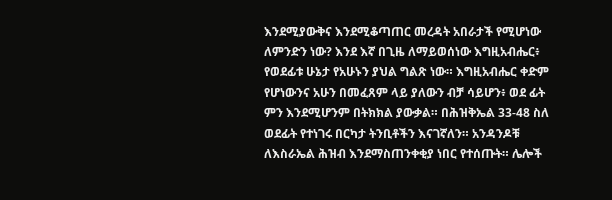እንደሚያውቅና እንደሚቆጣጠር መረዳት አበራታች የሚሆነው ለምንድን ነው? እንደ እኛ በጊዜ ለማይወሰነው እግዚአብሔር፥ የወደፊቱ ሁኔታ የአሁኑን ያህል ግልጽ ነው። እግዚአብሔር ቀድም የሆነውንና አሁን በመፈጸም ላይ ያለውን ብቻ ሳይሆን፥ ወደ ፊት ምን እንደሚሆንም በትክክል ያውቃል። በሕዝቅኤል 33-48 ስለ ወደፊት የተነገሩ በርካታ ትንቢቶችን እናገኛለን። አንዳንዶቹ ለእስራኤል ሕዝብ እንደማስጠንቀቂያ ነበር የተሰጡት። ሌሎች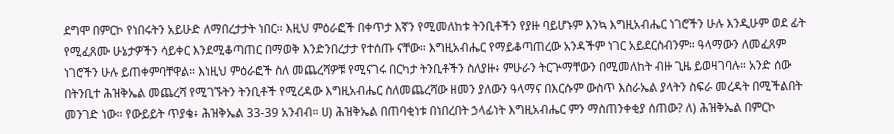ደግሞ በምርኮ የነበሩትን አይሁድ ለማበረታታት ነበር። እዚህ ምዕራፎች በቀጥታ እኛን የሚመለከቱ ትንቢቶችን የያዙ ባይሆኑም እንኳ እግዚአብሔር ነገሮችን ሁሉ እንዲሁም ወደ ፊት የሚፈጸሙ ሁኔታዎችን ሳይቀር እንደሚቆጣጠር በማወቅ እንድንበረታታ የተሰጡ ናቸው። እግዚአብሔር የማይቆጣጠረው አንዳችም ነገር አይደርስብንም። ዓላማውን ለመፈጸም ነገሮችን ሁሉ ይጠቀምባቸዋል። እነዚህ ምዕራፎች ስለ መጨረሻዎቹ የሚናገሩ በርካታ ትንቢቶችን ስለያዙ፥ ምሁራን ትርጕማቸውን በሚመለከት ብዙ ጊዜ ይወዛገባሉ። አንድ ሰው በትንቢተ ሕዝቅኤል መጨረሻ የሚገኙትን ትንቢቶች የሚረዳው እግዚአብሔር ስለመጨረሻው ዘመን ያለውን ዓላማና በእርሱም ውስጥ እስራኤል ያላትን ስፍራ መረዳት በሚችልበት መንገድ ነው። የውይይት ጥያቄ፥ ሕዝቅኤል 33-39 አንብብ። ሀ) ሕዝቅኤል በጠባቂነቱ በነበረበት ኃላፊነት እግዚአብሔር ምን ማስጠንቀቂያ ሰጠው? ለ) ሕዝቅኤል በምርኮ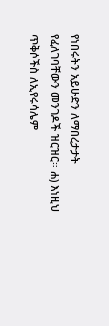የነበሩትን አይሁድን ለማበረታታት የፈለገባቸውን መንገዶች ዝርዝር። ሐ) እነዚህ ጥቅሶችስ ለኢየሩሳሌም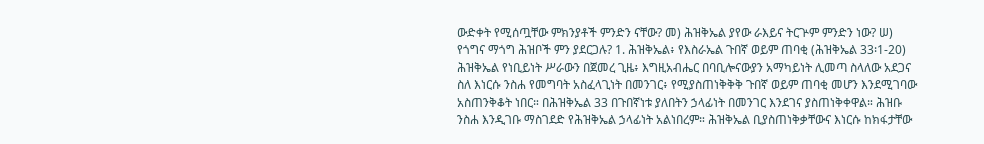ውድቀት የሚሰጧቸው ምክንያቶች ምንድን ናቸው? መ) ሕዝቅኤል ያየው ራእይና ትርጕም ምንድን ነው? ሠ) የጎግና ማጎግ ሕዝቦች ምን ያደርጋሉ? 1. ሕዝቅኤል፥ የእስራኤል ጉበኛ ወይም ጠባቂ (ሕዝቅኤል 33፡1-20) ሕዝቅኤል የነቢይነት ሥራውን በጀመረ ጊዜ፥ እግዚአብሔር በባቢሎናውያን አማካይነት ሊመጣ ስላለው አደጋና ስለ እነርሱ ንስሐ የመግባት አስፈላጊነት በመንገር፥ የሚያስጠነቅቅቅ ጉበኛ ወይም ጠባቂ መሆን እንደሚገባው አስጠንቅቆት ነበር። በሕዝቅኤል 33 በጉበኛነቱ ያለበትን ኃላፊነት በመንገር እንደገና ያስጠነቅቀዋል። ሕዝቡ ንስሐ እንዲገቡ ማስገደድ የሕዝቅኤል ኃላፊነት አልነበረም። ሕዝቅኤል ቢያስጠነቅቃቸውና እነርሱ ከክፋታቸው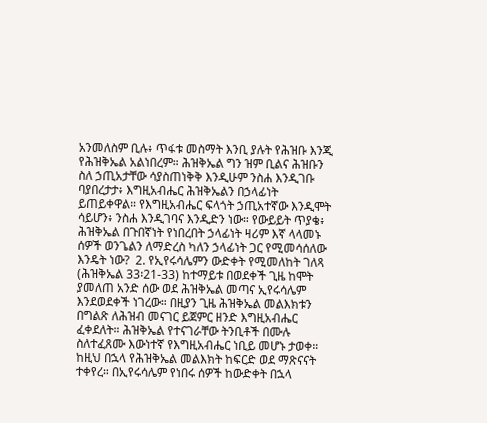አንመለስም ቢሉ፥ ጥፋቱ መስማት እንቢ ያሉት የሕዝቡ እንጂ የሕዝቅኤል አልነበረም። ሕዝቅኤል ግን ዝም ቢልና ሕዝቡን ስለ ኃጢአታቸው ሳያስጠነቅቅ እንዲሁም ንስሐ እንዲገቡ ባያበረታታ፥ እግዚአብሔር ሕዝቅኤልን በኃላፊነት ይጠይቀዋል። የእግዚአብሔር ፍላጎት ኃጢአተኛው እንዲሞት ሳይሆን፥ ንስሐ እንዲገባና እንዲድን ነው። የውይይት ጥያቄ፥ ሕዝቅኤል በጉበኛነት የነበረበት ኃላፊነት ዛሪም እኛ ላላመኑ ሰዎች ወንጌልን ለማድረስ ካለን ኃላፊነት ጋር የሚመሳሰለው እንዴት ነው?  2. የኢየሩሳሌምን ውድቀት የሚመለከት ገለጻ (ሕዝቅኤል 33፡21-33) ከተማይቱ በወደቀች ጊዜ ከሞት ያመለጠ አንድ ሰው ወደ ሕዝቅኤል መጣና ኢየሩሳሌም እንደወደቀች ነገረው። በዚያን ጊዜ ሕዝቅኤል መልእክቱን በግልጽ ለሕዝብ መናገር ይጀምር ዘንድ እግዚአብሔር ፈቀደለት። ሕዝቅኤል የተናገራቸው ትንቢቶች በሙሉ ስለተፈጸሙ እውነተኛ የእግዚአብሔር ነቢይ መሆኑ ታወቀ። ከዚህ በኋላ የሕዝቅኤል መልእክት ከፍርድ ወደ ማጽናናት ተቀየረ። በኢየሩሳሌም የነበሩ ሰዎች ከውድቀት በኋላ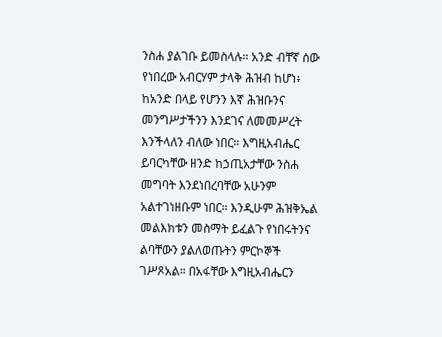ንስሐ ያልገቡ ይመስላሉ። አንድ ብቸኛ ሰው የነበረው አብርሃም ታላቅ ሕዝብ ከሆነ፥ ከአንድ በላይ የሆንን እኛ ሕዝቡንና መንግሥታችንን እንደገና ለመመሥረት እንችላለን ብለው ነበር። እግዚአብሔር ይባርካቸው ዘንድ ከኃጢአታቸው ንስሐ መግባት እንደነበረባቸው አሁንም አልተገነዘቡም ነበር። እንዲሁም ሕዝቅኤል መልእክቱን መስማት ይፈልጉ የነበሩትንና ልባቸውን ያልለወጡትን ምርኮኞች ገሥጾአል። በአፋቸው እግዚአብሔርን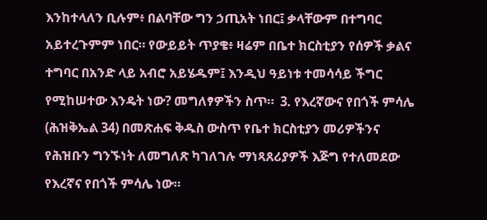እንከተላለን ቢሉም፥ በልባቸው ግን ኃጢአት ነበር፤ ቃላቸውም በተግባር አይተረጉምም ነበር። የውይይት ጥያቄ፥ ዛሬም በቤተ ክርስቲያን የሰዎች ቃልና ተግባር በአንድ ላይ አብሮ አይሄዱም፤ እንዲህ ዓይነቱ ተመሳሳይ ችግር የሚከሠተው እንዴት ነው? መግለፃዎችን ስጥ።  3. የእረኛውና የበጎች ምሳሌ (ሕዝቅኤል 34) በመጽሐፍ ቅዱስ ውስጥ የቤተ ክርስቲያን መሪዎችንና የሕዝቡን ግንኙነት ለመግለጽ ካገለገሉ ማነጻጸሪያዎች እጅግ የተለመደው የእረኛና የበጎች ምሳሌ ነው።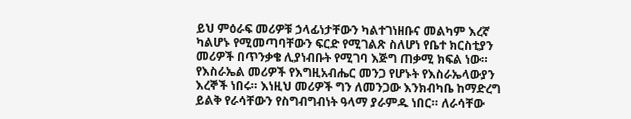ይህ ምዕራፍ መሪዎቹ ኃላፊነታቸውን ካልተገነዘቡና መልካም እረኛ ካልሆኑ የሚመጣባቸውን ፍርድ የሚገልጽ ስለሆነ የቤተ ክርስቲያን መሪዎች በጥንቃቄ ሊያነብቡት የሚገባ እጅግ ጠቃሚ ክፍል ነው። የእስራኤል መሪዎች የእግዚአብሔር መንጋ የሆኑት የእስራኤላውያን እረኞች ነበሩ። እነዚህ መሪዎች ግን ለመንጋው እንክብካቤ ከማድረግ ይልቅ የራሳቸውን የስግብግብነት ዓላማ ያራምዱ ነበር። ለራሳቸው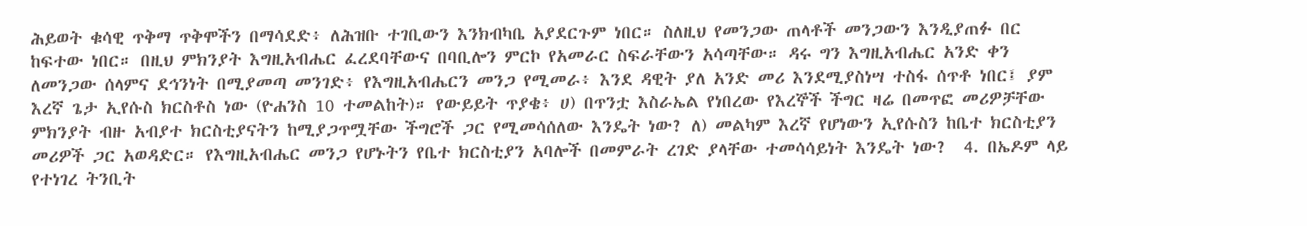ሕይወት ቁሳዊ ጥቅማ ጥቅሞችን በማሳደድ፥ ለሕዝቡ ተገቢውን እንክብካቤ አያደርጉም ነበር። ስለዚህ የመንጋው ጠላቶች መንጋውን እንዲያጠፉ በር ከፍተው ነበር። በዚህ ምክንያት እግዚአብሔር ፈረደባቸውና በባቢሎን ምርኮ የአመራር ስፍራቸውን አሳጣቸው። ዳሩ ግን እግዚአብሔር አንድ ቀን ለመንጋው ሰላምና ደኅንነት በሚያመጣ መንገድ፥ የእግዚአብሔርን መንጋ የሚመራ፥ እንደ ዳዊት ያለ አንድ መሪ እንደሚያስነሣ ተስፋ ሰጥቶ ነበር፤ ያም እረኛ ጌታ ኢየሱስ ክርስቶስ ነው (ዮሐንስ 10 ተመልከት)። የውይይት ጥያቄ፥ ሀ) በጥንቷ እስራኤል የነበረው የእረኞች ችግር ዛሬ በመጥፎ መሪዎቻቸው ምክንያት ብዙ አብያተ ክርስቲያናትን ከሚያጋጥሟቸው ችግሮች ጋር የሚመሳሰለው እንዴት ነው? ለ) መልካም እረኛ የሆነውን ኢየሱስን ከቤተ ክርስቲያን መሪዎች ጋር አወዳድር። የእግዚአብሔር መንጋ የሆኑትን የቤተ ክርስቲያን አባሎች በመምራት ረገድ ያላቸው ተመሳሳይነት እንዴት ነው?  4. በኤዶም ላይ የተነገረ ትንቢት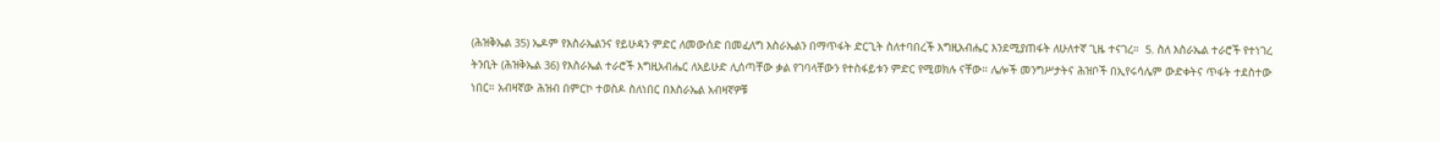(ሕዝቅኤል 35) ኤዶም የእስራኤልንና የይሁዳን ምድር ለመውሰድ በመፈለግ እስራኤልን በማጥፋት ድርጊት ስለተባበረች እግዚአብሔር እንደሚያጠፋት ለሁለተኛ ጊዜ ተናገረ።  5. ስለ እስራኤል ተራሮች የተነገረ ትንቢት (ሕዝቅኤል 36) የእስራኤል ተራሮች እግዚአብሔር ለአይሁድ ሊሰጣቸው ቃል የገባላቸውን የተስፋይቱን ምድር የሚወክሉ ናቸው። ሌሎች መንግሥታትና ሕዝቦች በኢየሩሳሌም ውድቀትና ጥፋት ተደስተው ነበር። አብዛኛው ሕዝብ በምርኮ ተወስዶ ስለነበር በእስራኤል አብዛኛዎቹ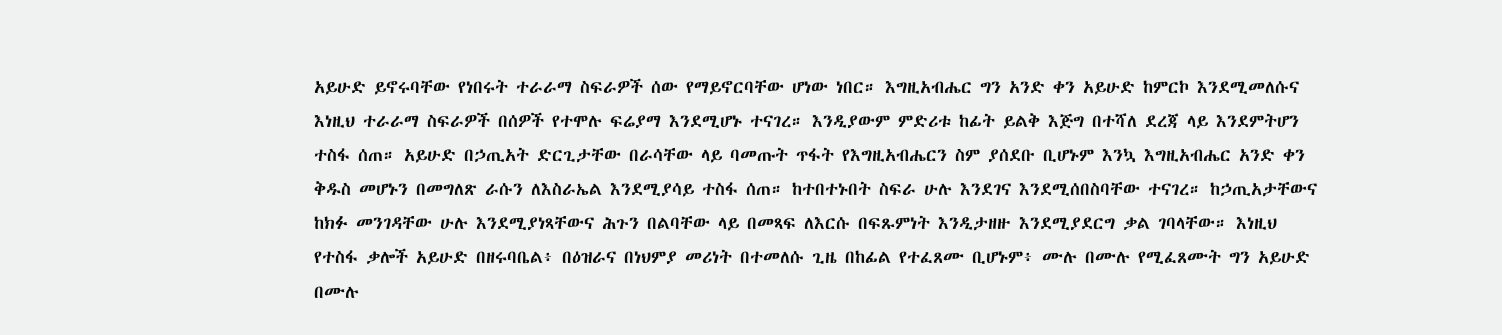አይሁድ ይኖሩባቸው የነበሩት ተራራማ ስፍራዎች ሰው የማይኖርባቸው ሆነው ነበር። እግዚአብሔር ግን አንድ ቀን አይሁድ ከምርኮ እንደሚመለሱና እነዚህ ተራራማ ስፍራዎች በሰዎች የተሞሉ ፍሬያማ እንደሚሆኑ ተናገረ። እንዲያውም ምድሪቱ ከፊት ይልቅ እጅግ በተሻለ ደረጃ ላይ እንደምትሆን ተስፋ ሰጠ። አይሁድ በኃጢአት ድርጊታቸው በራሳቸው ላይ ባመጡት ጥፋት የእግዚአብሔርን ስም ያሰደቡ ቢሆኑም እንኳ እግዚአብሔር አንድ ቀን ቅዱስ መሆኑን በመግለጽ ራሱን ለእስራኤል እንደሚያሳይ ተስፋ ሰጠ። ከተበተኑበት ስፍራ ሁሉ እንደገና እንደሚሰበስባቸው ተናገረ። ከኃጢአታቸውና ከክፉ መንገዳቸው ሁሉ እንደሚያነጻቸውና ሕጉን በልባቸው ላይ በመጻፍ ለእርሱ በፍጹምነት እንዲታዘዙ እንደሚያደርግ ቃል ገባላቸው። እነዚህ የተስፋ ቃሎች አይሁድ በዘሩባቤል፥ በዕዝራና በነህምያ መሪነት በተመለሱ ጊዜ በከፊል የተፈጸሙ ቢሆኑም፥ ሙሉ በሙሉ የሚፈጸሙት ግን አይሁድ በሙሉ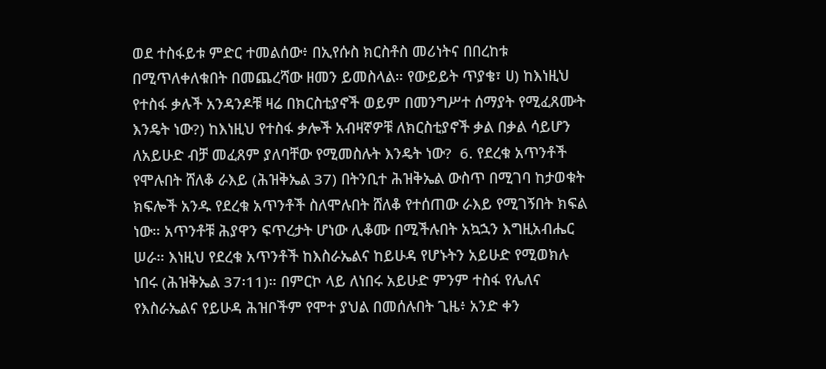ወደ ተስፋይቱ ምድር ተመልሰው፥ በኢየሱስ ክርስቶስ መሪነትና በበረከቱ በሚጥለቀለቁበት በመጨረሻው ዘመን ይመስላል። የውይይት ጥያቄ፣ ሀ) ከእነዚህ የተስፋ ቃሉች አንዳንዶቹ ዛሬ በክርስቲያኖች ወይም በመንግሥተ ሰማያት የሚፈጸሙት እንዴት ነው?) ከእነዚህ የተስፋ ቃሎች አብዛኛዎቹ ለክርስቲያኖች ቃል በቃል ሳይሆን ለአይሁድ ብቻ መፈጸም ያለባቸው የሚመስሉት እንዴት ነው?  6. የደረቁ አጥንቶች የሞሉበት ሸለቆ ራእይ (ሕዝቅኤል 37) በትንቢተ ሕዝቅኤል ውስጥ በሚገባ ከታወቁት ክፍሎች አንዱ የደረቁ አጥንቶች ስለሞሉበት ሸለቆ የተሰጠው ራእይ የሚገኝበት ክፍል ነው። አጥንቶቹ ሕያዋን ፍጥረታት ሆነው ሊቆሙ በሚችሉበት አኳኋን እግዚአብሔር ሠራ። እነዚህ የደረቁ አጥንቶች ከእስራኤልና ከይሁዳ የሆኑትን አይሁድ የሚወክሉ ነበሩ (ሕዝቅኤል 37፡11)። በምርኮ ላይ ለነበሩ አይሁድ ምንም ተስፋ የሌለና የእስራኤልና የይሁዳ ሕዝቦችም የሞተ ያህል በመሰሉበት ጊዜ፥ አንድ ቀን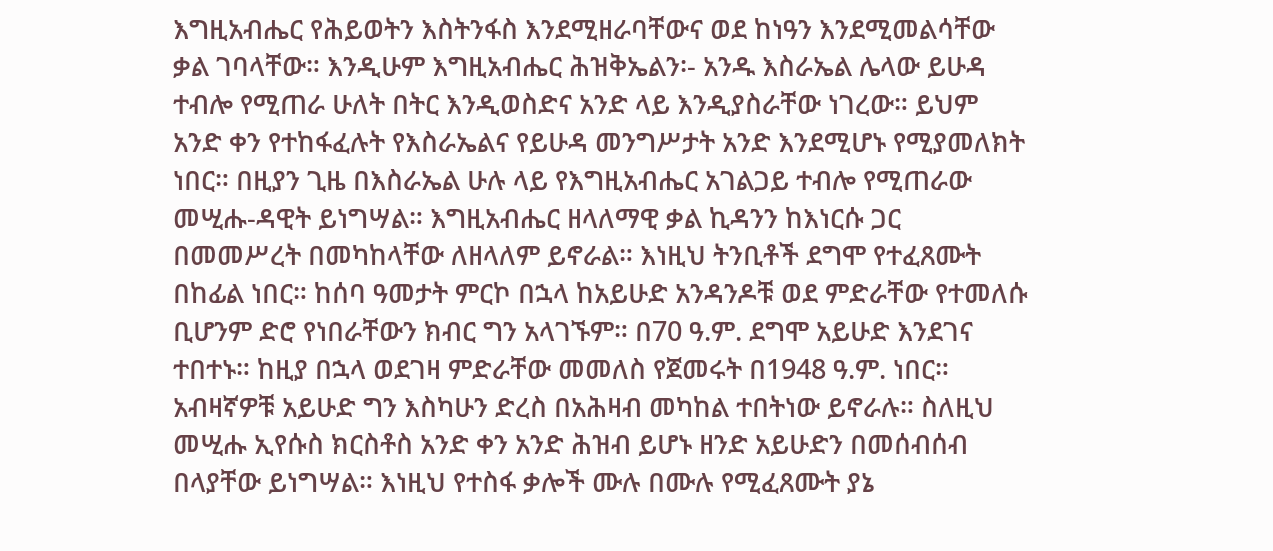እግዚአብሔር የሕይወትን እስትንፋስ እንደሚዘራባቸውና ወደ ከነዓን እንደሚመልሳቸው ቃል ገባላቸው። እንዲሁም እግዚአብሔር ሕዝቅኤልን፡- አንዱ እስራኤል ሌላው ይሁዳ ተብሎ የሚጠራ ሁለት በትር እንዲወስድና አንድ ላይ እንዲያስራቸው ነገረው። ይህም አንድ ቀን የተከፋፈሉት የእስራኤልና የይሁዳ መንግሥታት አንድ እንደሚሆኑ የሚያመለክት ነበር። በዚያን ጊዜ በእስራኤል ሁሉ ላይ የእግዚአብሔር አገልጋይ ተብሎ የሚጠራው መሢሑ-ዳዊት ይነግሣል። እግዚአብሔር ዘላለማዊ ቃል ኪዳንን ከእነርሱ ጋር በመመሥረት በመካከላቸው ለዘላለም ይኖራል። እነዚህ ትንቢቶች ደግሞ የተፈጸሙት በከፊል ነበር። ከሰባ ዓመታት ምርኮ በኋላ ከአይሁድ አንዳንዶቹ ወደ ምድራቸው የተመለሱ ቢሆንም ድሮ የነበራቸውን ክብር ግን አላገኙም። በ70 ዓ.ም. ደግሞ አይሁድ እንደገና ተበተኑ። ከዚያ በኋላ ወደገዛ ምድራቸው መመለስ የጀመሩት በ1948 ዓ.ም. ነበር። አብዛኛዎቹ አይሁድ ግን እስካሁን ድረስ በአሕዛብ መካከል ተበትነው ይኖራሉ። ስለዚህ መሢሑ ኢየሱስ ክርስቶስ አንድ ቀን አንድ ሕዝብ ይሆኑ ዘንድ አይሁድን በመሰብሰብ በላያቸው ይነግሣል። እነዚህ የተስፋ ቃሎች ሙሉ በሙሉ የሚፈጸሙት ያኔ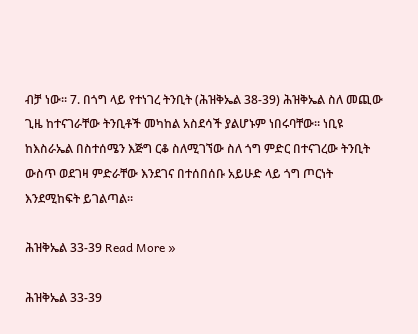ብቻ ነው። 7. በጎግ ላይ የተነገረ ትንቢት (ሕዝቅኤል 38-39) ሕዝቅኤል ስለ መጪው ጊዜ ከተናገራቸው ትንቢቶች መካከል አስደሳች ያልሆኑም ነበሩባቸው። ነቢዩ ከእስራኤል በስተሰሜን እጅግ ርቆ ስለሚገኘው ስለ ጎግ ምድር በተናገረው ትንቢት ውስጥ ወደገዛ ምድራቸው እንደገና በተሰበሰቡ አይሁድ ላይ ጎግ ጦርነት እንደሚከፍት ይገልጣል።

ሕዝቅኤል 33-39 Read More »

ሕዝቅኤል 33-39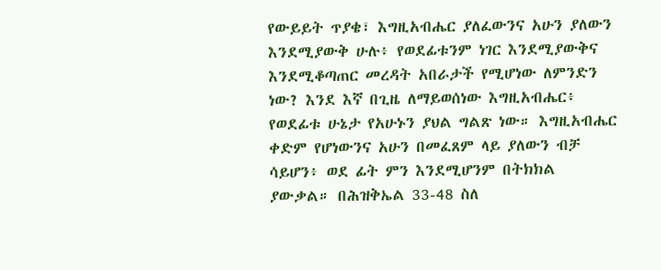የውይይት ጥያቄ፣ እግዚአብሔር ያለፈውንና አሁን ያለውን እንደሚያውቅ ሁሉ፥ የወደፊቱንም ነገር እንደሚያውቅና እንደሚቆጣጠር መረዳት አበራታች የሚሆነው ለምንድን ነው? እንደ እኛ በጊዜ ለማይወሰነው እግዚአብሔር፥ የወደፊቱ ሁኔታ የአሁኑን ያህል ግልጽ ነው። እግዚአብሔር ቀድም የሆነውንና አሁን በመፈጸም ላይ ያለውን ብቻ ሳይሆን፥ ወደ ፊት ምን እንደሚሆንም በትክክል ያውቃል። በሕዝቅኤል 33-48 ስለ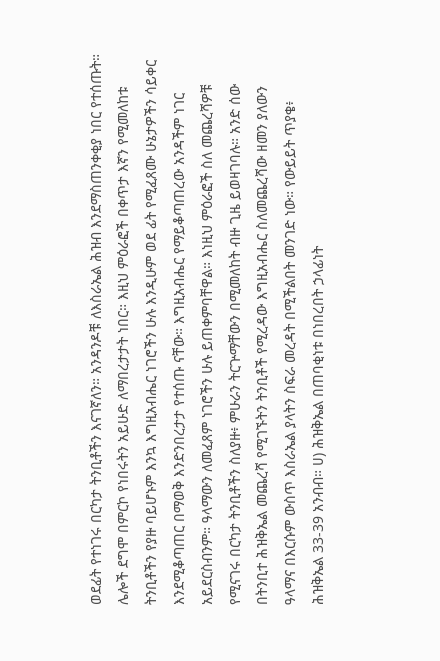ወደፊት የተነገሩ በርካታ ትንቢቶችን እናገኛለን። አንዳንዶቹ ለእስራኤል ሕዝብ እንደማስጠንቀቂያ ነበር የተሰጡት። ሌሎች ደግሞ በምርኮ የነበሩትን አይሁድ ለማበረታታት ነበር። እዚህ ምዕራፎች በቀጥታ እኛን የሚመለከቱ ትንቢቶችን የያዙ ባይሆኑም እንኳ እግዚአብሔር ነገሮችን ሁሉ እንዲሁም ወደ ፊት የሚፈጸሙ ሁኔታዎችን ሳይቀር እንደሚቆጣጠር በማወቅ እንድንበረታታ የተሰጡ ናቸው። እግዚአብሔር የማይቆጣጠረው አንዳችም ነገር አይደርስብንም። ዓላማውን ለመፈጸም ነገሮችን ሁሉ ይጠቀምባቸዋል። እነዚህ ምዕራፎች ስለ መጨረሻዎቹ የሚናገሩ በርካታ ትንቢቶችን ስለያዙ፥ ምሁራን ትርጕማቸውን በሚመለከት ብዙ ጊዜ ይወዛገባሉ። አንድ ሰው በትንቢተ ሕዝቅኤል መጨረሻ የሚገኙትን ትንቢቶች የሚረዳው እግዚአብሔር ስለመጨረሻው ዘመን ያለውን ዓላማና በእርሱም ውስጥ እስራኤል ያላትን ስፍራ መረዳት በሚችልበት መንገድ ነው። የውይይት ጥያቄ፥ ሕዝቅኤል 33-39 አንብብ። ሀ) ሕዝቅኤል በጠባቂነቱ በነበረበት ኃላፊነት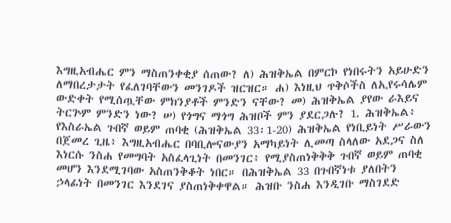እግዚአብሔር ምን ማስጠንቀቂያ ሰጠው? ለ) ሕዝቅኤል በምርኮ የነበሩትን አይሁድን ለማበረታታት የፈለገባቸውን መንገዶች ዝርዝር። ሐ) እነዚህ ጥቅሶችስ ለኢየሩሳሌም ውድቀት የሚሰጧቸው ምክንያቶች ምንድን ናቸው? መ) ሕዝቅኤል ያየው ራእይና ትርጕም ምንድን ነው? ሠ) የጎግና ማጎግ ሕዝቦች ምን ያደርጋሉ? 1. ሕዝቅኤል፥ የእስራኤል ጉበኛ ወይም ጠባቂ (ሕዝቅኤል 33፡1-20) ሕዝቅኤል የነቢይነት ሥራውን በጀመረ ጊዜ፥ እግዚአብሔር በባቢሎናውያን አማካይነት ሊመጣ ስላለው አደጋና ስለ እነርሱ ንስሐ የመግባት አስፈላጊነት በመንገር፥ የሚያስጠነቅቅቅ ጉበኛ ወይም ጠባቂ መሆን እንደሚገባው አስጠንቅቆት ነበር። በሕዝቅኤል 33 በጉበኛነቱ ያለበትን ኃላፊነት በመንገር እንደገና ያስጠነቅቀዋል። ሕዝቡ ንስሐ እንዲገቡ ማስገደድ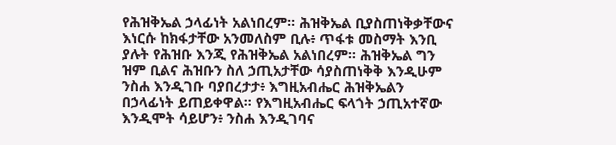የሕዝቅኤል ኃላፊነት አልነበረም። ሕዝቅኤል ቢያስጠነቅቃቸውና እነርሱ ከክፋታቸው አንመለስም ቢሉ፥ ጥፋቱ መስማት እንቢ ያሉት የሕዝቡ እንጂ የሕዝቅኤል አልነበረም። ሕዝቅኤል ግን ዝም ቢልና ሕዝቡን ስለ ኃጢአታቸው ሳያስጠነቅቅ እንዲሁም ንስሐ እንዲገቡ ባያበረታታ፥ እግዚአብሔር ሕዝቅኤልን በኃላፊነት ይጠይቀዋል። የእግዚአብሔር ፍላጎት ኃጢአተኛው እንዲሞት ሳይሆን፥ ንስሐ እንዲገባና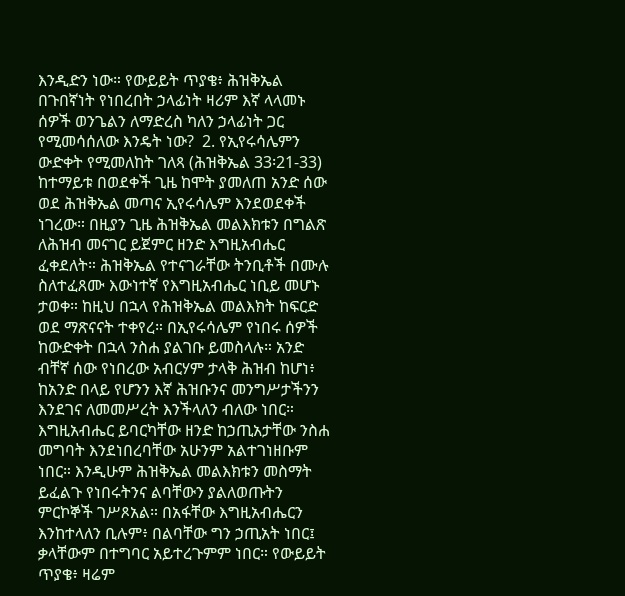እንዲድን ነው። የውይይት ጥያቄ፥ ሕዝቅኤል በጉበኛነት የነበረበት ኃላፊነት ዛሪም እኛ ላላመኑ ሰዎች ወንጌልን ለማድረስ ካለን ኃላፊነት ጋር የሚመሳሰለው እንዴት ነው?  2. የኢየሩሳሌምን ውድቀት የሚመለከት ገለጻ (ሕዝቅኤል 33፡21-33) ከተማይቱ በወደቀች ጊዜ ከሞት ያመለጠ አንድ ሰው ወደ ሕዝቅኤል መጣና ኢየሩሳሌም እንደወደቀች ነገረው። በዚያን ጊዜ ሕዝቅኤል መልእክቱን በግልጽ ለሕዝብ መናገር ይጀምር ዘንድ እግዚአብሔር ፈቀደለት። ሕዝቅኤል የተናገራቸው ትንቢቶች በሙሉ ስለተፈጸሙ እውነተኛ የእግዚአብሔር ነቢይ መሆኑ ታወቀ። ከዚህ በኋላ የሕዝቅኤል መልእክት ከፍርድ ወደ ማጽናናት ተቀየረ። በኢየሩሳሌም የነበሩ ሰዎች ከውድቀት በኋላ ንስሐ ያልገቡ ይመስላሉ። አንድ ብቸኛ ሰው የነበረው አብርሃም ታላቅ ሕዝብ ከሆነ፥ ከአንድ በላይ የሆንን እኛ ሕዝቡንና መንግሥታችንን እንደገና ለመመሥረት እንችላለን ብለው ነበር። እግዚአብሔር ይባርካቸው ዘንድ ከኃጢአታቸው ንስሐ መግባት እንደነበረባቸው አሁንም አልተገነዘቡም ነበር። እንዲሁም ሕዝቅኤል መልእክቱን መስማት ይፈልጉ የነበሩትንና ልባቸውን ያልለወጡትን ምርኮኞች ገሥጾአል። በአፋቸው እግዚአብሔርን እንከተላለን ቢሉም፥ በልባቸው ግን ኃጢአት ነበር፤ ቃላቸውም በተግባር አይተረጉምም ነበር። የውይይት ጥያቄ፥ ዛሬም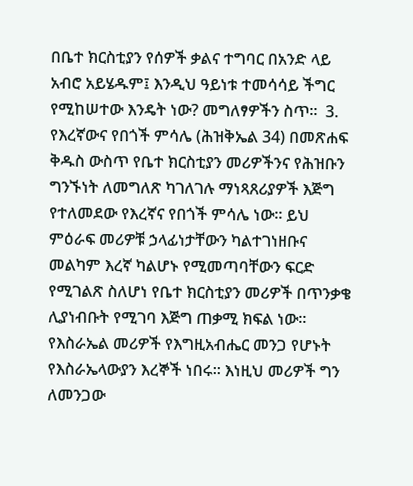በቤተ ክርስቲያን የሰዎች ቃልና ተግባር በአንድ ላይ አብሮ አይሄዱም፤ እንዲህ ዓይነቱ ተመሳሳይ ችግር የሚከሠተው እንዴት ነው? መግለፃዎችን ስጥ።  3. የእረኛውና የበጎች ምሳሌ (ሕዝቅኤል 34) በመጽሐፍ ቅዱስ ውስጥ የቤተ ክርስቲያን መሪዎችንና የሕዝቡን ግንኙነት ለመግለጽ ካገለገሉ ማነጻጸሪያዎች እጅግ የተለመደው የእረኛና የበጎች ምሳሌ ነው። ይህ ምዕራፍ መሪዎቹ ኃላፊነታቸውን ካልተገነዘቡና መልካም እረኛ ካልሆኑ የሚመጣባቸውን ፍርድ የሚገልጽ ስለሆነ የቤተ ክርስቲያን መሪዎች በጥንቃቄ ሊያነብቡት የሚገባ እጅግ ጠቃሚ ክፍል ነው። የእስራኤል መሪዎች የእግዚአብሔር መንጋ የሆኑት የእስራኤላውያን እረኞች ነበሩ። እነዚህ መሪዎች ግን ለመንጋው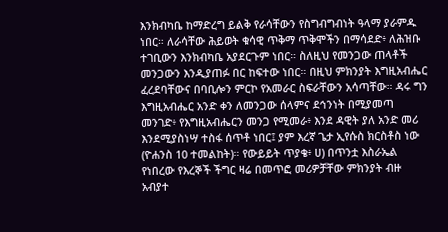እንክብካቤ ከማድረግ ይልቅ የራሳቸውን የስግብግብነት ዓላማ ያራምዱ ነበር። ለራሳቸው ሕይወት ቁሳዊ ጥቅማ ጥቅሞችን በማሳደድ፥ ለሕዝቡ ተገቢውን እንክብካቤ አያደርጉም ነበር። ስለዚህ የመንጋው ጠላቶች መንጋውን እንዲያጠፉ በር ከፍተው ነበር። በዚህ ምክንያት እግዚአብሔር ፈረደባቸውና በባቢሎን ምርኮ የአመራር ስፍራቸውን አሳጣቸው። ዳሩ ግን እግዚአብሔር አንድ ቀን ለመንጋው ሰላምና ደኅንነት በሚያመጣ መንገድ፥ የእግዚአብሔርን መንጋ የሚመራ፥ እንደ ዳዊት ያለ አንድ መሪ እንደሚያስነሣ ተስፋ ሰጥቶ ነበር፤ ያም እረኛ ጌታ ኢየሱስ ክርስቶስ ነው (ዮሐንስ 10 ተመልከት)። የውይይት ጥያቄ፥ ሀ) በጥንቷ እስራኤል የነበረው የእረኞች ችግር ዛሬ በመጥፎ መሪዎቻቸው ምክንያት ብዙ አብያተ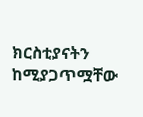ክርስቲያናትን ከሚያጋጥሟቸው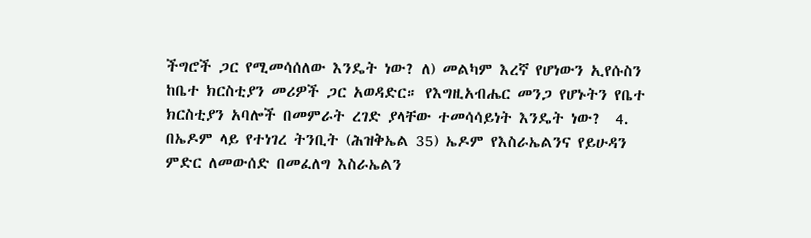ችግሮች ጋር የሚመሳሰለው እንዴት ነው? ለ) መልካም እረኛ የሆነውን ኢየሱስን ከቤተ ክርስቲያን መሪዎች ጋር አወዳድር። የእግዚአብሔር መንጋ የሆኑትን የቤተ ክርስቲያን አባሎች በመምራት ረገድ ያላቸው ተመሳሳይነት እንዴት ነው?  4. በኤዶም ላይ የተነገረ ትንቢት (ሕዝቅኤል 35) ኤዶም የእስራኤልንና የይሁዳን ምድር ለመውሰድ በመፈለግ እስራኤልን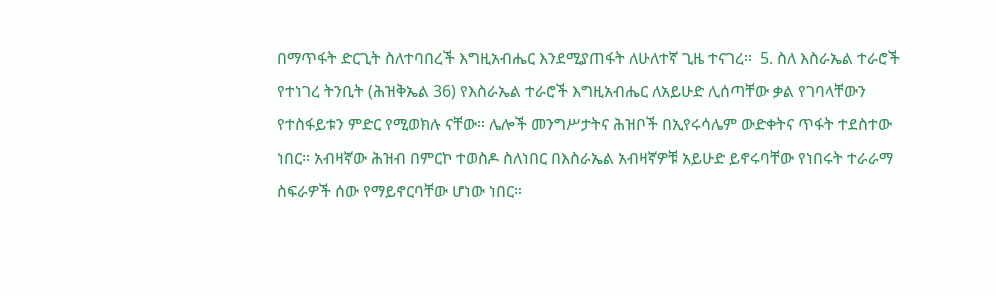በማጥፋት ድርጊት ስለተባበረች እግዚአብሔር እንደሚያጠፋት ለሁለተኛ ጊዜ ተናገረ።  5. ስለ እስራኤል ተራሮች የተነገረ ትንቢት (ሕዝቅኤል 36) የእስራኤል ተራሮች እግዚአብሔር ለአይሁድ ሊሰጣቸው ቃል የገባላቸውን የተስፋይቱን ምድር የሚወክሉ ናቸው። ሌሎች መንግሥታትና ሕዝቦች በኢየሩሳሌም ውድቀትና ጥፋት ተደስተው ነበር። አብዛኛው ሕዝብ በምርኮ ተወስዶ ስለነበር በእስራኤል አብዛኛዎቹ አይሁድ ይኖሩባቸው የነበሩት ተራራማ ስፍራዎች ሰው የማይኖርባቸው ሆነው ነበር።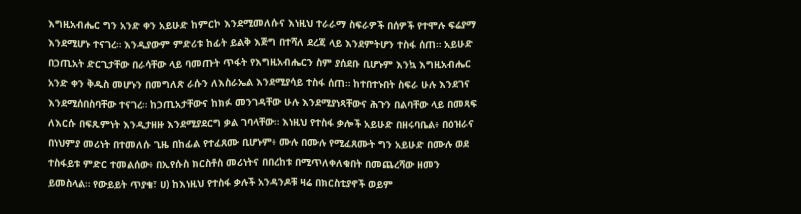እግዚአብሔር ግን አንድ ቀን አይሁድ ከምርኮ እንደሚመለሱና እነዚህ ተራራማ ስፍራዎች በሰዎች የተሞሉ ፍሬያማ እንደሚሆኑ ተናገረ። እንዲያውም ምድሪቱ ከፊት ይልቅ እጅግ በተሻለ ደረጃ ላይ እንደምትሆን ተስፋ ሰጠ። አይሁድ በኃጢአት ድርጊታቸው በራሳቸው ላይ ባመጡት ጥፋት የእግዚአብሔርን ስም ያሰደቡ ቢሆኑም እንኳ እግዚአብሔር አንድ ቀን ቅዱስ መሆኑን በመግለጽ ራሱን ለእስራኤል እንደሚያሳይ ተስፋ ሰጠ። ከተበተኑበት ስፍራ ሁሉ እንደገና እንደሚሰበስባቸው ተናገረ። ከኃጢአታቸውና ከክፉ መንገዳቸው ሁሉ እንደሚያነጻቸውና ሕጉን በልባቸው ላይ በመጻፍ ለእርሱ በፍጹምነት እንዲታዘዙ እንደሚያደርግ ቃል ገባላቸው። እነዚህ የተስፋ ቃሎች አይሁድ በዘሩባቤል፥ በዕዝራና በነህምያ መሪነት በተመለሱ ጊዜ በከፊል የተፈጸሙ ቢሆኑም፥ ሙሉ በሙሉ የሚፈጸሙት ግን አይሁድ በሙሉ ወደ ተስፋይቱ ምድር ተመልሰው፥ በኢየሱስ ክርስቶስ መሪነትና በበረከቱ በሚጥለቀለቁበት በመጨረሻው ዘመን ይመስላል። የውይይት ጥያቄ፣ ሀ) ከእነዚህ የተስፋ ቃሉች አንዳንዶቹ ዛሬ በክርስቲያኖች ወይም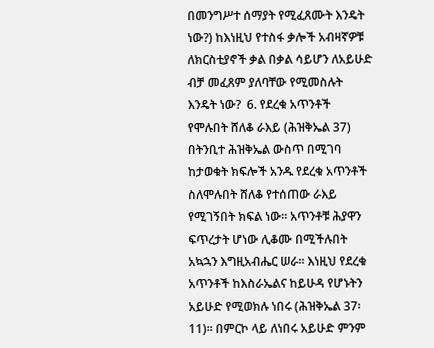በመንግሥተ ሰማያት የሚፈጸሙት እንዴት ነው?) ከእነዚህ የተስፋ ቃሎች አብዛኛዎቹ ለክርስቲያኖች ቃል በቃል ሳይሆን ለአይሁድ ብቻ መፈጸም ያለባቸው የሚመስሉት እንዴት ነው?  6. የደረቁ አጥንቶች የሞሉበት ሸለቆ ራእይ (ሕዝቅኤል 37) በትንቢተ ሕዝቅኤል ውስጥ በሚገባ ከታወቁት ክፍሎች አንዱ የደረቁ አጥንቶች ስለሞሉበት ሸለቆ የተሰጠው ራእይ የሚገኝበት ክፍል ነው። አጥንቶቹ ሕያዋን ፍጥረታት ሆነው ሊቆሙ በሚችሉበት አኳኋን እግዚአብሔር ሠራ። እነዚህ የደረቁ አጥንቶች ከእስራኤልና ከይሁዳ የሆኑትን አይሁድ የሚወክሉ ነበሩ (ሕዝቅኤል 37፡11)። በምርኮ ላይ ለነበሩ አይሁድ ምንም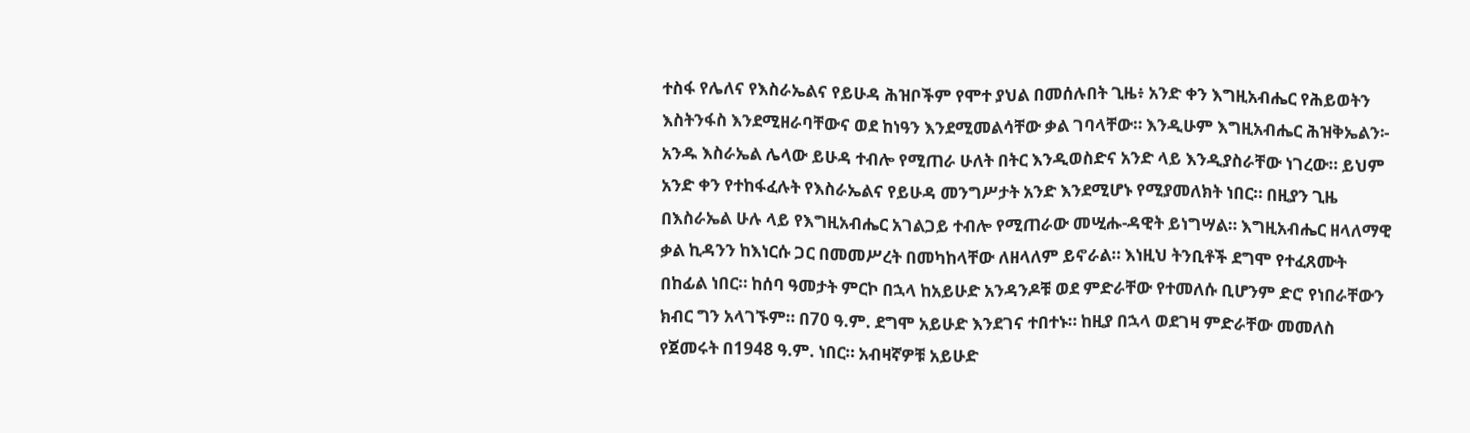ተስፋ የሌለና የእስራኤልና የይሁዳ ሕዝቦችም የሞተ ያህል በመሰሉበት ጊዜ፥ አንድ ቀን እግዚአብሔር የሕይወትን እስትንፋስ እንደሚዘራባቸውና ወደ ከነዓን እንደሚመልሳቸው ቃል ገባላቸው። እንዲሁም እግዚአብሔር ሕዝቅኤልን፡- አንዱ እስራኤል ሌላው ይሁዳ ተብሎ የሚጠራ ሁለት በትር እንዲወስድና አንድ ላይ እንዲያስራቸው ነገረው። ይህም አንድ ቀን የተከፋፈሉት የእስራኤልና የይሁዳ መንግሥታት አንድ እንደሚሆኑ የሚያመለክት ነበር። በዚያን ጊዜ በእስራኤል ሁሉ ላይ የእግዚአብሔር አገልጋይ ተብሎ የሚጠራው መሢሑ-ዳዊት ይነግሣል። እግዚአብሔር ዘላለማዊ ቃል ኪዳንን ከእነርሱ ጋር በመመሥረት በመካከላቸው ለዘላለም ይኖራል። እነዚህ ትንቢቶች ደግሞ የተፈጸሙት በከፊል ነበር። ከሰባ ዓመታት ምርኮ በኋላ ከአይሁድ አንዳንዶቹ ወደ ምድራቸው የተመለሱ ቢሆንም ድሮ የነበራቸውን ክብር ግን አላገኙም። በ70 ዓ.ም. ደግሞ አይሁድ እንደገና ተበተኑ። ከዚያ በኋላ ወደገዛ ምድራቸው መመለስ የጀመሩት በ1948 ዓ.ም. ነበር። አብዛኛዎቹ አይሁድ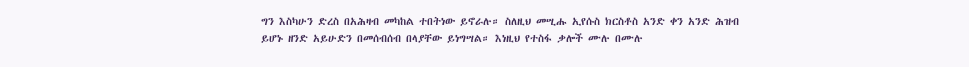ግን እስካሁን ድረስ በአሕዛብ መካከል ተበትነው ይኖራሉ። ስለዚህ መሢሑ ኢየሱስ ክርስቶስ አንድ ቀን አንድ ሕዝብ ይሆኑ ዘንድ አይሁድን በመሰብሰብ በላያቸው ይነግሣል። እነዚህ የተስፋ ቃሎች ሙሉ በሙሉ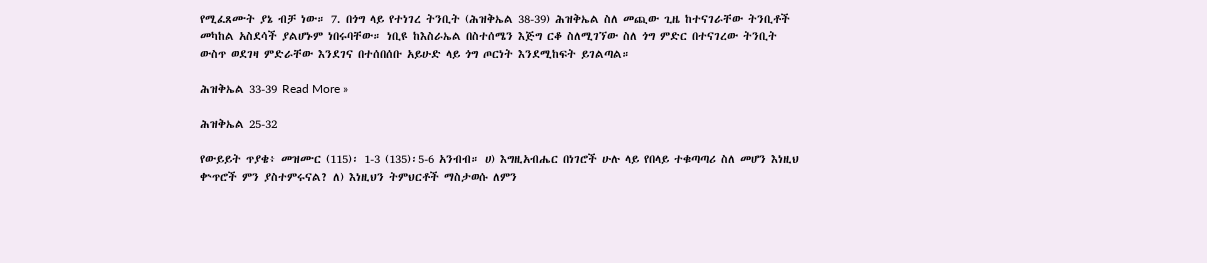የሚፈጸሙት ያኔ ብቻ ነው። 7. በጎግ ላይ የተነገረ ትንቢት (ሕዝቅኤል 38-39) ሕዝቅኤል ስለ መጪው ጊዜ ከተናገራቸው ትንቢቶች መካከል አስደሳች ያልሆኑም ነበሩባቸው። ነቢዩ ከእስራኤል በስተሰሜን እጅግ ርቆ ስለሚገኘው ስለ ጎግ ምድር በተናገረው ትንቢት ውስጥ ወደገዛ ምድራቸው እንደገና በተሰበሰቡ አይሁድ ላይ ጎግ ጦርነት እንደሚከፍት ይገልጣል።

ሕዝቅኤል 33-39 Read More »

ሕዝቅኤል 25-32

የውይይት ጥያቄ፥ መዝሙር (115)፡ 1-3 (135)፡5-6 አንብብ። ሀ) እግዚአብሔር በነገሮች ሁሉ ላይ የበላይ ተቁጣጣሪ ስለ መሆን እነዚህ ቍጥሮች ምን ያስተምሩናል? ለ) እነዚህን ትምህርቶች ማስታወሱ ለምን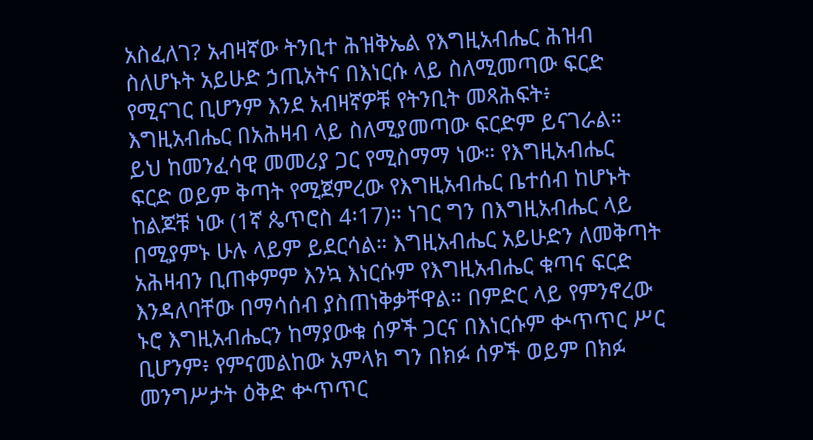አስፈለገ? አብዛኛው ትንቢተ ሕዝቅኤል የእግዚአብሔር ሕዝብ ስለሆኑት አይሁድ ኃጢአትና በእነርሱ ላይ ስለሚመጣው ፍርድ የሚናገር ቢሆንም እንደ አብዛኛዎቹ የትንቢት መጻሕፍት፥ እግዚአብሔር በአሕዛብ ላይ ስለሚያመጣው ፍርድም ይናገራል። ይህ ከመንፈሳዊ መመሪያ ጋር የሚስማማ ነው። የእግዚአብሔር ፍርድ ወይም ቅጣት የሚጀምረው የእግዚአብሔር ቤተሰብ ከሆኑት ከልጆቹ ነው (1ኛ ጴጥሮስ 4፡17)። ነገር ግን በእግዚአብሔር ላይ በሚያምኑ ሁሉ ላይም ይደርሳል። እግዚአብሔር አይሁድን ለመቅጣት አሕዛብን ቢጠቀምም እንኳ እነርሱም የእግዚአብሔር ቁጣና ፍርድ እንዳለባቸው በማሳሰብ ያስጠነቅቃቸዋል። በምድር ላይ የምንኖረው ኑሮ እግዚአብሔርን ከማያውቁ ሰዎች ጋርና በእነርሱም ቍጥጥር ሥር ቢሆንም፥ የምናመልከው አምላክ ግን በክፉ ሰዎች ወይም በክፉ መንግሥታት ዕቅድ ቍጥጥር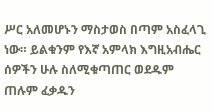ሥር አለመሆኑን ማስታወስ በጣም አስፈላጊ ነው። ይልቁንም የእኛ አምላክ እግዚአብሔር ሰዎችን ሁሉ ስለሚቁጣጠር ወደዱም ጠሉም ፈቃዱን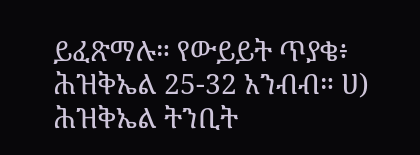ይፈጽማሉ። የውይይት ጥያቄ፥ ሕዝቅኤል 25-32 አንብብ። ሀ) ሕዝቅኤል ትንቢት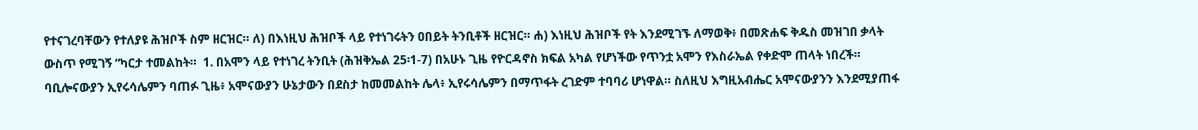የተናገረባቸውን የተለያዩ ሕዝቦች ስም ዘርዝር። ለ) በእነዚህ ሕዝቦች ላይ የተነገሩትን ዐበይት ትንቢቶች ዘርዝር። ሐ) እነዚህ ሕዝቦች የት እንደሚገኙ ለማወቅ፥ በመጽሐፍ ቅዱስ መዝገበ ቃላት ውስጥ የሚገኝ “ካርታ ተመልከት።  1. በአሞን ላይ የተነገረ ትንቢት (ሕዝቅኤል 25፡1-7) በአሁኑ ጊዜ የዮርዳኖስ ክፍል አካል የሆነችው የጥንቷ አሞን የእስራኤል የቀድሞ ጠላት ነበረች። ባቢሎናውያን ኢየሩሳሌምን ባጠፉ ጊዜ፥ አሞናውያን ሁኔታውን በደስታ ከመመልከት ሌላ፥ ኢየሩሳሌምን በማጥፋት ረገድም ተባባሪ ሆነዋል። ስለዚህ እግዚአብሔር አሞናውያንን እንደሚያጠፋ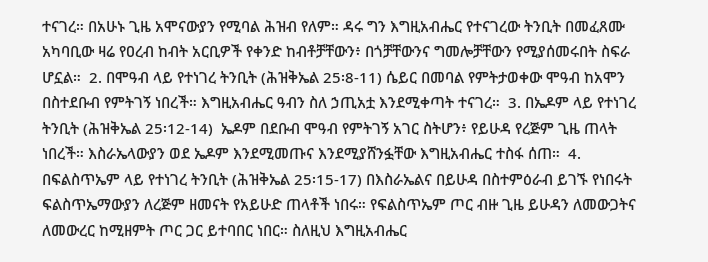ተናገረ። በአሁኑ ጊዜ አሞናውያን የሚባል ሕዝብ የለም። ዳሩ ግን እግዚአብሔር የተናገረው ትንቢት በመፈጸሙ አካባቢው ዛሬ የዐረብ ከብት አርቢዎች የቀንድ ከብቶቻቸውን፥ በጎቻቸውንና ግመሎቻቸውን የሚያሰመሩበት ስፍራ ሆኗል።  2. በሞዓብ ላይ የተነገረ ትንቢት (ሕዝቅኤል 25፡8-11) ሴይር በመባል የምትታወቀው ሞዓብ ከአሞን በስተደቡብ የምትገኝ ነበረች። እግዚአብሔር ዓብን ስለ ኃጢአቷ እንደሚቀጣት ተናገረ።  3. በኤዶም ላይ የተነገረ ትንቢት (ሕዝቅኤል 25፡12-14)  ኤዶም በደቡብ ሞዓብ የምትገኝ አገር ስትሆን፥ የይሁዳ የረጅም ጊዜ ጠላት ነበረች። እስራኤላውያን ወደ ኤዶም እንደሚመጡና እንደሚያሸንፏቸው እግዚአብሔር ተስፋ ሰጠ።  4. በፍልስጥኤም ላይ የተነገረ ትንቢት (ሕዝቅኤል 25፡15-17) በእስራኤልና በይሁዳ በስተምዕራብ ይገኙ የነበሩት ፍልስጥኤማውያን ለረጅም ዘመናት የአይሁድ ጠላቶች ነበሩ። የፍልስጥኤም ጦር ብዙ ጊዜ ይሁዳን ለመውጋትና ለመውረር ከሚዘምት ጦር ጋር ይተባበር ነበር። ስለዚህ እግዚአብሔር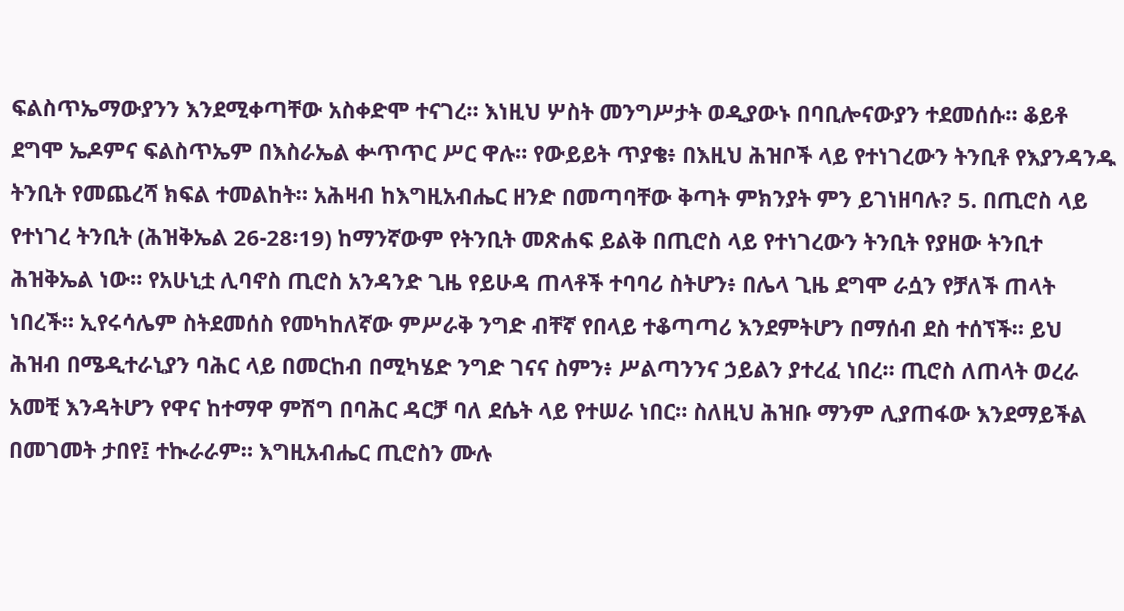ፍልስጥኤማውያንን እንደሚቀጣቸው አስቀድሞ ተናገረ። እነዚህ ሦስት መንግሥታት ወዲያውኑ በባቢሎናውያን ተደመሰሱ። ቆይቶ ደግሞ ኤዶምና ፍልስጥኤም በእስራኤል ቍጥጥር ሥር ዋሉ። የውይይት ጥያቄ፥ በእዚህ ሕዝቦች ላይ የተነገረውን ትንቢቶ የእያንዳንዱ ትንቢት የመጨረሻ ክፍል ተመልከት። አሕዛብ ከእግዚአብሔር ዘንድ በመጣባቸው ቅጣት ምክንያት ምን ይገነዘባሉ? 5. በጢሮስ ላይ የተነገረ ትንቢት (ሕዝቅኤል 26-28፡19) ከማንኛውም የትንቢት መጽሐፍ ይልቅ በጢሮስ ላይ የተነገረውን ትንቢት የያዘው ትንቢተ ሕዝቅኤል ነው። የአሁኒቷ ሊባኖስ ጢሮስ አንዳንድ ጊዜ የይሁዳ ጠላቶች ተባባሪ ስትሆን፥ በሌላ ጊዜ ደግሞ ራሷን የቻለች ጠላት ነበረች። ኢየሩሳሌም ስትደመሰስ የመካከለኛው ምሥራቅ ንግድ ብቸኛ የበላይ ተቆጣጣሪ እንደምትሆን በማሰብ ደስ ተሰኘች። ይህ ሕዝብ በሜዲተራኒያን ባሕር ላይ በመርከብ በሚካሄድ ንግድ ገናና ስምን፥ ሥልጣንንና ኃይልን ያተረፈ ነበረ። ጢሮስ ለጠላት ወረራ አመቺ እንዳትሆን የዋና ከተማዋ ምሽግ በባሕር ዳርቻ ባለ ደሴት ላይ የተሠራ ነበር። ስለዚህ ሕዝቡ ማንም ሊያጠፋው እንደማይችል በመገመት ታበየ፤ ተኲራራም። እግዚአብሔር ጢሮስን ሙሉ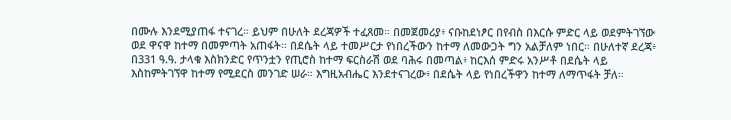በሙሉ እንደሚያጠፋ ተናገረ። ይህም በሁለት ደረጃዎች ተፈጸመ። በመጀመሪያ፥ ናቡከደነፆር በየብስ በእርሱ ምድር ላይ ወደምትገኘው ወደ ዋናዋ ከተማ በመምጣት አጠፋት። በደሴት ላይ ተመሥርታ የነበረችውን ከተማ ለመውጋት ግን አልቻለም ነበር። በሁለተኛ ደረጃ፥ በ331 ዓ.ዓ. ታላቁ እስክንድር የጥንቷን የጢሮስ ከተማ ፍርስራሽ ወደ ባሕሩ በመጣል፥ ከርእሰ ምድሩ አንሥቶ በደሴት ላይ እስከምትገኘዋ ከተማ የሚደርስ መንገድ ሠራ። እግዚአብሔር እንደተናገረው፥ በደሴት ላይ የነበረችዋን ከተማ ለማጥፋት ቻለ።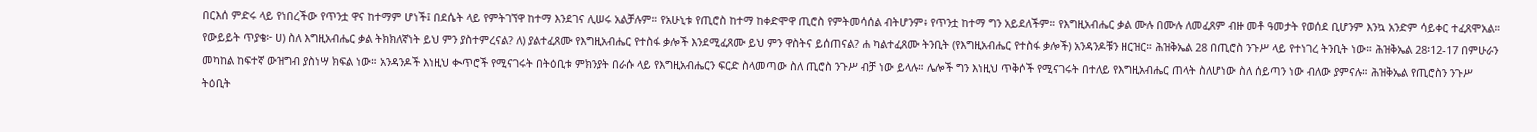በርእሰ ምድሩ ላይ የነበረችው የጥንቷ ዋና ከተማም ሆነች፤ በደሴት ላይ የምትገኘዋ ከተማ እንደገና ሊሠሩ አልቻሉም። የአሁኒቱ የጢሮስ ከተማ ከቀድሞዋ ጢሮስ የምትመሳሰል ብትሆንም፥ የጥንቷ ከተማ ግን አይደለችም። የእግዚአብሔር ቃል ሙሉ በሙሉ ለመፈጸም ብዙ መቶ ዓመታት የወሰደ ቢሆንም እንኳ አንድም ሳይቀር ተፈጸሞአል። የውይይት ጥያቄ፦ ሀ) ስለ እግዚአብሔር ቃል ትክክለኛነት ይህ ምን ያስተምረናል? ለ) ያልተፈጸሙ የእግዚአብሔር የተስፋ ቃሎች እንደሚፈጸሙ ይህ ምን ዋስትና ይሰጠናል? ሐ ካልተፈጸሙ ትንቢት (የእግዚአብሔር የተስፋ ቃሎች) አንዳንዶቹን ዘርዝር። ሕዝቅኤል 28 በጢሮስ ንጉሥ ላይ የተነገረ ትንቢት ነው። ሕዝቅኤል 28፡12-17 በምሁራን መካከል ከፍተኛ ውዝግብ ያስነሣ ክፍል ነው። አንዳንዶች እነዚህ ቊጥሮች የሚናገሩት በትዕቢቱ ምክንያት በራሱ ላይ የእግዚአብሔርን ፍርድ ስላመጣው ስለ ጢሮስ ንጉሥ ብቻ ነው ይላሉ። ሌሎች ግን እነዚህ ጥቅሶች የሚናገሩት በተለይ የእግዚአብሔር ጠላት ስለሆነው ስለ ሰይጣን ነው ብለው ያምናሉ። ሕዝቅኤል የጢሮስን ንጉሥ ትዕቢት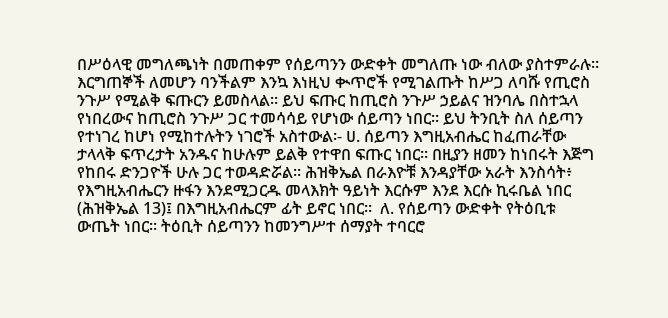በሥዕላዊ መግለጫነት በመጠቀም የሰይጣንን ውድቀት መግለጡ ነው ብለው ያስተምራሉ። እርግጠኞች ለመሆን ባንችልም እንኳ እነዚህ ቊጥሮች የሚገልጡት ከሥጋ ለባሹ የጢሮስ ንጉሥ የሚልቅ ፍጡርን ይመስላል። ይህ ፍጡር ከጢሮስ ንጉሥ ኃይልና ዝንባሌ በስተኋላ የነበረውና ከጢሮስ ንጉሥ ጋር ተመሳሳይ የሆነው ሰይጣን ነበር። ይህ ትንቢት ስለ ሰይጣን የተነገረ ከሆነ የሚከተሉትን ነገሮች አስተውል፡- ሀ. ሰይጣን እግዚአብሔር ከፈጠራቸው ታላላቅ ፍጥረታት አንዱና ከሁሉም ይልቅ የተዋበ ፍጡር ነበር። በዚያን ዘመን ከነበሩት እጅግ የከበሩ ድንጋዮች ሁሉ ጋር ተወዳድሯል። ሕዝቅኤል በራእዮቹ እንዳያቸው አራት እንስሳት፥ የእግዚአብሔርን ዙፋን እንደሚጋርዱ መላእክት ዓይነት እርሱም እንደ እርሱ ኪሩቤል ነበር (ሕዝቅኤል 13)፤ በእግዚአብሔርም ፊት ይኖር ነበር።  ለ. የሰይጣን ውድቀት የትዕቢቱ ውጤት ነበር። ትዕቢት ሰይጣንን ከመንግሥተ ሰማያት ተባርሮ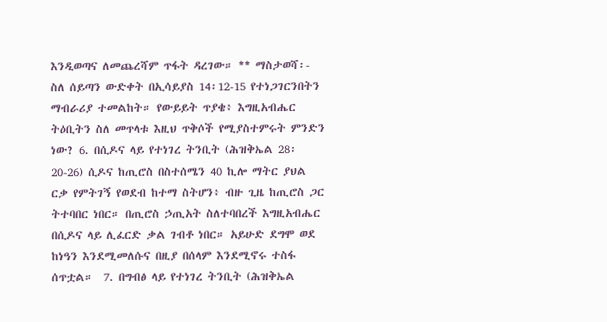እንዲወጣና ለመጨረሻም ጥፋት ዳረገው። ** ማስታወሻ፡- ስለ ሰይጣን ውድቀት በኢሳይያስ 14፡12-15 የተነጋገርንበትን ማብራሪያ ተመልከት። የውይይት ጥያቄ፥ እግዚአብሔር ትዕቢትን ስለ መጥላቱ እዚህ ጥቅሶች የሚያስተምሩት ምንድን ነው? 6. በሲዶና ላይ የተነገረ ትንቢት (ሕዝቅኤል 28፡20-26) ሲዶና ከጢሮስ በስተሰሜን 40 ኪሎ ማትር ያህል ርቃ የምትገኝ የወደብ ከተማ ስትሆን፥ ብዙ ጊዜ ከጢሮስ ጋር ትተባበር ነበር። በጢሮስ ኃጢአት ስለተባበረች እግዚአብሔር በሲዶና ላይ ሊፈርድ ቃል ገብቶ ነበር። አይሁድ ደግሞ ወደ ከነዓን እንደሚመለሱና በዚያ በሰላም እንደሚኖሩ ተስፋ ሰጥቷል።  7. በግብፅ ላይ የተነገረ ትንቢት (ሕዝቅኤል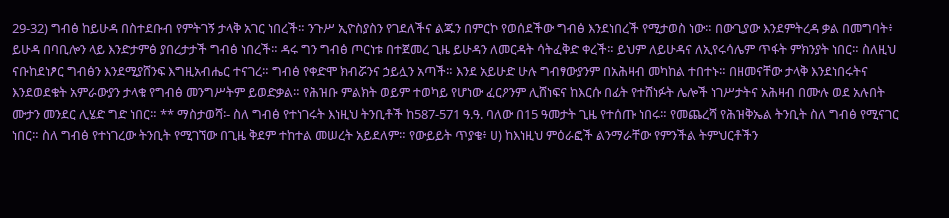29-32) ግብፅ ከይሁዳ በስተደቡብ የምትገኝ ታላቅ አገር ነበረች። ንጉሥ ኢዮስያስን የገደለችና ልጁን በምርኮ የወሰደችው ግብፅ እንደነበረች የሚታወስ ነው። በውጊያው እንደምትረዳ ቃል በመግባት፥ ይሁዳ በባቢሎን ላይ እንድታምፅ ያበረታታች ግብፅ ነበረች። ዳሩ ግን ግብፅ ጦርነቱ በተጀመረ ጊዜ ይሁዳን ለመርዳት ሳትፈቅድ ቀረች። ይህም ለይሁዳና ለኢየሩሳሌም ጥፋት ምክንያት ነበር። ስለዚህ ናቡከደነፆር ግብፅን እንደሚያሸንፍ እግዚአብሔር ተናገረ። ግብፅ የቀድሞ ክብሯንና ኃይሏን አጣች። እንደ አይሁድ ሁሉ ግብፃውያንም በአሕዛብ መካከል ተበተኑ። በዘመናቸው ታላቅ እንደነበሩትና እንደወደቁት አምራውያን ታላቁ የግብፅ መንግሥትም ይወድቃል። የሕዝቡ ምልክት ወይም ተወካይ የሆነው ፈርዖንም ሊሸነፍና ከእርሱ በፊት የተሸነፉት ሌሎች ነገሥታትና አሕዛብ በሙሉ ወደ አሉበት ሙታን መንደር ሊሄድ ግድ ነበር። ** ማስታወሻ፡- ስለ ግብፅ የተነገሩት እነዚህ ትንቢቶች ከ587-571 ዓ.ዓ. ባለው በ15 ዓመታት ጊዜ የተሰጡ ነበሩ። የመጨረሻ የሕዝቅኤል ትንቢት ስለ ግብፅ የሚናገር ነበር። ስለ ግብፅ የተነገረው ትንቢት የሚገኘው በጊዜ ቅደም ተከተል መሠረት አይደለም። የውይይት ጥያቄ፥ ሀ) ከእነዚህ ምዕራፎች ልንማራቸው የምንችል ትምህርቶችን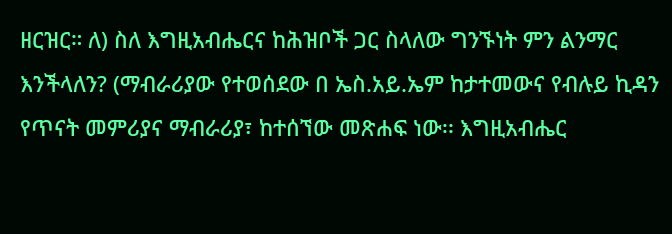ዘርዝር። ለ) ስለ እግዚአብሔርና ከሕዝቦች ጋር ስላለው ግንኙነት ምን ልንማር እንችላለን? (ማብራሪያው የተወሰደው በ ኤስ.አይ.ኤም ከታተመውና የብሉይ ኪዳን የጥናት መምሪያና ማብራሪያ፣ ከተሰኘው መጽሐፍ ነው፡፡ እግዚአብሔር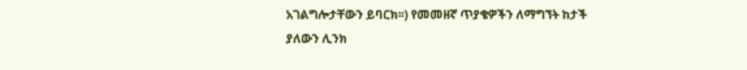አገልግሎታቸውን ይባርክ፡፡) የመመዘኛ ጥያቄዎችን ለማግኘት ከታች ያለውን ሊንክ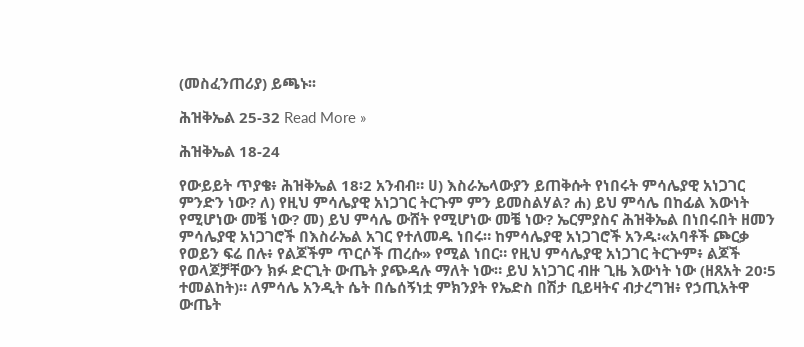(መስፈንጠሪያ) ይጫኑ፡፡

ሕዝቅኤል 25-32 Read More »

ሕዝቅኤል 18-24

የውይይት ጥያቄ፥ ሕዝቅኤል 18፡2 አንብብ። ሀ) እስራኤላውያን ይጠቅሱት የነበሩት ምሳሌያዊ አነጋገር ምንድን ነው? ለ) የዚህ ምሳሌያዊ አነጋገር ትርጉም ምን ይመስልሃል? ሐ) ይህ ምሳሌ በከፊል እውነት የሚሆነው መቼ ነው? መ) ይህ ምሳሌ ውሸት የሚሆነው መቼ ነው? ኤርምያስና ሕዝቅኤል በነበሩበት ዘመን ምሳሌያዊ አነጋገሮች በእስራኤል አገር የተለመዱ ነበሩ። ከምሳሌያዊ አነጋገሮች አንዱ፡«አባቶች ጮርቃ የወይን ፍሬ በሉ፥ የልጆችም ጥርሶች ጠረሱ» የሚል ነበር። የዚህ ምሳሌያዊ አነጋገር ትርጕም፥ ልጆች የወላጆቻቸውን ክፉ ድርጊት ውጤት ያጭዳሉ ማለት ነው። ይህ አነጋገር ብዙ ጊዜ እውነት ነው (ዘጸአት 20፡5 ተመልከት)። ለምሳሌ አንዲት ሴት በሴሰኝነቷ ምክንያት የኤድስ በሽታ ቢይዛትና ብታረግዝ፥ የኃጢአትዋ ውጤት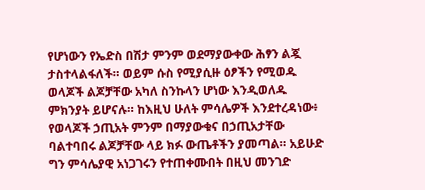የሆነውን የኤድስ በሽታ ምንም ወደማያውቀው ሕፃን ልጇ ታስተላልፋለች። ወይም ሱስ የሚያሲዙ ዕፆችን የሚወዱ ወላጆች ልጆቻቸው አካለ ስንኩላን ሆነው እንዲወለዱ ምክንያት ይሆናሉ። ከእዚህ ሁለት ምሳሌዎች እንደተረዳነው፥ የወላጆች ኃጢአት ምንም በማያውቁና በኃጢአታቸው ባልተባበሩ ልጆቻቸው ላይ ክፉ ውጤቶችን ያመጣል። አይሁድ ግን ምሳሌያዊ አነጋገሩን የተጠቀሙበት በዚህ መንገድ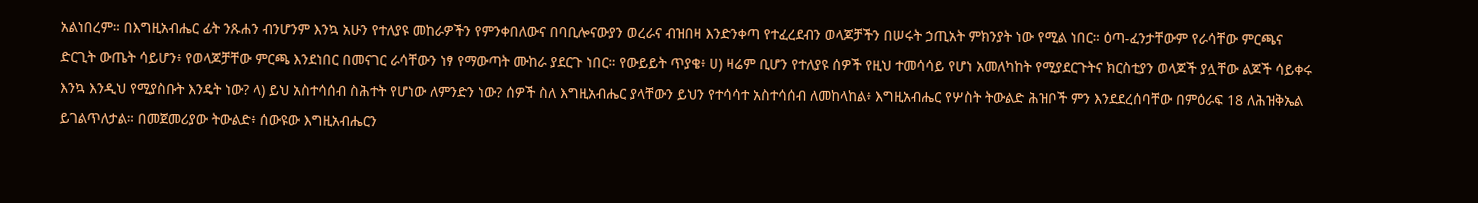አልነበረም። በእግዚአብሔር ፊት ንጹሐን ብንሆንም እንኳ አሁን የተለያዩ መከራዎችን የምንቀበለውና በባቢሎናውያን ወረራና ብዝበዛ እንድንቀጣ የተፈረደብን ወላጆቻችን በሠሩት ኃጢአት ምክንያት ነው የሚል ነበር። ዕጣ-ፈንታቸውም የራሳቸው ምርጫና ድርጊት ውጤት ሳይሆን፥ የወላጆቻቸው ምርጫ እንደነበር በመናገር ራሳቸውን ነፃ የማውጣት ሙከራ ያደርጉ ነበር። የውይይት ጥያቄ፥ ሀ) ዛሬም ቢሆን የተለያዩ ሰዎች የዚህ ተመሳሳይ የሆነ አመለካከት የሚያደርጉትና ክርስቲያን ወላጆች ያሏቸው ልጆች ሳይቀሩ እንኳ እንዲህ የሚያስቡት እንዴት ነው? ላ) ይህ አስተሳሰብ ስሕተት የሆነው ለምንድን ነው? ሰዎች ስለ እግዚአብሔር ያላቸውን ይህን የተሳሳተ አስተሳሰብ ለመከላከል፥ እግዚአብሔር የሦስት ትውልድ ሕዝቦች ምን እንደደረሰባቸው በምዕራፍ 18 ለሕዝቅኤል ይገልጥለታል። በመጀመሪያው ትውልድ፥ ሰውዩው እግዚአብሔርን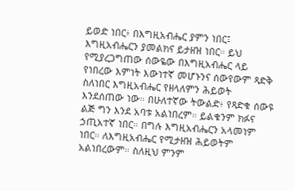ይወድ ነበር፥ በእግዚአብሔር ያምን ነበር፤ እግዚአብሔርን ያመልክና ይታዘዝ ነበር። ይህ የሚያረጋግጠው ሰውዬው በእግዚአብሔር ላይ የነበረው እምነት እውነተኛ መሆኑንና ሰውየውም ጻድቅ ስለነበር እግዚአብሔር የዘላለምን ሕይወት እንደሰጠው ነው። በሁለተኛው ትውልድ፥ የጻድቁ ሰውዩ ልጅ ግን እንደ አባቱ አልነበረም። ይልቁንም ክፉና ኃጢአተኛ ነበር። በግሉ እግዚአብሔርን አላመነም ነበር። ለእግዚአብሔር የሚታዘዝ ሕይወትም አልነበረውም። ስለዚህ ምንም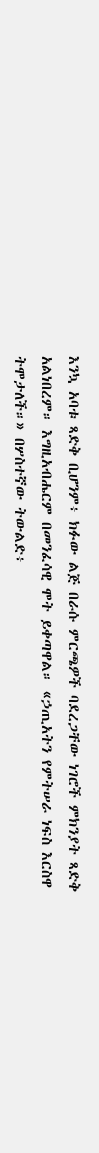እንኳ አባቱ ጻድቅ ቢሆንም፥ ክፉው ልጅ በራሱ ምርጫዎች ባደረጋቸው ነገሮች ምክንያት ጻድቅ አልነበረም። እግዚአብሔርም በመንፈሳዊ ሞት ይቀጣዋል። «ኃጢአትን የምትሠራ ነፍስ እርስዋ ትሞታለች።» በሦስተኛው ትውልድ፥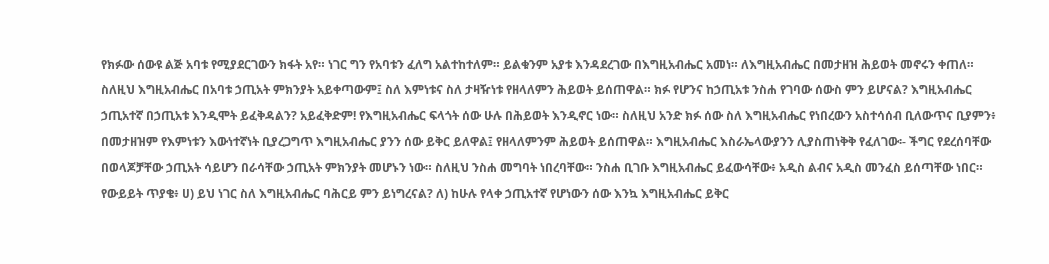የክፉው ሰውዩ ልጅ አባቱ የሚያደርገውን ክፋት አየ። ነገር ግን የአባቱን ፈለግ አልተከተለም። ይልቁንም አያቱ እንዳደረገው በእግዚአብሔር አመነ። ለእግዚአብሔር በመታዘዝ ሕይወት መኖሩን ቀጠለ። ስለዚህ እግዚአብሔር በአባቱ ኃጢአት ምክንያት አይቀጣውም፤ ስለ እምነቱና ስለ ታዛዥነቱ የዘላለምን ሕይወት ይሰጠዋል። ክፉ የሆንና ከኃጢአቱ ንስሐ የገባው ሰውስ ምን ይሆናል? እግዚአብሔር ኃጢአተኛ በኃጢአቱ እንዲሞት ይፈቅዳልን? አይፈቅድም! የእግዚአብሔር ፍላጎት ሰው ሁሉ በሕይወት እንዲኖር ነው። ስለዚህ አንድ ክፉ ሰው ስለ እግዚአብሔር የነበረውን አስተሳሰብ ቢለውጥና ቢያምን፥ በመታዘዝም የእምነቱን እውነተኛነት ቢያረጋግጥ እግዚአብሔር ያንን ሰው ይቅር ይለዋል፤ የዘላለምንም ሕይወት ይሰጠዋል። እግዚአብሔር እስራኤላውያንን ሊያስጠነቅቅ የፈለገው፡- ችግር የደረሰባቸው በወላጆቻቸው ኃጢአት ሳይሆን በራሳቸው ኃጢአት ምክንያት መሆኑን ነው። ስለዚህ ንስሐ መግባት ነበረባቸው። ንስሐ ቢገቡ እግዚአብሔር ይፈውሳቸው፥ አዲስ ልብና አዲስ መንፈስ ይሰጣቸው ነበር።  የውይይት ጥያቄ፥ ሀ) ይህ ነገር ስለ እግዚአብሔር ባሕርይ ምን ይነግረናል? ለ) ከሁሉ የላቀ ኃጢአተኛ የሆነውን ሰው እንኳ እግዚአብሔር ይቅር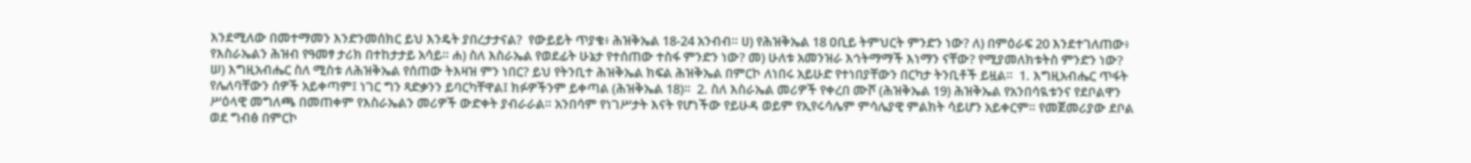እንደሚለው በመተማመን እንድንመሰክር ይህ እንዴት ያበረታታናል?  የውይይት ጥያቄ፥ ሕዝቅኤል 18-24 አንብብ። ሀ) የሕዝቅኤል 18 ዐቢይ ትምህርት ምንድን ነው? ለ) በምዕራፍ 20 እንደተገለጠው፥ የእስራኤልን ሕዝብ የዓመፃ ታሪክ በተከታታይ አሳይ። ሐ) ስለ እስራኤል የወደፊት ሁኔታ የተሰጠው ተስፋ ምንድን ነው? መ) ሁለቱ አመንዝራ እኅትማማች እነማን ናቸው? የሚያመለክቱትስ ምንድን ነው? ሠ) እግዚአብሔር ስለ ሚስቱ ለሕዝቅኤል የሰጠው ትእዛዝ ምን ነበር? ይህ የትንቢተ ሕዝቅኤል ክፍል ሕዝቅኤል በምርኮ ለነበሩ አይሁድ የተነበያቸውን በርካታ ትንቢቶች ይዟል።  1. እግዚአብሔር ጥፋት የሌለባቸውን ሰዎች አይቀጣም፤ ነገር ግን ጻድቃንን ይባርካቸዋል፤ ክፉዎችንም ይቀጣል (ሕዝቅኤል 18)።  2. ስለ እስራኤል መሪዎች የቀረበ ሙሾ (ሕዝቅኤል 19) ሕዝቅኤል የአንበሳዪቱንና የደቦልዋን ሥዕላዊ መግለጫ በመጠቀም የእስራኤልን መሪዎች ውድቀት ያብራራል። አንበሳም የነገሥታት እናት የሆነችው የይሁዳ ወይም የኢየሩሳሌም ምሳሌያዊ ምልክት ሳይሆን አይቀርም። የመጀመሪያው ደቦል ወደ ግብፅ በምርኮ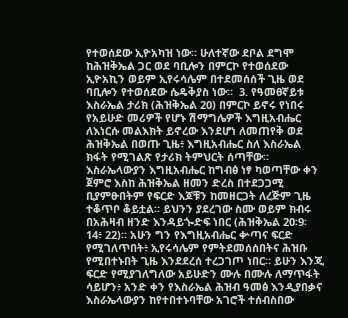የተወሰደው ኢዮአካዝ ነው። ሁለተኛው ደቦል ደግሞ ከሕዝቅኤል ጋር ወደ ባቢሎን በምርኮ የተወሰደው ኢዮአኪን ወይም ኢየሩሳሌም በተደመሰሰች ጊዜ ወደ ባቢሎን የተወሰደው ሴዴቅያስ ነው።  3. የዓመፀኛይቱ እስራኤል ታሪክ (ሕዝቅኤል 20) በምርኮ ይኖሩ የነበሩ የአይሁድ መሪዎች የሆኑ ሽማግሌዎች እግዚአብሔር ለእነርሱ መልእክት ይኖረው እንደሆነ ለመጠየቅ ወደ ሕዝቅኤል በወጡ ጊዜ፥ እግዚአብሔር ስለ እስራኤል ክፋት የሚገልጽ የታሪክ ትምህርት ሰጣቸው። እስራኤላውያን እግዚአብሔር ከግብፅ ነፃ ካወጣቸው ቀን ጀምሮ እስከ ሕዝቅኤል ዘመን ድረስ በተደጋጋሚ ቢያምፁበትም የፍርድ እጆቹን ከመዘርጋት ለረጅም ጊዜ ተቆጥቦ ቆይቷል። ይህንን ያደረገው ስሙ ወይም ክብሩ በአሕዛብ ዘንድ እንዳይጐድፍ ነበር (ሕዝቅኤል 20፡9፡ 14፥ 22)። አሁን ግን የእግዚአብሔር ቍጣና ፍርድ የሚገለጥበት፥ ኢየሩሳሌም የምትደመሰሰበትና ሕዝቡ የሚበተኑበት ጊዜ እንደደረሰ ተረጋገጦ ነበር። ይሁን እንጂ ፍርድ የሚያገለግለው አይሁድን ሙሉ በሙሉ ለማጥፋት ሳይሆን፥ አንድ ቀን የእስራኤል ሕዝብ ዓመፅ እንዲያበቃና እስራኤላውያን ከየተበተኑባቸው አገሮች ተሰብስበው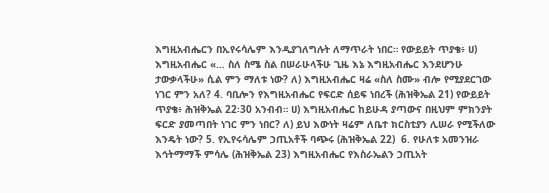እግዚአብሔርን በኢየሩሳሌም እንዲያገለግሉት ለማጥራት ነበር። የውይይት ጥያቄ፥ ሀ) እግዚአብሔር «… ስለ ስሜ ስል በሠራሁላችሁ ጊዜ እኔ እግዚአብሔር እንደሆንሁ ታውቃላችሁ» ሲል ምን ማለቱ ነው? ለ) እግዚአብሔር ዛሬ «ስለ ስሙ» ብሎ የሚያደርገው ነገር ምን አለ? 4. ባቢሎን የእግዚአብሔር የፍርድ ሰይፍ ነበረች (ሕዝቅኤል 21) የውይይት ጥያቄ፥ ሕዝቅኤል 22፡30 አንብብ። ሀ) እግዚአብሔር ከይሁዳ ያጣውና በዚህም ምክንያት ፍርድ ያመጣበት ነገር ምን ነበር? ለ) ይህ እውነት ዛሬም ለቤተ ክርስቲያን ሊሠራ የሚችለው እንዴት ነው? 5. የኢየሩሳሌም ኃጢአቶች ባጭሩ (ሕዝቅኤል 22)  6. የሁለቱ አመንዝራ እኅትማማች ምሳሌ (ሕዝቅኤል 23) እግዚአብሔር የእስራኤልን ኃጢአት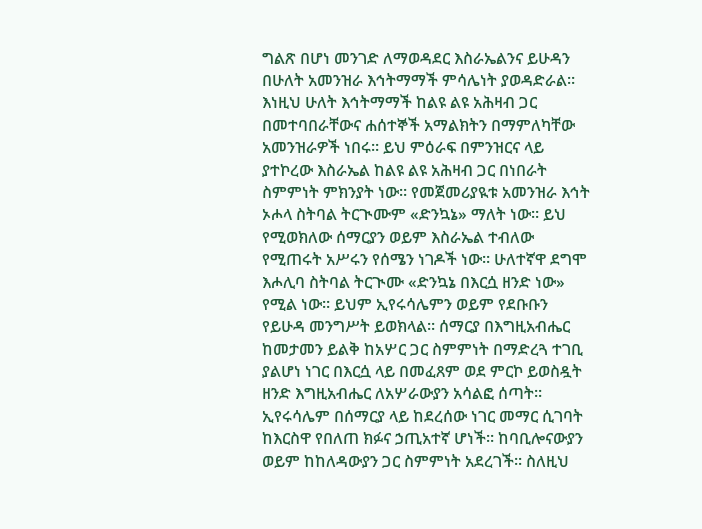ግልጽ በሆነ መንገድ ለማወዳደር እስራኤልንና ይሁዳን በሁለት አመንዝራ እኅትማማች ምሳሌነት ያወዳድራል። እነዚህ ሁለት እኅትማማች ከልዩ ልዩ አሕዛብ ጋር በመተባበራቸውና ሐሰተኞች አማልክትን በማምለካቸው አመንዝራዎች ነበሩ። ይህ ምዕራፍ በምንዝርና ላይ ያተኮረው እስራኤል ከልዩ ልዩ አሕዛብ ጋር በነበራት ስምምነት ምክንያት ነው። የመጀመሪያዪቱ አመንዝራ እኅት ኦሖላ ስትባል ትርጒሙም «ድንኳኔ» ማለት ነው። ይህ የሚወክለው ሰማርያን ወይም እስራኤል ተብለው የሚጠሩት አሥሩን የሰሜን ነገዶች ነው። ሁለተኛዋ ደግሞ እሖሊባ ስትባል ትርጒሙ «ድንኳኔ በእርሷ ዘንድ ነው» የሚል ነው። ይህም ኢየሩሳሌምን ወይም የደቡቡን የይሁዳ መንግሥት ይወክላል። ሰማርያ በእግዚአብሔር ከመታመን ይልቅ ከአሦር ጋር ስምምነት በማድረጓ ተገቢ ያልሆነ ነገር በእርሷ ላይ በመፈጸም ወደ ምርኮ ይወስዷት ዘንድ እግዚአብሔር ለአሦራውያን አሳልፎ ሰጣት። ኢየሩሳሌም በሰማርያ ላይ ከደረሰው ነገር መማር ሲገባት ከእርስዋ የበለጠ ክፉና ኃጢአተኛ ሆነች። ከባቢሎናውያን ወይም ከከለዳውያን ጋር ስምምነት አደረገች፡፡ ስለዚህ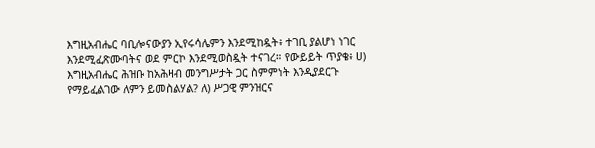እግዚአብሔር ባቢሎናውያን ኢየሩሳሌምን እንደሚከዷት፥ ተገቢ ያልሆነ ነገር እንደሚፈጽሙባትና ወደ ምርኮ እንደሚወስዷት ተናገረ። የውይይት ጥያቄ፥ ሀ) እግዚአብሔር ሕዝቡ ከአሕዛብ መንግሥታት ጋር ስምምነት እንዲያደርጉ የማይፈልገው ለምን ይመስልሃል? ለ) ሥጋዊ ምንዝርና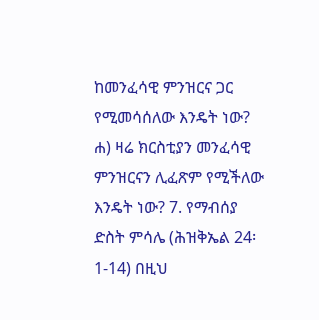ከመንፈሳዊ ምንዝርና ጋር የሚመሳሰለው እንዴት ነው? ሐ) ዛሬ ክርስቲያን መንፈሳዊ ምንዝርናን ሊፈጽም የሚችለው እንዴት ነው? 7. የማብሰያ ድስት ምሳሌ (ሕዝቅኤል 24፡1-14) በዚህ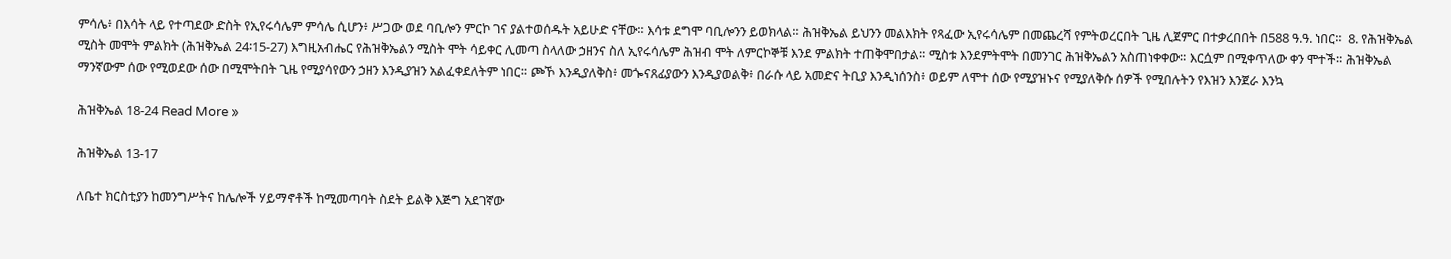ምሳሌ፥ በእሳት ላይ የተጣደው ድስት የኢየሩሳሌም ምሳሌ ሲሆን፥ ሥጋው ወደ ባቢሎን ምርኮ ገና ያልተወሰዱት አይሁድ ናቸው። እሳቱ ደግሞ ባቢሎንን ይወክላል። ሕዝቅኤል ይህንን መልእክት የጻፈው ኢየሩሳሌም በመጨረሻ የምትወረርበት ጊዜ ሊጀምር በተቃረበበት በ588 ዓ.ዓ. ነበር።  8. የሕዝቅኤል ሚስት መሞት ምልክት (ሕዝቅኤል 24፡15-27) እግዚአብሔር የሕዝቅኤልን ሚስት ሞት ሳይቀር ሊመጣ ስላለው ኃዘንና ስለ ኢየሩሳሌም ሕዝብ ሞት ለምርኮኞቹ እንደ ምልክት ተጠቅሞበታል። ሚስቱ እንደምትሞት በመንገር ሕዝቅኤልን አስጠነቀቀው። እርሷም በሚቀጥለው ቀን ሞተች። ሕዝቅኤል ማንኛውም ሰው የሚወደው ሰው በሚሞትበት ጊዜ የሚያሳየውን ኃዘን እንዲያዝን አልፈቀደለትም ነበር። ጮኾ እንዲያለቅስ፥ መጐናጸፊያውን እንዲያወልቅ፥ በራሱ ላይ አመድና ትቢያ እንዲነሰንስ፥ ወይም ለሞተ ሰው የሚያዝኑና የሚያለቅሱ ሰዎች የሚበሉትን የእዝን እንጀራ እንኳ

ሕዝቅኤል 18-24 Read More »

ሕዝቅኤል 13-17

ለቤተ ክርስቲያን ከመንግሥትና ከሌሎች ሃይማኖቶች ከሚመጣባት ስደት ይልቅ እጅግ አደገኛው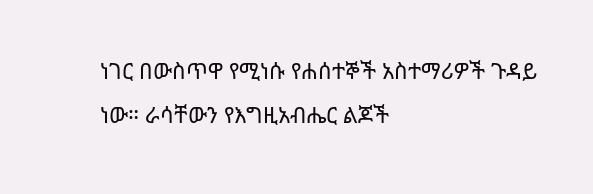ነገር በውስጥዋ የሚነሱ የሐሰተኞች አስተማሪዎች ጉዳይ ነው። ራሳቸውን የእግዚአብሔር ልጆች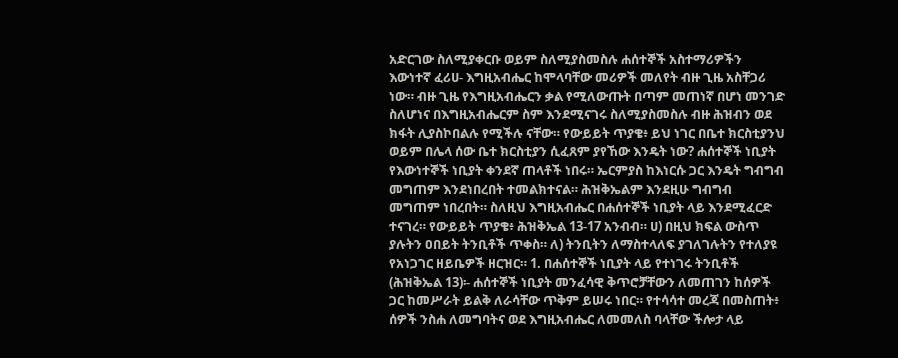አድርገው ስለሚያቀርቡ ወይም ስለሚያስመስሉ ሐሰተኞች አስተማሪዎችን እውነተኛ ፈሪሀ- እግዚአብሔር ከሞላባቸው መሪዎች መለየት ብዙ ጊዜ አስቸጋሪ ነው። ብዙ ጊዜ የእግዚአብሔርን ቃል የሚለውጡት በጣም መጠነኛ በሆነ መንገድ ስለሆነና በእግዚአብሔርም ስም እንደሚናገሩ ስለሚያስመስሉ ብዙ ሕዝብን ወደ ክፋት ሊያስኮበልሉ የሚችሉ ናቸው። የውይይት ጥያቄ፥ ይህ ነገር በቤተ ክርስቲያንህ ወይም በሌላ ሰው ቤተ ክርስቲያን ሲፈጸም ያየኸው እንዴት ነው? ሐሰተኞች ነቢያት የእውነተኞች ነቢያት ቀንደኛ ጠላቶች ነበሩ። ኤርምያስ ከእነርሱ ጋር እንዴት ግብግብ መግጠም እንደነበረበት ተመልክተናል። ሕዝቅኤልም እንደዚሁ ግብግብ መግጠም ነበረበት። ስለዚህ እግዚአብሔር በሐሰተኞች ነቢያት ላይ እንደሚፈርድ ተናገረ። የውይይት ጥያቄ፥ ሕዝቅኤል 13-17 አንብብ። ሀ) በዚህ ክፍል ውስጥ ያሉትን ዐበይት ትንቢቶች ጥቀስ። ለ) ትንቢትን ለማስተላለፍ ያገለገሉትን የተለያዩ የአነጋገር ዘይቤዎች ዘርዝር። 1. በሐሰተኞች ነቢያት ላይ የተነገሩ ትንቢቶች (ሕዝቅኤል 13)፡- ሐሰተኞች ነቢያት መንፈሳዊ ቅጥሮቻቸውን ለመጠገን ከሰዎች ጋር ከመሥራት ይልቅ ለራሳቸው ጥቅም ይሠሩ ነበር። የተሳሳተ መረጃ በመስጠት፥ ሰዎች ንስሐ ለመግባትና ወደ እግዚአብሔር ለመመለስ ባላቸው ችሎታ ላይ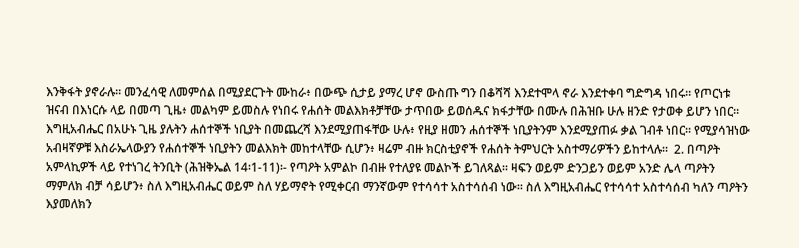እንቅፋት ያኖራሉ። መንፈሳዊ ለመምሰል በሚያደርጉት ሙከራ፥ በውጭ ሲታይ ያማረ ሆኖ ውስጡ ግን በቆሻሻ እንደተሞላ ኖራ እንደተቀባ ግድግዳ ነበሩ። የጦርነቱ ዝናብ በእነርሱ ላይ በመጣ ጊዜ፥ መልካም ይመስሉ የነበሩ የሐሰት መልእክቶቻቸው ታጥበው ይወሰዱና ክፋታቸው በሙሉ በሕዝቡ ሁሉ ዘንድ የታወቀ ይሆን ነበር። እግዚአብሔር በአሁኑ ጊዜ ያሉትን ሐሰተኞች ነቢያት በመጨረሻ እንደሚያጠፋቸው ሁሉ፥ የዚያ ዘመን ሐሰተኞች ነቢያትንም እንደሚያጠፉ ቃል ገብቶ ነበር። የሚያሳዝነው አብዛኛዎቹ እስራኤላውያን የሐሰተኞች ነቢያትን መልእክት መከተላቸው ሲሆን፥ ዛሬም ብዙ ክርስቲያኖች የሐሰት ትምህርት አስተማሪዎችን ይከተላሉ።  2. በጣዖት አምላኪዎች ላይ የተነገረ ትንቢት (ሕዝቅኤል 14፡1-11)፡- የጣዖት አምልኮ በብዙ የተለያዩ መልኮች ይገለጻል። ዛፍን ወይም ድንጋይን ወይም አንድ ሌላ ጣዖትን ማምለክ ብቻ ሳይሆን፥ ስለ እግዚአብሔር ወይም ስለ ሃይማኖት የሚቀርብ ማንኛውም የተሳሳተ አስተሳሰብ ነው። ስለ እግዚአብሔር የተሳሳተ አስተሳሰብ ካለን ጣዖትን እያመለክን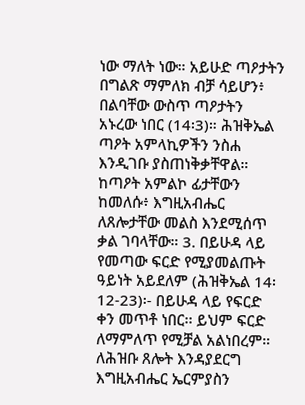ነው ማለት ነው። አይሁድ ጣዖታትን በግልጽ ማምለክ ብቻ ሳይሆን፥ በልባቸው ውስጥ ጣዖታትን አኑረው ነበር (14፡3)። ሕዝቅኤል ጣዖት አምላኪዎችን ንስሐ እንዲገቡ ያስጠነቅቃቸዋል። ከጣዖት አምልኮ ፊታቸውን ከመለሱ፥ እግዚአብሔር ለጸሎታቸው መልስ እንደሚሰጥ ቃል ገባላቸው። 3. በይሁዳ ላይ የመጣው ፍርድ የሚያመልጡት ዓይነት አይደለም (ሕዝቅኤል 14፡12-23)፡- በይሁዳ ላይ የፍርድ ቀን መጥቶ ነበር፡፡ ይህም ፍርድ ለማምለጥ የሚቻል አልነበረም። ለሕዝቡ ጸሎት እንዳያደርግ እግዚአብሔር ኤርምያስን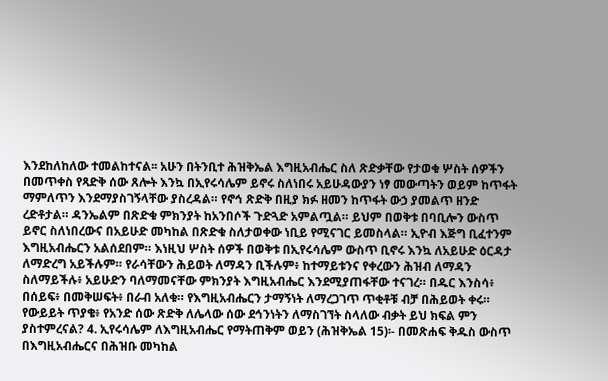እንደከለከለው ተመልከተናል፡፡ አሁን በትንቢተ ሕዝቅኤል እግዚአብሔር ስለ ጽድቃቸው የታወቁ ሦስት ሰዎችን በመጥቀስ የጻድቅ ሰው ጸሎት እንኳ በኢየሩሳሌም ይኖሩ ስለነበሩ አይሁዳውያን ነፃ መውጣትን ወይም ከጥፋት ማምለጥን እንደማያስገኝላቸው ያስረዳል። የኖኅ ጽድቅ በዚያ ክፉ ዘመን ከጥፋት ውኃ ያመልጥ ዘንድ ረድቶታል። ዳንኤልም በጽድቁ ምክንያት ከአንበሶች ጉድጓድ አምልጧል። ይህም በወቅቱ በባቢሎን ውስጥ ይኖር ስለነበረውና በአይሁድ መካከል በጽድቁ ስለታወቀው ነቢይ የሚናገር ይመስላል። ኢዮብ እጅግ ቢፈተንም እግዚአብሔርን አልሰደበም። እነዚህ ሦስት ሰዎች በወቅቱ በኢየሩሳሌም ውስጥ ቢኖሩ እንኳ ለአይሁድ ዕርዳታ ለማድረግ አይችሉም። የራሳቸውን ሕይወት ለማዳን ቢችሉም፥ ከተማይቱንና የቀረውን ሕዝብ ለማዳን ስለማይችሉ፥ አይሁድን ባለማመናቸው ምክንያት እግዚአብሔር እንደሚያጠፋቸው ተናገረ። በዱር እንስሳ፥ በሰይፍ፥ በመቅሠፍት፥ በራብ አለቁ። የእግዚአብሔርን ታማኝነት ለማረጋገጥ ጥቂቶቹ ብቻ በሕይወት ቀሩ። የውይይት ጥያቄ፥ የአንድ ሰው ጽድቅ ለሌላው ሰው ደኅንነትን ለማስገኘት ስላለው ብቃት ይህ ክፍል ምን ያስተምረናል? 4. ኢየሩሳሌም ለእግዚአብሔር የማትጠቅም ወይን (ሕዝቅኤል 15)፡- በመጽሐፍ ቅዱስ ውስጥ በእግዚአብሔርና በሕዝቡ መካከል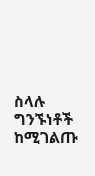ስላሉ ግንኙነቶች ከሚገልጡ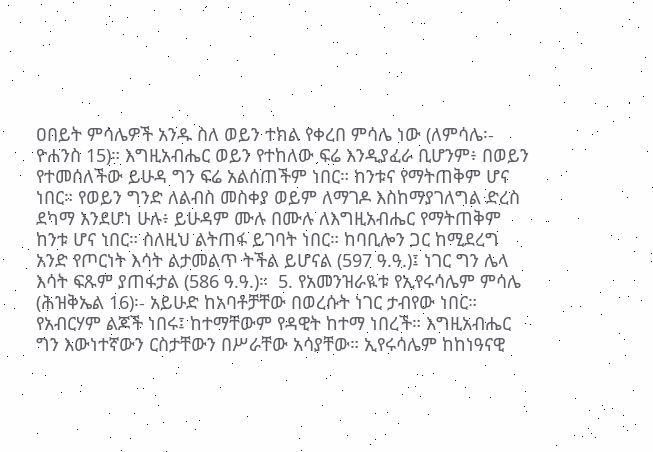ዐበይት ምሳሌዎች አንዱ ስለ ወይን ተክል የቀረበ ምሳሌ ነው (ለምሳሌ፡- ዮሐንስ 15)። እግዚአብሔር ወይን የተከለው ፍሬ እንዲያፈራ ቢሆንም፥ በወይን የተመሰለችው ይሁዳ ግን ፍሬ አልሰጠችም ነበር። ከንቱና የማትጠቅም ሆና ነበር። የወይን ግንድ ለልብስ መስቀያ ወይም ለማገዶ እስከማያገለግል ድረስ ደካማ እንደሆነ ሁሉ፥ ይሁዳም ሙሉ በሙሉ ለእግዚአብሔር የማትጠቅም ከንቱ ሆና ነበር። ስለዚህ ልትጠፋ ይገባት ነበር። ከባቢሎን ጋር ከሚደረግ አንድ የጦርነት እሳት ልታመልጥ ትችል ይሆናል (597 ዓ.ዓ.)፤ ነገር ግን ሌላ እሳት ፍጹም ያጠፋታል (586 ዓ.ዓ.)።  5. የአመንዝራዪቱ የኢየሩሳሌም ምሳሌ (ሕዝቅኤል 16)፡- አይሁድ ከአባቶቻቸው በወረሱት ነገር ታብየው ነበር። የአብርሃም ልጆች ነበሩ፤ ከተማቸውም የዳዊት ከተማ ነበረች። እግዚአብሔር ግን እውነተኛውን ርስታቸውን በሥራቸው አሳያቸው። ኢየሩሳሌም ከከነዓናዊ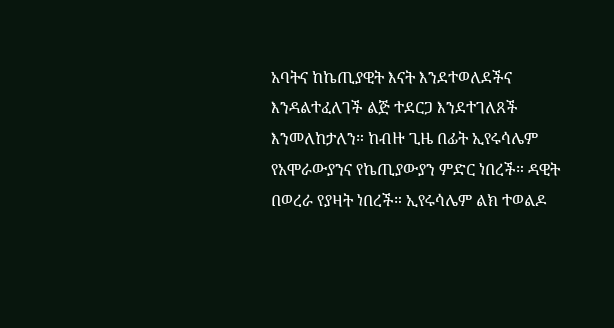አባትና ከኬጢያዊት እናት እንደተወለደችና እንዳልተፈለገች ልጅ ተደርጋ እንደተገለጸች እንመለከታለን። ከብዙ ጊዜ በፊት ኢየሩሳሌም የአሞራውያንና የኬጢያውያን ምድር ነበረች። ዳዊት በወረራ የያዛት ነበረች። ኢየሩሳሌም ልክ ተወልዶ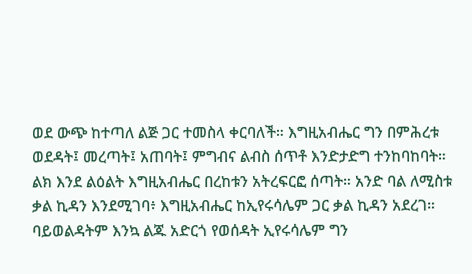ወደ ውጭ ከተጣለ ልጅ ጋር ተመስላ ቀርባለች። እግዚአብሔር ግን በምሕረቱ ወደዳት፤ መረጣት፤ አጠባት፤ ምግብና ልብስ ሰጥቶ እንድታድግ ተንከባከባት። ልክ እንደ ልዕልት እግዚአብሔር በረከቱን አትረፍርፎ ሰጣት። አንድ ባል ለሚስቱ ቃል ኪዳን እንደሚገባ፥ እግዚአብሔር ከኢየሩሳሌም ጋር ቃል ኪዳን አደረገ። ባይወልዳትም እንኳ ልጁ አድርጎ የወሰዳት ኢየሩሳሌም ግን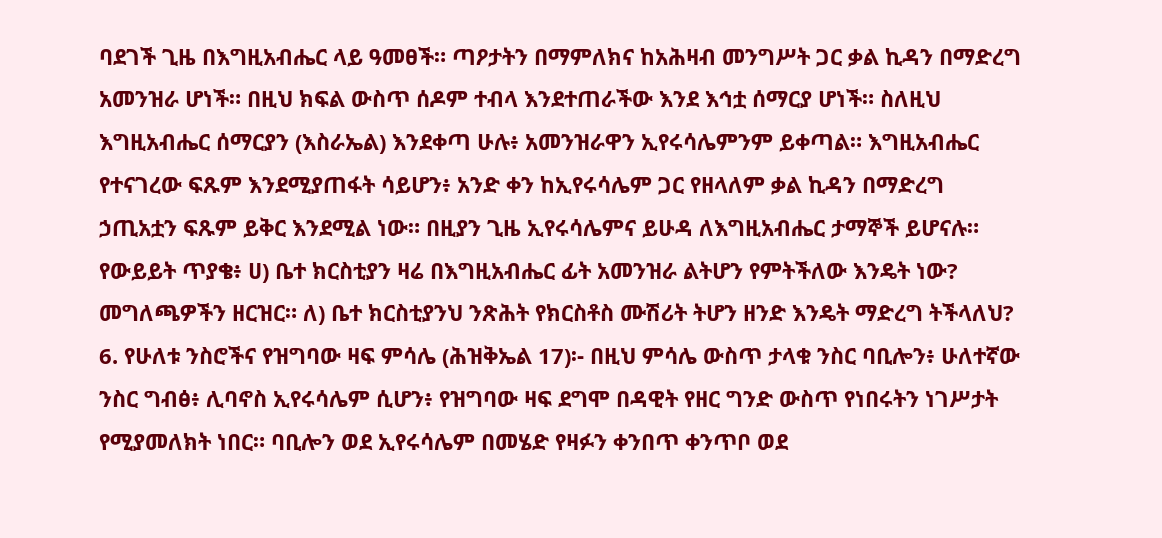ባደገች ጊዜ በእግዚአብሔር ላይ ዓመፀች። ጣዖታትን በማምለክና ከአሕዛብ መንግሥት ጋር ቃል ኪዳን በማድረግ አመንዝራ ሆነች። በዚህ ክፍል ውስጥ ሰዶም ተብላ እንደተጠራችው እንደ እኅቷ ሰማርያ ሆነች። ስለዚህ እግዚአብሔር ሰማርያን (እስራኤል) እንደቀጣ ሁሉ፥ አመንዝራዋን ኢየሩሳሌምንም ይቀጣል። እግዚአብሔር የተናገረው ፍጹም እንደሚያጠፋት ሳይሆን፥ አንድ ቀን ከኢየሩሳሌም ጋር የዘላለም ቃል ኪዳን በማድረግ ኃጢአቷን ፍጹም ይቅር እንደሚል ነው። በዚያን ጊዜ ኢየሩሳሌምና ይሁዳ ለእግዚአብሔር ታማኞች ይሆናሉ። የውይይት ጥያቄ፥ ሀ) ቤተ ክርስቲያን ዛሬ በእግዚአብሔር ፊት አመንዝራ ልትሆን የምትችለው እንዴት ነው? መግለጫዎችን ዘርዝር። ለ) ቤተ ክርስቲያንህ ንጽሕት የክርስቶስ ሙሽሪት ትሆን ዘንድ እንዴት ማድረግ ትችላለህ? 6. የሁለቱ ንስሮችና የዝግባው ዛፍ ምሳሌ (ሕዝቅኤል 17)፡- በዚህ ምሳሌ ውስጥ ታላቁ ንስር ባቢሎን፥ ሁለተኛው ንስር ግብፅ፥ ሊባኖስ ኢየሩሳሌም ሲሆን፥ የዝግባው ዛፍ ደግሞ በዳዊት የዘር ግንድ ውስጥ የነበሩትን ነገሥታት የሚያመለክት ነበር። ባቢሎን ወደ ኢየሩሳሌም በመሄድ የዛፉን ቀንበጥ ቀንጥቦ ወደ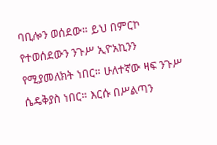ባቢሎን ወሰደው። ይህ በምርኮ የተወሰደውን ንጉሥ ኢዮአኪንን የሚያመለክት ነበር። ሁለተኛው ዛፍ ንጉሥ ሴዴቅያስ ነበር። እርሱ በሥልጣን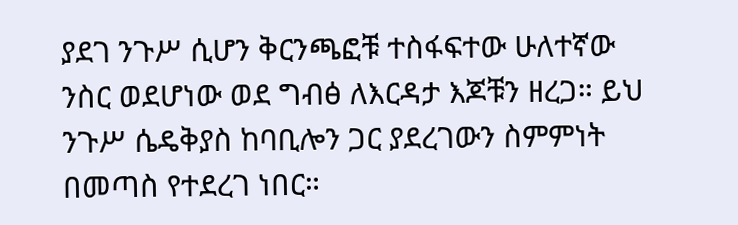ያደገ ንጉሥ ሲሆን ቅርንጫፎቹ ተስፋፍተው ሁለተኛው ንስር ወደሆነው ወደ ግብፅ ለእርዳታ እጆቹን ዘረጋ። ይህ ንጉሥ ሴዴቅያስ ከባቢሎን ጋር ያደረገውን ስምምነት በመጣስ የተደረገ ነበር።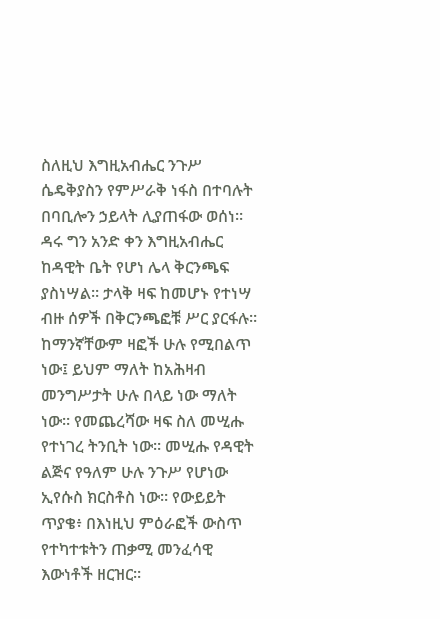ስለዚህ እግዚአብሔር ንጉሥ ሴዴቅያስን የምሥራቅ ነፋስ በተባሉት በባቢሎን ኃይላት ሊያጠፋው ወሰነ። ዳሩ ግን አንድ ቀን እግዚአብሔር ከዳዊት ቤት የሆነ ሌላ ቅርንጫፍ ያስነሣል። ታላቅ ዛፍ ከመሆኑ የተነሣ ብዙ ሰዎች በቅርንጫፎቹ ሥር ያርፋሉ። ከማንኛቸውም ዛፎች ሁሉ የሚበልጥ ነው፤ ይህም ማለት ከአሕዛብ መንግሥታት ሁሉ በላይ ነው ማለት ነው። የመጨረሻው ዛፍ ስለ መሢሑ የተነገረ ትንቢት ነው። መሢሑ የዳዊት ልጅና የዓለም ሁሉ ንጉሥ የሆነው ኢየሱስ ክርስቶስ ነው። የውይይት ጥያቄ፥ በእነዚህ ምዕራፎች ውስጥ የተካተቱትን ጠቃሚ መንፈሳዊ እውነቶች ዘርዝር።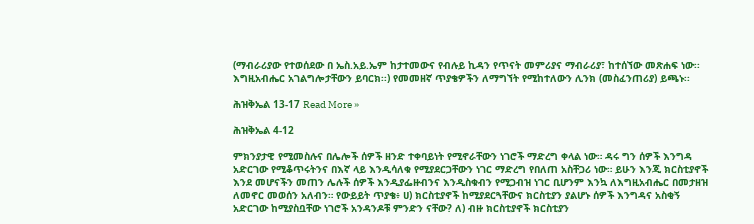(ማብራሪያው የተወሰደው በ ኤስ.አይ.ኤም ከታተመውና የብሉይ ኪዳን የጥናት መምሪያና ማብራሪያ፣ ከተሰኘው መጽሐፍ ነው፡፡ እግዚአብሔር አገልግሎታቸውን ይባርክ፡፡) የመመዘኛ ጥያቄዎችን ለማግኘት የሚከተለውን ሊንክ (መስፈንጠሪያ) ይጫኑ፡፡

ሕዝቅኤል 13-17 Read More »

ሕዝቅኤል 4-12

ምክንያታዊ የሚመስሉና በሌሎች ሰዎች ዘንድ ተቀባይነት የሚኖራቸውን ነገሮች ማድረግ ቀላል ነው። ዳሩ ግን ሰዎች እንግዳ አድርገው የሚቆጥሩትንና በእኛ ላይ እንዲሳለቁ የሚያደርጋቸውን ነገር ማድረግ የበለጠ አስቸጋሪ ነው። ይሁን እንጂ ክርስቲያኖች እንደ መሆናችን መጠን ሌሉች ሰዎች እንዲያፌዙብንና እንዲስቁብን የሚጋብዝ ነገር ቢሆንም እንኳ ለእግዚአብሔር በመታዘዝ ለመኖር መወሰን አለብን። የውይይት ጥያቄ፥ ሀ) ክርስቲያኖች ከሚያደርጓቸውና ክርስቲያን ያልሆኑ ሰዎች እንግዳና አስቂኝ አድርገው ከሚያስቧቸው ነገሮች አንዳንዶቹ ምንድን ናቸው? ለ) ብዙ ክርስቲያኖች ክርስቲያን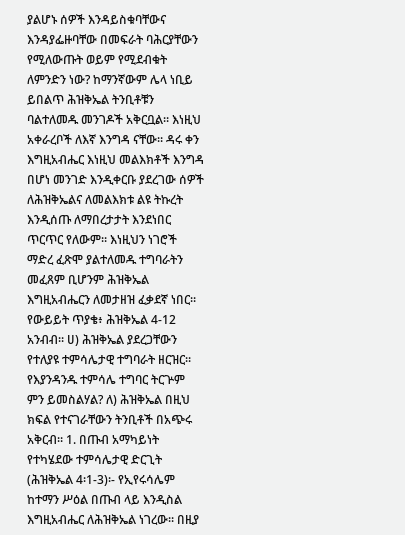ያልሆኑ ሰዎች እንዳይስቁባቸውና እንዳያፌዙባቸው በመፍራት ባሕርያቸውን የሚለውጡት ወይም የሚደብቁት ለምንድን ነው? ከማንኛውም ሌላ ነቢይ ይበልጥ ሕዝቅኤል ትንቢቶቹን ባልተለመዱ መንገዶች አቅርቧል። እነዚህ አቀራረቦች ለእኛ እንግዳ ናቸው። ዳሩ ቀን እግዚአብሔር እነዚህ መልእክቶች እንግዳ በሆነ መንገድ እንዲቀርቡ ያደረገው ሰዎች ለሕዝቅኤልና ለመልእክቱ ልዩ ትኩረት እንዲሰጡ ለማበረታታት እንደነበር ጥርጥር የለውም። እነዚህን ነገሮች ማድረ ፈጽሞ ያልተለመዱ ተግባራትን መፈጸም ቢሆንም ሕዝቅኤል እግዚአብሔርን ለመታዘዝ ፈቃደኛ ነበር። የውይይት ጥያቄ፥ ሕዝቅኤል 4-12 አንብብ። ሀ) ሕዝቅኤል ያደረጋቸውን የተለያዩ ተምሳሌታዊ ተግባራት ዘርዝር። የእያንዳንዱ ተምሳሌ ተግባር ትርጕም ምን ይመስልሃል? ለ) ሕዝቅኤል በዚህ ክፍል የተናገራቸውን ትንቢቶች በአጭሩ አቅርብ። 1. በጡብ አማካይነት የተካሄደው ተምሳሌታዊ ድርጊት (ሕዝቅኤል 4፡1-3)፡- የኢየሩሳሌም ከተማን ሥዕል በጡብ ላይ እንዲስል እግዚአብሔር ለሕዝቅኤል ነገረው። በዚያ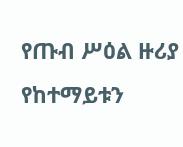የጡብ ሥዕል ዙሪያ የከተማይቱን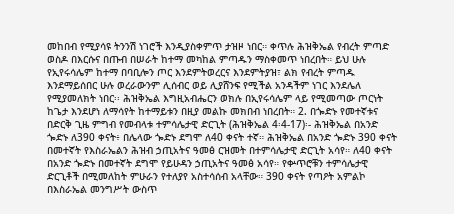መከበብ የሚያሳዩ ትንንሽ ነገሮች እንዲያስቀምጥ ታዝዞ ነበር። ቀጥሉ ሕዝቅኤል የብረት ምጣድ ወስዶ በእርሱና በጡብ በሠራት ከተማ መካከል ምጣዱን ማስቀመጥ ነበረበት። ይህ ሁሉ የኢየሩሳሌም ከተማ በባቢሎን ጦር እንደምትወረርና እንደምትያዝ፣ ልክ የብረት ምጣዱ እንደማይሰበር ሁሉ ወረራውንም ሊሰብር ወይ ሊያሸንፍ የሚችል አንዳችም ነገር እንደሌለ የሚያመለክት ነበር፡፡ ሕዝቅኤል እግዚአብሔርን ወክሉ በኢየሩሳሌም ላይ የሚመጣው ጦርነት ከጌታ እንደሆነ ለማሳየት ከተማይቱን በዚያ መልኩ መክበብ ነበረበት። 2. በጐድኑ የመተኛቱና በድርቅ ጊዜ ምግብ የመብላቱ ተምሳሌታዊ ድርጊት (ሕዝቅኤል 4፡4-17)፡- ሕዝቅኤል በአንድ ጐድኑ ለ390 ቀናት፥ በሌላው ጐድኑ ደግሞ ለ40 ቀናት ተኛ። ሕዝቅኤል በአንድ ጐድኑ 390 ቀናት በመተኛት የእስራኤልን ሕዝብ ኃጢአትና ዓመፅ ርዝመት በተምሳሌታዊ ድርጊት አሳየ። ለ40 ቀናት በአንድ ጐድኑ በመተኛት ደግሞ የይሁዳን ኃጢአትና ዓመፅ አሳየ። የቍጥሮቹን ተምሳሌታዊ ድርጊቶች በሚመለከት ምሁራን የተለያየ አስተሳሰብ አላቸው። 390 ቀናት የጣዖት አምልኮ በእስራኤል መንግሥት ውስጥ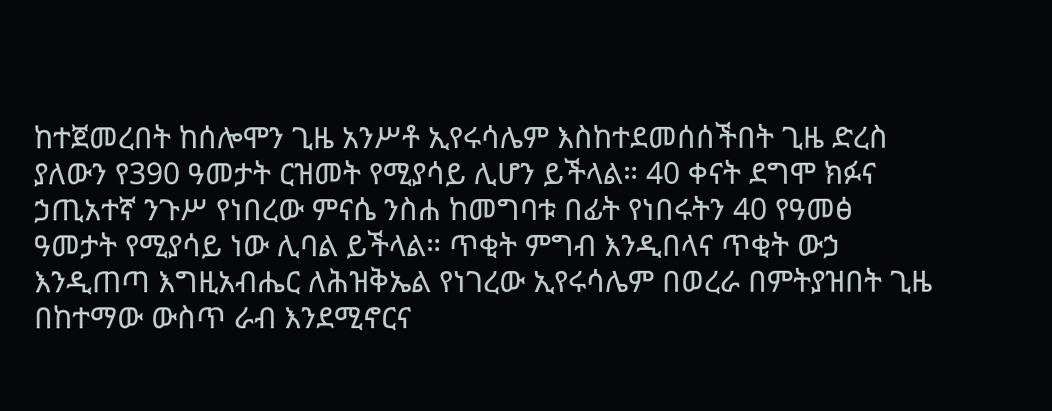ከተጀመረበት ከሰሎሞን ጊዜ አንሥቶ ኢየሩሳሌም እስከተደመሰሰችበት ጊዜ ድረስ ያለውን የ390 ዓመታት ርዝመት የሚያሳይ ሊሆን ይችላል። 40 ቀናት ደግሞ ክፉና ኃጢአተኛ ንጉሥ የነበረው ምናሴ ንስሐ ከመግባቱ በፊት የነበሩትን 40 የዓመፅ ዓመታት የሚያሳይ ነው ሊባል ይችላል። ጥቂት ምግብ እንዲበላና ጥቂት ውኃ እንዲጠጣ እግዚአብሔር ለሕዝቅኤል የነገረው ኢየሩሳሌም በወረራ በምትያዝበት ጊዜ በከተማው ውስጥ ራብ እንደሚኖርና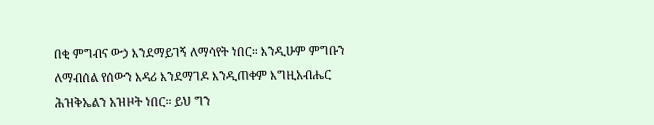በቂ ምግብና ውኃ እንደማይገኝ ለማሳየት ነበር። እንዲሁም ምግቡን ለማብሰል የሰውን እዳሪ እንደማገዶ እንዲጠቀም እግዚአብሔር ሕዝቅኤልን አዝዞት ነበር። ይህ ግን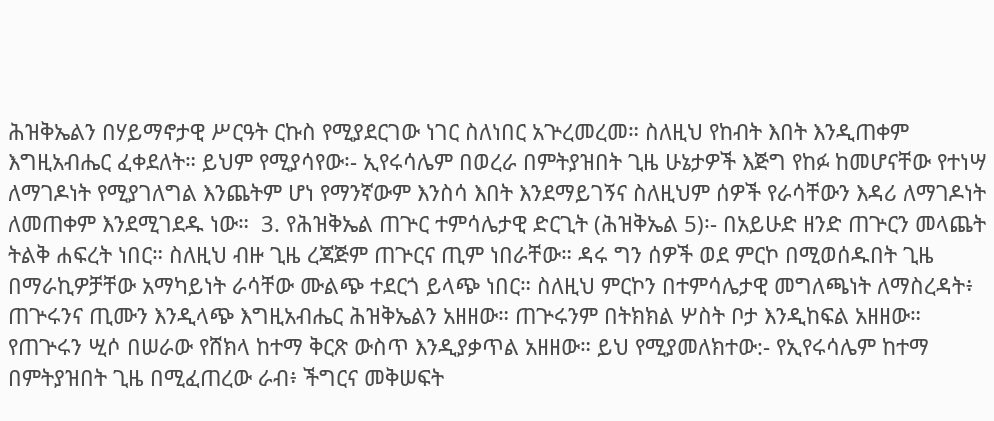ሕዝቅኤልን በሃይማኖታዊ ሥርዓት ርኩስ የሚያደርገው ነገር ስለነበር አጕረመረመ። ስለዚህ የከብት እበት እንዲጠቀም እግዚአብሔር ፈቀደለት። ይህም የሚያሳየው፡- ኢየሩሳሌም በወረራ በምትያዝበት ጊዜ ሁኔታዎች እጅግ የከፉ ከመሆናቸው የተነሣ ለማገዶነት የሚያገለግል እንጨትም ሆነ የማንኛውም እንስሳ እበት እንደማይገኝና ስለዚህም ሰዎች የራሳቸውን እዳሪ ለማገዶነት ለመጠቀም እንደሚገደዱ ነው።  3. የሕዝቅኤል ጠጕር ተምሳሌታዊ ድርጊት (ሕዝቅኤል 5)፡- በአይሁድ ዘንድ ጠጕርን መላጨት ትልቅ ሐፍረት ነበር። ስለዚህ ብዙ ጊዜ ረጃጅም ጠጕርና ጢም ነበራቸው። ዳሩ ግን ሰዎች ወደ ምርኮ በሚወሰዱበት ጊዜ በማራኪዎቻቸው አማካይነት ራሳቸው ሙልጭ ተደርጎ ይላጭ ነበር። ስለዚህ ምርኮን በተምሳሌታዊ መግለጫነት ለማስረዳት፥ ጠጕሩንና ጢሙን እንዲላጭ እግዚአብሔር ሕዝቅኤልን አዘዘው። ጠጕሩንም በትክክል ሦስት ቦታ እንዲከፍል አዘዘው። የጠጕሩን ሢሶ በሠራው የሸክላ ከተማ ቅርጽ ውስጥ እንዲያቃጥል አዘዘው። ይህ የሚያመለክተው:- የኢየሩሳሌም ከተማ በምትያዝበት ጊዜ በሚፈጠረው ራብ፥ ችግርና መቅሠፍት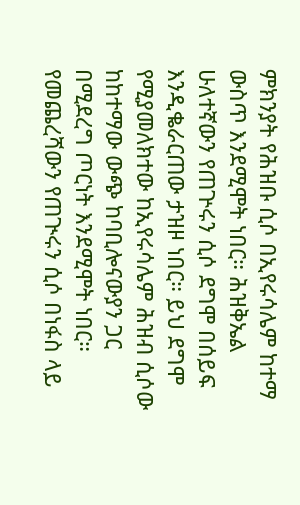ምክንያት የሕዝቡ ሲሶ በኢየሩሳሌም ከተማ ውስጥ እንደሚሞት ነበር። ሕዝቅኤል ሁለተኛውን የጠጕሩን ሲሶ ደግሞ በሰይፍ እንዲቈራርጠው ታዝዞ ነበር። ይህ ደግሞ የሚያመለክተው ከኢየሩሳሌም ሕዝብ ሲሶው ከከተማው ውጭ ከባቢሎናውያን ጋር በሚደረግ ጦርነት እንደሚሞት ነበር። የመጨረሻውን የጠጒሩን ሲሶ በነፋስ ላይ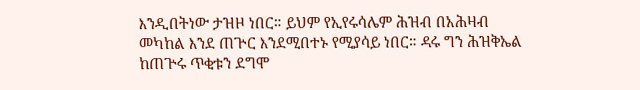እንዲበትነው ታዝዞ ነበር። ይህም የኢየሩሳሌም ሕዝብ በአሕዛብ መካከል እንደ ጠጕር እንደሚበተኑ የሚያሳይ ነበር። ዳሩ ግን ሕዝቅኤል ከጠጕሩ ጥቂቱን ደግሞ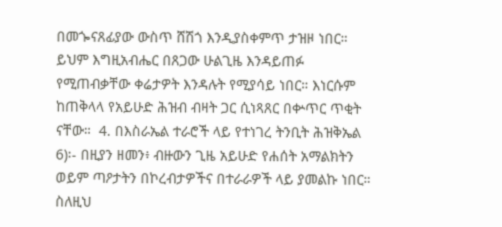በመጐናጸፊያው ውስጥ ሸሽጎ እንዲያስቀምጥ ታዝዞ ነበር። ይህም እግዚአብሔር በጸጋው ሁልጊዜ እንዳይጠፉ የሚጠብቃቸው ቀሬታዎት እንዳሉት የሚያሳይ ነበር። እነርሱም ከጠቅላላ የአይሁድ ሕዝብ ብዛት ጋር ሲነጻጸር በቍጥር ጥቂት ናቸው።  4. በእስራኤል ተራሮች ላይ የተነገረ ትንቢት ሕዝቅኤል 6)፡- በዚያን ዘመን፥ ብዙውን ጊዜ አይሁድ የሐሰት አማልክትን ወይም ጣዖታትን በኮረብታዎችና በተራራዎች ላይ ያመልኩ ነበር። ስለዚህ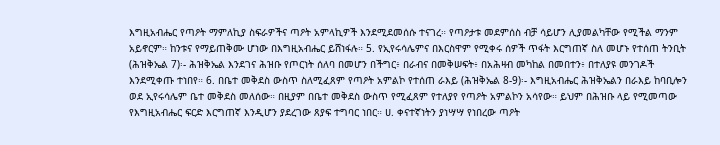እግዚአብሔር የጣዖት ማምለኪያ ስፍራዎችና ጣዖት አምላኪዎች እንደሚደመሰሱ ተናገረ። የጣዖታቱ መደምሰስ ብቻ ሳይሆን ሊያመልካቸው የሚችል ማንም አይኖርም። ከንቱና የማይጠቅሙ ሆነው በእግዚአብሔር ይሸነፋሉ። 5. የኢየሩሳሌምና በእርስዋም የሚቀሩ ሰዎች ጥፋት እርግጠኛ ስለ መሆኑ የተሰጠ ትንቢት (ሕዝቅኤል 7)፡- ሕዝቅኤል እንደገና ሕዝቡ የጦርነት ሰለባ በመሆን በችግር፥ በራብና በመቅሠፍት፥ በአሕዛብ መካከል በመበተን፥ በተለያዩ መንገዶች እንደሚቀጡ ተነበየ። 6. በቤተ መቅደስ ውስጥ ስለሚፈጸም የጣዖት አምልኮ የተሰጠ ራእይ (ሕዝቅኤል 8-9)፡- እግዚአብሔር ሕዝቅኤልን በራእይ ከባቢሎን ወደ ኢየሩሳሌም ቤተ መቅደስ መለሰው። በዚያም በቤተ መቅደስ ውስጥ የሚፈጸም የተለያየ የጣዖት አምልኮን አሳየው። ይህም በሕዝቡ ላይ የሚመጣው የእግዚአብሔር ፍርድ እርግጠኛ እንዲሆን ያደረገው ጸያፍ ተግባር ነበር። ሀ. ቀናተኛነትን ያነሣሣ የነበረው ጣዖት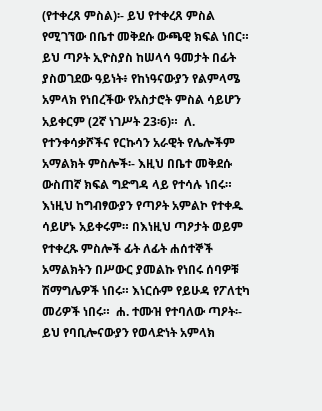(የተቀረጸ ምስል)፡- ይህ የተቀረጸ ምስል የሚገኘው በቤተ መቅደሱ ውጫዊ ክፍል ነበር። ይህ ጣዖት ኢዮስያስ ከሠላሳ ዓመታት በፊት ያስወገደው ዓይነት፥ የከነዓናውያን የልምላሜ አምላክ የነበረችው የአስታሮት ምስል ሳይሆን አይቀርም (2ኛ ነገሥት 23፡6)።  ለ. የተንቀሳቃሾችና የርኩሳን አራዊት የሌሎችም አማልክት ምስሎች፡- እዚህ በቤተ መቅደሱ ውስጠኛ ክፍል ግድግዳ ላይ የተሳሉ ነበሩ። እነዚህ ከግብፃውያን የጣዖት አምልኮ የተቀዱ ሳይሆኑ አይቀሩም። በእነዚህ ጣዖታት ወይም የተቀረጹ ምስሎች ፊት ለፊት ሐሰተኞች አማልክትን በሥውር ያመልኩ የነበሩ ሰባዎቹ ሽማግሌዎች ነበሩ። እነርሱም የይሁዳ የፖለቲካ መሪዎች ነበሩ።  ሐ. ተሙዝ የተባለው ጣዖት፡- ይህ የባቢሎናውያን የወላድነት አምላክ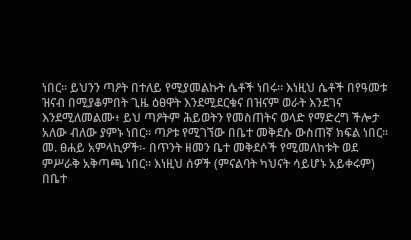ነበር። ይህንን ጣዖት በተለይ የሚያመልኩት ሴቶች ነበሩ። እነዚህ ሴቶች በየዓመቱ ዝናብ በሚያቆምበት ጊዜ ዕፀዋት እንደሚደርቁና በዝናም ወራት እንደገና እንደሚለመልሙ፥ ይህ ጣዖትም ሕይወትን የመስጠትና ወላድ የማድረግ ችሎታ አለው ብለው ያምኑ ነበር። ጣዖቱ የሚገኘው በቤተ መቅደሱ ውስጠኛ ክፍል ነበር። መ. ፀሐይ አምላኪዎች፡- በጥንት ዘመን ቤተ መቅደሶች የሚመለከቱት ወደ ምሥራቅ አቅጣጫ ነበር። እነዚህ ሰዎች (ምናልባት ካህናት ሳይሆኑ አይቀሩም) በቤተ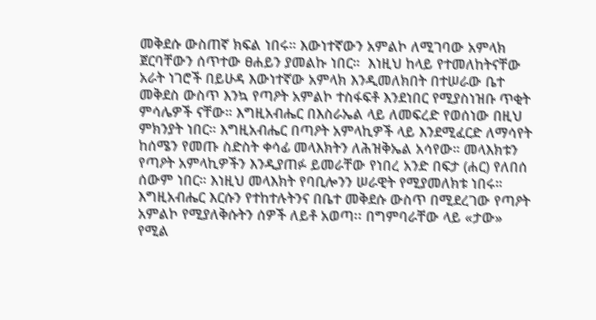መቅደሱ ውስጠኛ ክፍል ነበሩ። እውነተኛውን አምልኮ ለሚገባው አምላክ ጀርባቸውን ሰጥተው ፀሐይን ያመልኩ ነበር።  እነዚህ ከላይ የተመለከትናቸው አራት ነገሮች በይሁዳ እውነተኛው አምላክ እንዲመለክበት በተሠራው ቤተ መቅደስ ውስጥ እንኳ የጣዖት አምልኮ ተስፋፍቶ እንደነበር የሚያስነዝቡ ጥቂት ምሳሌዎች ናቸው። እግዚአብሔር በእስራኤል ላይ ለመፍረድ የወሰነው በዚህ ምክንያት ነበር። እግዚአብሔር በጣዖት አምላኪዎች ላይ እንደሚፈርድ ለማሳየት ከሰሜን የመጡ ስድስት ቀሳፊ መላእክትን ለሕዝቅኤል አሳየው። መላእክቱን የጣዖት አምላኪዎችን እንዲያጠፉ ይመራቸው የነበረ አንድ በፍታ (ሐር) የለበሰ ሰውም ነበር። እነዚህ መላእክት የባቢሎንን ሠራዊት የሚያመለክቱ ነበሩ። እግዚአብሔር እርሱን የተከተሉትንና በቤተ መቅደሱ ውስጥ በሚደረገው የጣዖት አምልኮ የሚያለቅሱትን ሰዎች ለይቶ አወጣ፡፡ በግምባራቸው ላይ «ታው» የሚል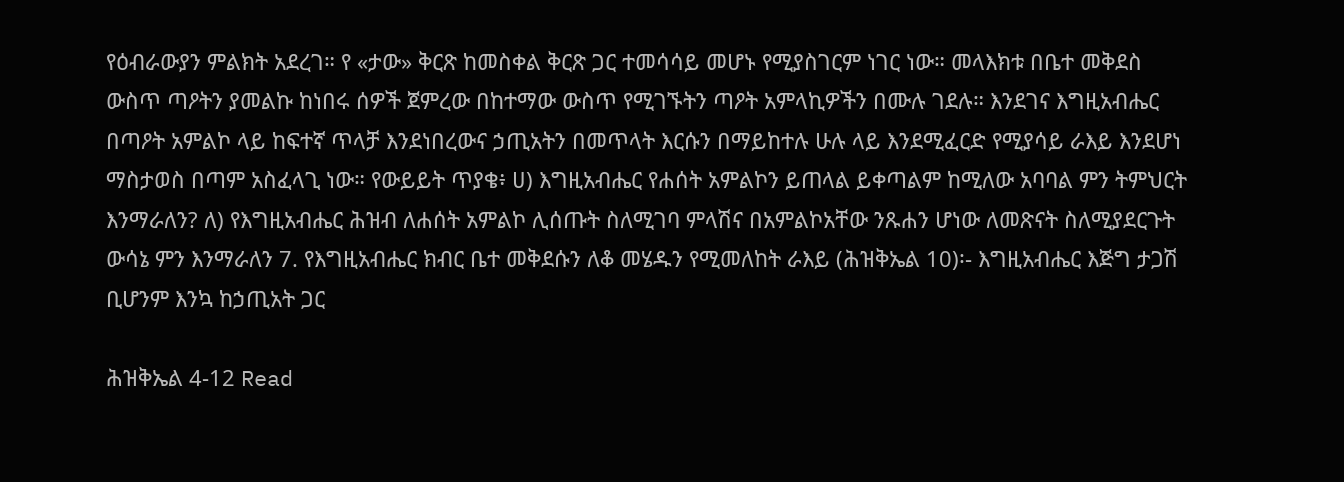የዕብራውያን ምልክት አደረገ። የ «ታው» ቅርጽ ከመስቀል ቅርጽ ጋር ተመሳሳይ መሆኑ የሚያስገርም ነገር ነው። መላእክቱ በቤተ መቅደስ ውስጥ ጣዖትን ያመልኩ ከነበሩ ሰዎች ጀምረው በከተማው ውስጥ የሚገኙትን ጣዖት አምላኪዎችን በሙሉ ገደሉ። እንደገና እግዚአብሔር በጣዖት አምልኮ ላይ ከፍተኛ ጥላቻ እንደነበረውና ኃጢአትን በመጥላት እርሱን በማይከተሉ ሁሉ ላይ እንደሚፈርድ የሚያሳይ ራእይ እንደሆነ ማስታወስ በጣም አስፈላጊ ነው። የውይይት ጥያቄ፥ ሀ) እግዚአብሔር የሐሰት አምልኮን ይጠላል ይቀጣልም ከሚለው አባባል ምን ትምህርት እንማራለን? ለ) የእግዚአብሔር ሕዝብ ለሐሰት አምልኮ ሊሰጡት ስለሚገባ ምላሽና በአምልኮአቸው ንጹሐን ሆነው ለመጽናት ስለሚያደርጉት ውሳኔ ምን እንማራለን 7. የእግዚአብሔር ክብር ቤተ መቅደሱን ለቆ መሄዱን የሚመለከት ራእይ (ሕዝቅኤል 10)፡- እግዚአብሔር እጅግ ታጋሽ ቢሆንም እንኳ ከኃጢአት ጋር

ሕዝቅኤል 4-12 Read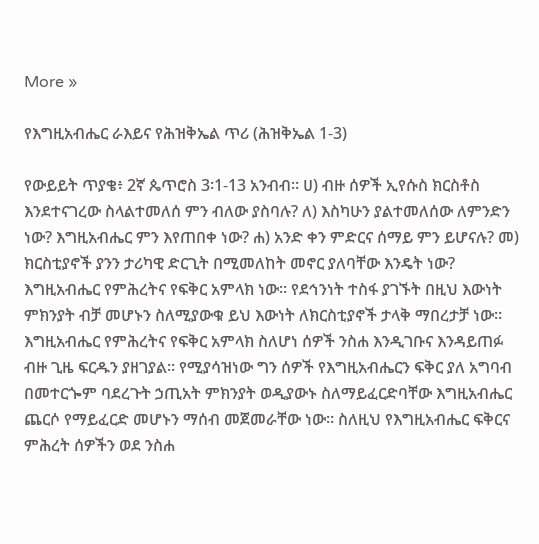More »

የእግዚአብሔር ራእይና የሕዝቅኤል ጥሪ (ሕዝቅኤል 1-3)

የውይይት ጥያቄ፥ 2ኛ ጴጥሮስ 3፡1-13 አንብብ። ሀ) ብዙ ሰዎች ኢየሱስ ክርስቶስ እንደተናገረው ስላልተመለሰ ምን ብለው ያስባሉ? ለ) እስካሁን ያልተመለሰው ለምንድን ነው? እግዚአብሔር ምን እየጠበቀ ነው? ሐ) አንድ ቀን ምድርና ሰማይ ምን ይሆናሉ? መ) ክርስቲያኖች ያንን ታሪካዊ ድርጊት በሚመለከት መኖር ያለባቸው እንዴት ነው? እግዚአብሔር የምሕረትና የፍቅር አምላክ ነው። የደኅንነት ተስፋ ያገኙት በዚህ እውነት ምክንያት ብቻ መሆኑን ስለሚያውቁ ይህ እውነት ለክርስቲያኖች ታላቅ ማበረታቻ ነው። እግዚአብሔር የምሕረትና የፍቅር አምላክ ስለሆነ ሰዎች ንስሐ እንዲገቡና እንዳይጠፉ ብዙ ጊዜ ፍርዱን ያዘገያል። የሚያሳዝነው ግን ሰዎች የእግዚአብሔርን ፍቅር ያለ አግባብ በመተርጐም ባደረጉት ኃጢአት ምክንያት ወዲያውኑ ስለማይፈርድባቸው እግዚአብሔር ጨርሶ የማይፈርድ መሆኑን ማሰብ መጀመራቸው ነው። ስለዚህ የእግዚአብሔር ፍቅርና ምሕረት ሰዎችን ወደ ንስሐ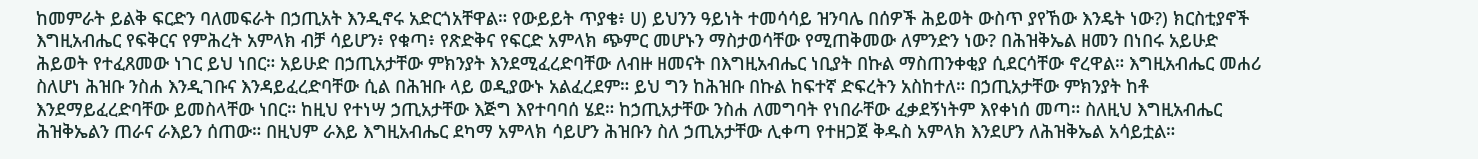ከመምራት ይልቅ ፍርድን ባለመፍራት በኃጢአት እንዲኖሩ አድርጎአቸዋል። የውይይት ጥያቄ፥ ሀ) ይህንን ዓይነት ተመሳሳይ ዝንባሌ በሰዎች ሕይወት ውስጥ ያየኸው እንዴት ነው?) ክርስቲያኖች እግዚአብሔር የፍቅርና የምሕረት አምላክ ብቻ ሳይሆን፥ የቁጣ፥ የጽድቅና የፍርድ አምላክ ጭምር መሆኑን ማስታወሳቸው የሚጠቅመው ለምንድን ነው? በሕዝቅኤል ዘመን በነበሩ አይሁድ ሕይወት የተፈጸመው ነገር ይህ ነበር። አይሁድ በኃጢአታቸው ምክንያት እንደሚፈረድባቸው ለብዙ ዘመናት በእግዚአብሔር ነቢያት በኩል ማስጠንቀቂያ ሲደርሳቸው ኖረዋል። እግዚአብሔር መሐሪ ስለሆነ ሕዝቡ ንስሐ እንዲገቡና እንዳይፈረድባቸው ሲል በሕዝቡ ላይ ወዲያውኑ አልፈረደም። ይህ ግን ከሕዝቡ በኩል ከፍተኛ ድፍረትን አስከተለ። በኃጢአታቸው ምክንያት ከቶ እንደማይፈረድባቸው ይመስላቸው ነበር። ከዚህ የተነሣ ኃጢአታቸው እጅግ እየተባባሰ ሄደ። ከኃጢአታቸው ንስሐ ለመግባት የነበራቸው ፈቃደኝነትም እየቀነሰ መጣ። ስለዚህ እግዚአብሔር ሕዝቅኤልን ጠራና ራእይን ሰጠው። በዚህም ራእይ እግዚአብሔር ደካማ አምላክ ሳይሆን ሕዝቡን ስለ ኃጢአታቸው ሊቀጣ የተዘጋጀ ቅዱስ አምላክ እንደሆን ለሕዝቅኤል አሳይቷል።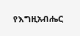የእግዚአብሔር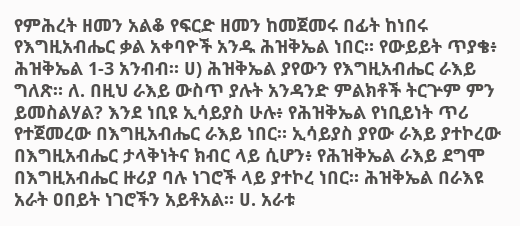የምሕረት ዘመን አልቆ የፍርድ ዘመን ከመጀመሩ በፊት ከነበሩ የእግዚአብሔር ቃል አቀባዮች አንዱ ሕዝቅኤል ነበር። የውይይት ጥያቄ፥ ሕዝቅኤል 1-3 አንብብ። ሀ) ሕዝቅኤል ያየውን የእግዚአብሔር ራእይ ግለጽ። ለ. በዚህ ራእይ ውስጥ ያሉት አንዳንድ ምልክቶች ትርጕም ምን ይመስልሃል? እንደ ነቢዩ ኢሳይያስ ሁሉ፥ የሕዝቅኤል የነቢይነት ጥሪ የተጀመረው በእግዚአብሔር ራእይ ነበር። ኢሳይያስ ያየው ራእይ ያተኮረው በእግዚአብሔር ታላቅነትና ክብር ላይ ሲሆን፥ የሕዝቅኤል ራእይ ደግሞ በእግዚአብሔር ዙሪያ ባሉ ነገሮች ላይ ያተኮረ ነበር። ሕዝቅኤል በራእዩ አራት ዐበይት ነገሮችን አይቶአል። ሀ. አራቱ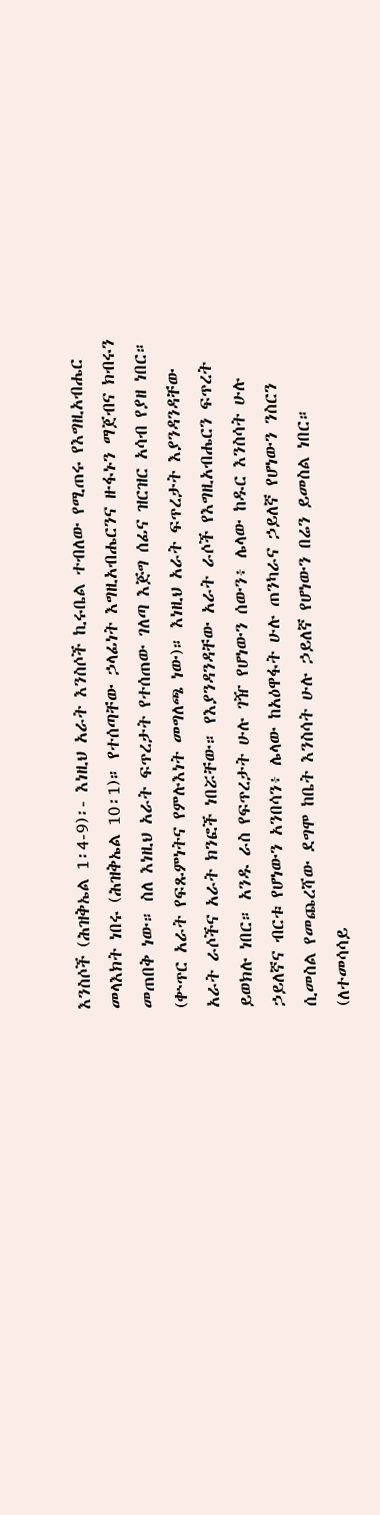እንስሶች (ሕዝቅኤል 1፡4-9)፡- እነዚህ አራት እንስሶች ኪሩቤል ተብለው የሚጠሩ የእግዚአብሔር መላእክት ነበሩ (ሕዝቅኤል 10፡1)። የተሰጣቸው ኃላፊነት እግዚአብሔርንና ዙፋኑን ማጀብና ክብሩን መጠበቅ ነው። ስለ እነዚህ አራት ፍጥረታት የተሰጠው ገለጣ እጅግ ሰፊና ዝርዝር አሳብ የያዘ ነበር። (ቍጥር አራት የፍጹምነትና የምሉእነት መግለጫ ነው)። እነዚህ አራት ፍጥረታት እያንዳንዳቸው አራት ራሶችና አራት ክንፎች ነበሯቸው። የእያንዳንዳቸው አራት ራሶች የእግዚአብሔርን ፍጥረት ይወክሉ ነበር። አንዱ ራስ የፍጥረታት ሁሉ ገዥ የሆነውን ሰውን፥ ሌላው ከዱር እንስሳት ሁሉ ኃይለኛና ብርቱ የሆነውን አንበሳን፥ ሌላው ከአዕዋፋት ሁሉ ጠንካራና ኃይለኛ የሆነውን ንስርን ሲመስል የመጨረሻው ደግሞ ከቤት እንስሳት ሁሉ ኃይለኛ የሆነውን በሬን ይመስል ነበር። (ለተመሳሳይ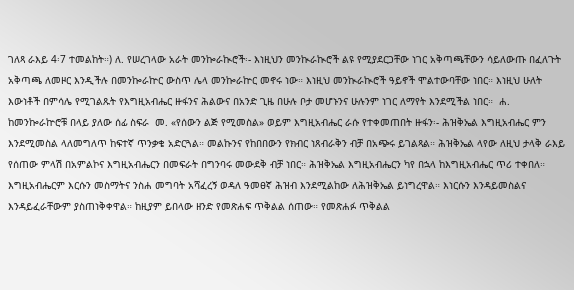ገለጻ ራእይ 4፡7 ተመልከት።) ለ. የሠረገላው አራት መንኰራኲሮች፡- እነዚህን መንኲራኲሮች ልዩ የሚያደርጋቸው ነገር አቅጣጫቸውን ሳይለውጡ በፈለጉት አቅጣጫ ለመዞር እንዲችሉ በመንኰራኵር ውስጥ ሌላ መንኰራኵር መኖሩ ነው። እነዚህ መንኲራኲሮች ዓይኖች ሞልተውባቸው ነበር። እነዚህ ሁለት እውነቶች በምሳሌ የሚገልጹት የእግዚአብሔር ዙፋንና ሕልውና በአንድ ጊዜ በሁሉ ቦታ መሆኑንና ሁሉንም ነገር ለማየት እንደሚችል ነበር።  ሐ. ከመንኰራኵሮቹ በላይ ያለው ሰፊ ስፍራ  መ. «የሰውን ልጅ የሚመስል» ወይም እግዚአብሔር ራሱ የተቀመጠበት ዙፋን፡- ሕዝቅኤል እግዚአብሔር ምን እንደሚመስል ላለመግለጥ ከፍተኛ ጥንቃቄ አድርጓል። መልኩንና የከበበውን የክብር ነጸብራቅን ብቻ በአጭሩ ይገልጻል። ሕዝቅኤል ላየው ለዚህ ታላቅ ራእይ የሰጠው ምላሽ በአምልኮና እግዚአብሔርን በመፍራት በግንባሩ መውደቅ ብቻ ነበር። ሕዝቅኤል እግዚአብሔርን ካየ በኋላ ከእግዚአብሔር ጥሪ ተቀበለ። እግዚአብሔርም እርሱን መስማትና ንስሐ መግባት አሻፈረኝ ወዳለ ዓመፀኛ ሕዝብ እንደሚልከው ለሕዝቅኤል ይነግረዋል። እነርሱን እንዳይመስልና እንዳይፈራቸውም ያስጠነቅቀዋል። ከዚያም ይበላው ዘንድ የመጽሐፍ ጥቅልል ሰጠው። የመጽሐፉ ጥቅልል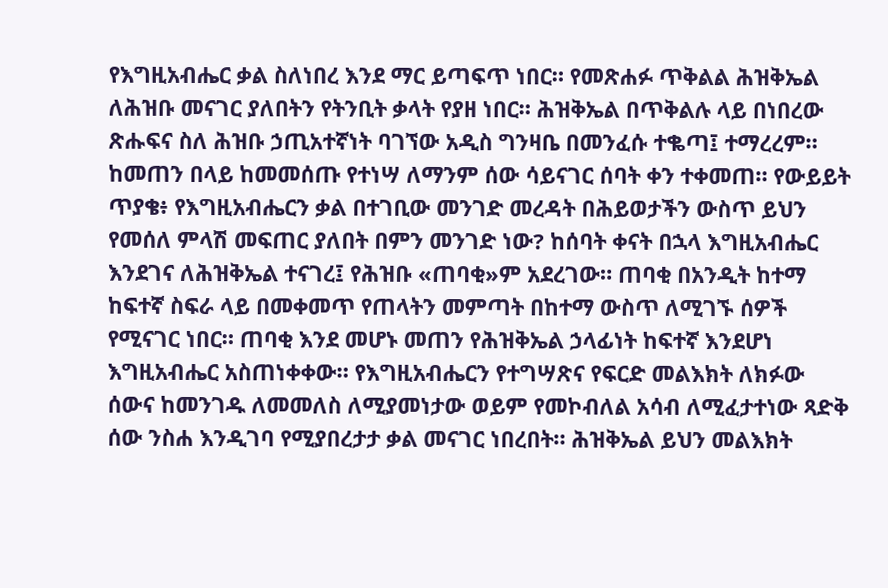የእግዚአብሔር ቃል ስለነበረ እንደ ማር ይጣፍጥ ነበር። የመጽሐፉ ጥቅልል ሕዝቅኤል ለሕዝቡ መናገር ያለበትን የትንቢት ቃላት የያዘ ነበር። ሕዝቅኤል በጥቅልሉ ላይ በነበረው ጽሑፍና ስለ ሕዝቡ ኃጢአተኛነት ባገኘው አዲስ ግንዛቤ በመንፈሱ ተቈጣ፤ ተማረረም። ከመጠን በላይ ከመመሰጡ የተነሣ ለማንም ሰው ሳይናገር ሰባት ቀን ተቀመጠ። የውይይት ጥያቄ፥ የእግዚአብሔርን ቃል በተገቢው መንገድ መረዳት በሕይወታችን ውስጥ ይህን የመሰለ ምላሽ መፍጠር ያለበት በምን መንገድ ነው? ከሰባት ቀናት በኋላ እግዚአብሔር እንደገና ለሕዝቅኤል ተናገረ፤ የሕዝቡ «ጠባቂ»ም አደረገው። ጠባቂ በአንዲት ከተማ ከፍተኛ ስፍራ ላይ በመቀመጥ የጠላትን መምጣት በከተማ ውስጥ ለሚገኙ ሰዎች የሚናገር ነበር። ጠባቂ እንደ መሆኑ መጠን የሕዝቅኤል ኃላፊነት ከፍተኛ እንደሆነ እግዚአብሔር አስጠነቀቀው። የእግዚአብሔርን የተግሣጽና የፍርድ መልእክት ለክፉው ሰውና ከመንገዱ ለመመለስ ለሚያመነታው ወይም የመኮብለል አሳብ ለሚፈታተነው ጻድቅ ሰው ንስሐ እንዲገባ የሚያበረታታ ቃል መናገር ነበረበት። ሕዝቅኤል ይህን መልእክት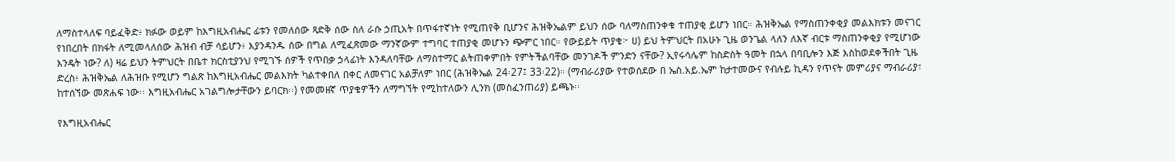ለማስተላለፍ ባይፈቅድ፥ ክፉው ወይም ከእግዚአብሔር ፊቱን የመለሰው ጻድቅ ሰው ስለ ራሱ ኃጢአት በጥፋተኛነት የሚጠየቅ ቢሆንና ሕዝቅኤልም ይህን ሰው ባለማስጠንቀቁ ተጠያቂ ይሆን ነበር። ሕዝቅኤል የማስጠንቀቂያ መልእክቱን መናገር የነበረበት በክፋት ለሚመላለሰው ሕዝብ ብቻ ሳይሆን፥ እያንዳንዱ ሰው በግል ለሚፈጽመው ማንኛውም ተግባር ተጠያቂ መሆኑን ጭምር ነበር። የውይይት ጥያቄ፦ ሀ) ይህ ትምህርት በአሁኑ ጊዜ ወንጌል ላለን ለእኛ ብርቱ ማስጠንቀቂያ የሚሆነው እንዴት ነው? ለ) ዛሬ ይህን ትምህርት በቤተ ክርስቲያንህ የሚገኙ ሰዎች የጥበቃ ኃላፊነት እንዳለባቸው ለማስተማር ልትጠቀምበት የምትችልባቸው መንገዶች ምንድን ናቸው? ኢየሩሳሌም ከስድስት ዓመት በኋላ በባቢሎን እጅ እስከወደቀችበት ጊዜ ድረስ፥ ሕዝቅኤል ለሕዝቡ የሚሆን ግልጽ ከእግዚአብሔር መልእክት ካልተቀበለ በቀር ለመናገር አልቻለም ነበር (ሕዝቅኤል 24፡27፤ 33፡22)። (ማብራሪያው የተወሰደው በ ኤስ.አይ.ኤም ከታተመውና የብሉይ ኪዳን የጥናት መምሪያና ማብራሪያ፣ ከተሰኘው መጽሐፍ ነው፡፡ እግዚአብሔር አገልግሎታቸውን ይባርክ፡፡) የመመዘኛ ጥያቄዎችን ለማግኘት የሚከተለውን ሊንክ (መስፈንጠሪያ) ይጫኑ፡፡

የእግዚአብሔር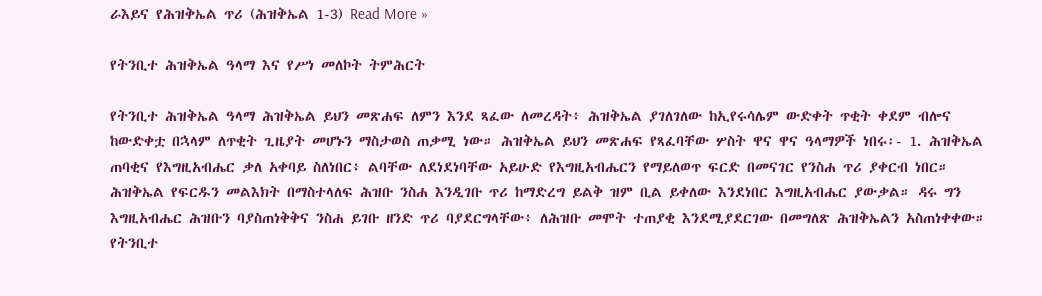ራእይና የሕዝቅኤል ጥሪ (ሕዝቅኤል 1-3) Read More »

የትንቢተ ሕዝቅኤል ዓላማ እና የሥነ መለኮት ትምሕርት

የትንቢተ ሕዝቅኤል ዓላማ ሕዝቅኤል ይህን መጽሐፍ ለምን እንደ ጻፈው ለመረዳት፥ ሕዝቅኤል ያገለገለው ከኢየሩሳሌም ውድቀት ጥቂት ቀደም ብሎና ከውድቀቷ በኋላም ለጥቂት ጊዜያት መሆኑን ማስታወስ ጠቃሚ ነው። ሕዝቅኤል ይህን መጽሐፍ የጻፈባቸው ሦስት ዋና ዋና ዓላማዎች ነበሩ፡- 1. ሕዝቅኤል ጠባቂና የእግዚአብሔር ቃለ አቀባይ ስለነበር፥ ልባቸው ለደነደነባቸው አይሁድ የእግዚአብሔርን የማይለወጥ ፍርድ በመናገር የንስሐ ጥሪ ያቀርብ ነበር። ሕዝቅኤል የፍርዱን መልእክት በማስተላለፍ ሕዝቡ ንስሐ እንዲገቡ ጥሪ ከማድረግ ይልቅ ዝም ቢል ይቀለው እንደነበር እግዚአብሔር ያውቃል። ዳሩ ግን እግዚአብሔር ሕዝቡን ባያስጠነቅቅና ንስሐ ይገቡ ዘንድ ጥሪ ባያደርግላቸው፥ ለሕዝቡ መሞት ተጠያቂ እንደሚያደርገው በመግለጽ ሕዝቅኤልን አስጠነቀቀው። የትንቢተ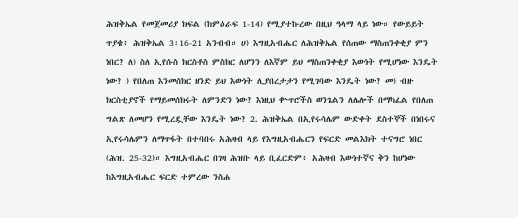ሕዝቅኤል የመጀመሪያ ክፍል (ከምዕራፍ 1-14) የሚያተኩረው በዚህ ዓላማ ላይ ነው። የውይይት ጥያቄ፥ ሕዝቅኤል 3፡16-21 አንብብ። ሀ) እግዚአብሔር ለሕዝቅኤል የሰጠው ማስጠንቀቂያ ምን ነበር? ለ) ስለ ኢየሱስ ክርስቶስ ምስክር ለሆንን ለእኛም ይህ ማስጠንቀቂያ እውነት የሚሆነው እንዴት ነው? ) የበለጠ እንመሰክር ዘንድ ይህ እውነት ሊያበረታታን የሚገባው እንዴት ነው? መ) ብዙ ክርስቲያኖች የማይመሰክሩት ለምንድን ነው? እነዚህ ቍጥሮችስ ወንጌልን ለሌሎች በማካፈል የበለጠ ግልጽ ለመሆን የሚረዷቸው እንዴት ነው? 2. ሕዝቅኤል በኢየሩሳሌም ውድቀት ደስተኞች በነበሩና ኢየሩሳሌምን ለማጥፋት በተባበሩ አሕዛብ ላይ የእግዚአብሔርን የፍርድ መልእክት ተናግሮ ነበር (ሕዝ. 25-32)። እግዚአብሔር በገዛ ሕዝቡ ላይ ቢፈርድም፥ አሕዛብ እውነተኛና ቅን ከሆነው ከእግዚአብሔር ፍርድ ተምረው ንስሐ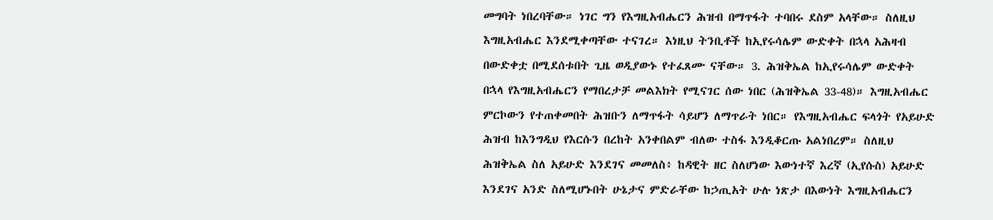መግባት ነበረባቸው። ነገር ግን የእግዚአብሔርን ሕዝብ በማጥፋት ተባበሩ ደስም አላቸው። ስለዚህ እግዚአብሔር እንደሚቀጣቸው ተናገረ። እነዚህ ትንቢቶች ከኢየሩሳሌም ውድቀት በኋላ አሕዛብ በውድቀቷ በሚደሰቱበት ጊዜ ወዲያውኑ የተፈጸሙ ናቸው። 3. ሕዝቅኤል ከኢየሩሳሌም ውድቀት በኋላ የእግዚአብሔርን የማበረታቻ መልእክት የሚናገር ሰው ነበር (ሕዝቅኤል 33-48)። እግዚአብሔር ምርኮውን የተጠቀመበት ሕዝቡን ለማጥፋት ሳይሆን ለማጥራት ነበር። የእግዚአብሔር ፍላጎት የአይሁድ ሕዝብ ከእንግዲህ የእርሱን በረከት አንቀበልም ብለው ተስፋ እንዲቆርጡ አልነበረም። ስለዚህ ሕዝቅኤል ስለ አይሁድ እንደገና መመለስ፥ ከዳዊት ዘር ስለሆነው እውነተኛ እረኛ (ኢየሱስ) አይሁድ እንደገና አንድ ስለሚሆኑበት ሁኔታና ምድራቸው ከኃጢአት ሁሉ ነጽታ በእውነት እግዚአብሔርን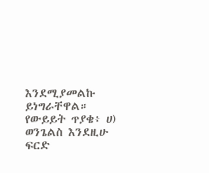እንደሚያመልኩ ይነግራቸዋል። የውይይት ጥያቄ፥ ሀ) ወንጌልስ እንደዚሁ ፍርድ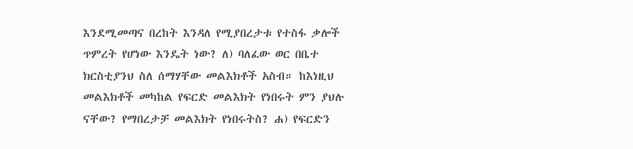እንደሚመጣና በረከት እንዳለ የሚያበረታቱ የተስፋ ቃሎች ጥምረት የሆነው እንዴት ነው? ለ) ባለፈው ወር በቤተ ክርስቲያንህ ስለ ሰማሃቸው መልእክቶች አስብ። ከእነዚህ መልእክቶች መካከል የፍርድ መልእክት የነበሩት ምን ያህሉ ናቸው? የማበረታቻ መልእክት የነበሩትስ? ሐ) የፍርድን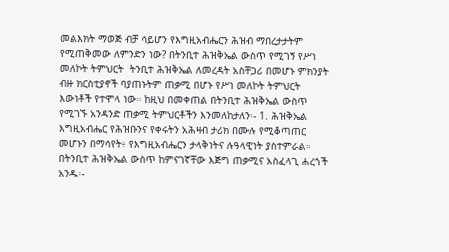መልእክት ማወጅ ብቻ ሳይሆን የእግዚአብሔርን ሕዝብ ማበረታታትም የሚጠቅመው ለምንድን ነው? በትንቢተ ሕዝቅኤል ውስጥ የሚገኝ የሥነ መለኮት ትምህርት  ትንቢተ ሕዝቅኤል ለመረዳት አስቸጋሪ በመሆኑ ምክንያት ብዙ ክርስቲያኖች ባያጠኑትም ጠቃሚ በሆኑ የሥነ መለኮት ትምህርት እውነቶች የተሞላ ነው። ከዚህ በመቀጠል በትንቢተ ሕዝቅኤል ውስጥ የሚገኙ አንዳንድ ጠቃሚ ትምህርቶችን እንመለከታለን፡- 1. ሕዝቅኤል እግዚአብሔር የሕዝቡንና የቀሩትን አሕዛብ ታሪክ በሙሉ የሚቆጣጠር መሆኑን በማሳየት፥ የእግዚአብሔርን ታላቅነትና ሉዓላዊነት ያስተምራል። በትንቢተ ሕዝቅኤል ውስጥ ከምናገኛቸው እጅግ ጠቃሚና አስፈላጊ ሐረጎች አንዱ፡-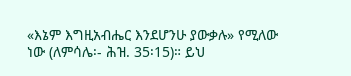«እኔም እግዚአብሔር እንደሆንሁ ያውቃሉ» የሚለው ነው (ለምሳሌ፡- ሕዝ. 35፡15)። ይህ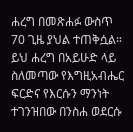ሐረግ በመጽሐፉ ውስጥ 70 ጊዜ ያህል ተጠቅሷል። ይህ ሐረግ በአይሁድ ላይ ስለመጣው የእግዚአብሔር ፍርድና የእርሱን ማንነት ተገንዝበው በንስሐ ወደርሱ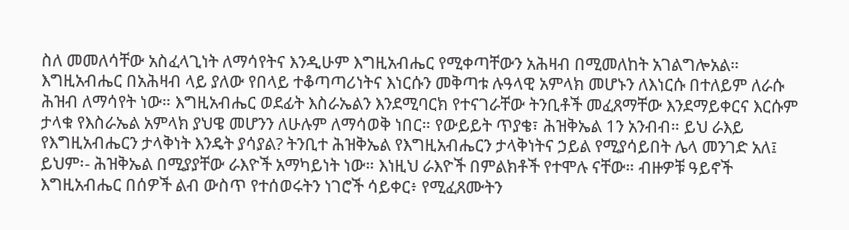ስለ መመለሳቸው አስፈላጊነት ለማሳየትና እንዲሁም እግዚአብሔር የሚቀጣቸውን አሕዛብ በሚመለከት አገልግሎአል። እግዚአብሔር በአሕዛብ ላይ ያለው የበላይ ተቆጣጣሪነትና እነርሱን መቅጣቱ ሉዓላዊ አምላክ መሆኑን ለእነርሱ በተለይም ለራሱ ሕዝብ ለማሳየት ነው። እግዚአብሔር ወደፊት እስራኤልን እንደሚባርክ የተናገራቸው ትንቢቶች መፈጸማቸው እንደማይቀርና እርሱም ታላቁ የእስራኤል አምላክ ያህዌ መሆንን ለሁሉም ለማሳወቅ ነበር። የውይይት ጥያቄ፣ ሕዝቅኤል 1ን አንብብ። ይህ ራእይ የእግዚአብሔርን ታላቅነት እንዴት ያሳያል? ትንቢተ ሕዝቅኤል የእግዚአብሔርን ታላቅነትና ኃይል የሚያሳይበት ሌላ መንገድ አለ፤ ይህም፡- ሕዝቅኤል በሚያያቸው ራእዮች አማካይነት ነው። እነዚህ ራእዮች በምልክቶች የተሞሉ ናቸው። ብዙዎቹ ዓይኖች እግዚአብሔር በሰዎች ልብ ውስጥ የተሰወሩትን ነገሮች ሳይቀር፥ የሚፈጸሙትን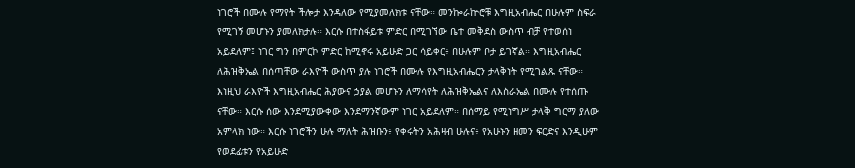ነገሮች በሙሉ የማየት ችሎታ እንዳለው የሚያመለክቱ ናቸው። መንኰራኵሮቹ እግዚአብሔር በሁሉም ስፍራ የሚገኝ መሆኑን ያመለክታሉ። እርሱ በተስፋይቱ ምድር በሚገኘው ቤተ መቅደስ ውስጥ ብቻ የተወሰነ አይደለም፤ ነገር ግን በምርኮ ምድር ከሚኖሩ አይሁድ ጋር ሳይቀር፥ በሁሉም ቦታ ይገኛል። እግዚአብሔር ለሕዝቅኤል በሰጣቸው ራእዮች ውስጥ ያሉ ነገሮች በሙሉ የእግዚአብሔርን ታላቅነት የሚገልጹ ናቸው። እነዚህ ራእዮች እግዚአብሔር ሕያውና ኃያል መሆኑን ለማሳየት ለሕዝቅኤልና ለእስራኤል በሙሉ የተሰጡ ናቸው። እርሱ ሰው እንደሚያውቀው እንደማንኛውም ነገር አይደለም። በሰማይ የሚነግሥ ታላቅ ግርማ ያለው አምላክ ነው። እርሱ ነገሮችን ሁሉ ማለት ሕዝቡን፥ የቀሩትን አሕዛብ ሁሉና፥ የአሁኑን ዘመን ፍርድና እንዲሁም የወደፊቱን የአይሁድ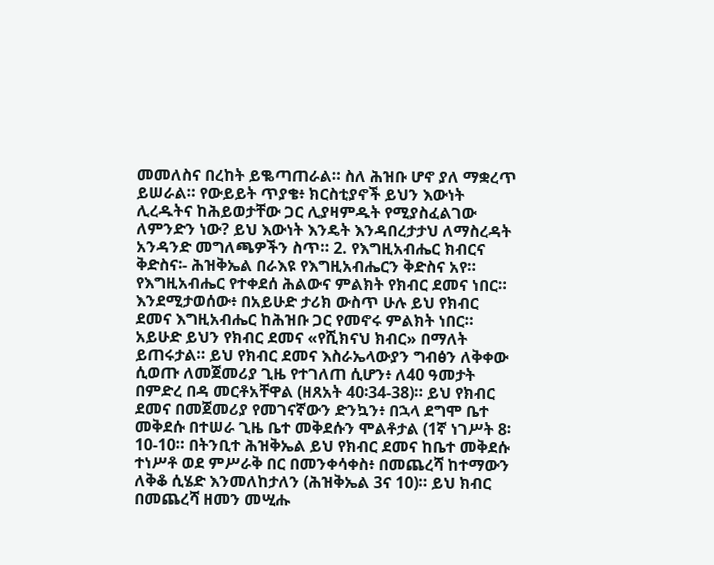መመለስና በረከት ይቈጣጠራል። ስለ ሕዝቡ ሆኖ ያለ ማቋረጥ ይሠራል። የውይይት ጥያቄ፥ ክርስቲያኖች ይህን እውነት ሊረዱትና ከሕይወታቸው ጋር ሊያዛምዱት የሚያስፈልገው ለምንድን ነው? ይህ እውነት እንዴት እንዳበረታታህ ለማስረዳት አንዳንድ መግለጫዎችን ስጥ። 2. የእግዚአብሔር ክብርና ቅድስና፡- ሕዝቅኤል በራእዩ የእግዚአብሔርን ቅድስና አየ። የእግዚአብሔር የተቀደሰ ሕልውና ምልክት የክብር ደመና ነበር። እንደሚታወሰው፥ በአይሁድ ታሪክ ውስጥ ሁሉ ይህ የክብር ደመና እግዚአብሔር ከሕዝቡ ጋር የመኖሩ ምልክት ነበር። አይሁድ ይህን የክብር ደመና «የሺክናህ ክብር» በማለት ይጠሩታል። ይህ የክብር ደመና እስራኤላውያን ግብፅን ለቅቀው ሲወጡ ለመጀመሪያ ጊዜ የተገለጠ ሲሆን፥ ለ40 ዓመታት በምድረ በዳ መርቶአቸዋል (ዘጸአት 40፡34-38)። ይህ የክብር ደመና በመጀመሪያ የመገናኛውን ድንኳን፥ በኋላ ደግሞ ቤተ መቅደሱ በተሠራ ጊዜ ቤተ መቅደሱን ሞልቶታል (1ኛ ነገሥት 8፡10-10። በትንቢተ ሕዝቅኤል ይህ የክብር ደመና ከቤተ መቅደሱ ተነሥቶ ወደ ምሥራቅ በር በመንቀሳቀስ፥ በመጨረሻ ከተማውን ለቅቆ ሲሄድ እንመለከታለን (ሕዝቅኤል 3ና 10)። ይህ ክብር በመጨረሻ ዘመን መሢሑ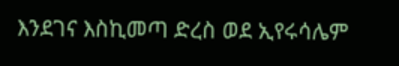እንደገና እስኪመጣ ድረስ ወደ ኢየሩሳሌም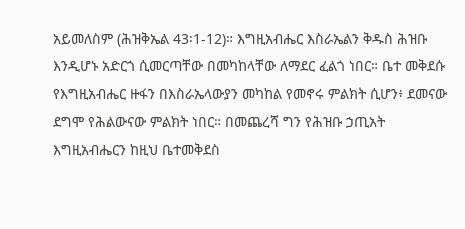አይመለስም (ሕዝቅኤል 43፡1-12)። እግዚአብሔር እስራኤልን ቅዱስ ሕዝቡ እንዲሆኑ አድርጎ ሲመርጣቸው በመካከላቸው ለማደር ፈልጎ ነበር። ቤተ መቅደሱ የእግዚአብሔር ዙፋን በእስራኤላውያን መካከል የመኖሩ ምልክት ሲሆን፥ ደመናው ደግሞ የሕልውናው ምልክት ነበር። በመጨረሻ ግን የሕዝቡ ኃጢአት እግዚአብሔርን ከዚህ ቤተመቅደስ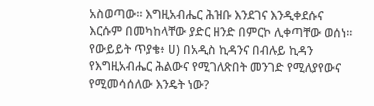አስወጣው። እግዚአብሔር ሕዝቡ እንደገና እንዲቀደሱና እርሱም በመካከላቸው ያድር ዘንድ በምርኮ ሊቀጣቸው ወሰነ። የውይይት ጥያቄ፥ ሀ) በአዲስ ኪዳንና በብሉይ ኪዳን የእግዚአብሔር ሕልውና የሚገለጽበት መንገድ የሚለያየውና የሚመሳሰለው እንዴት ነው?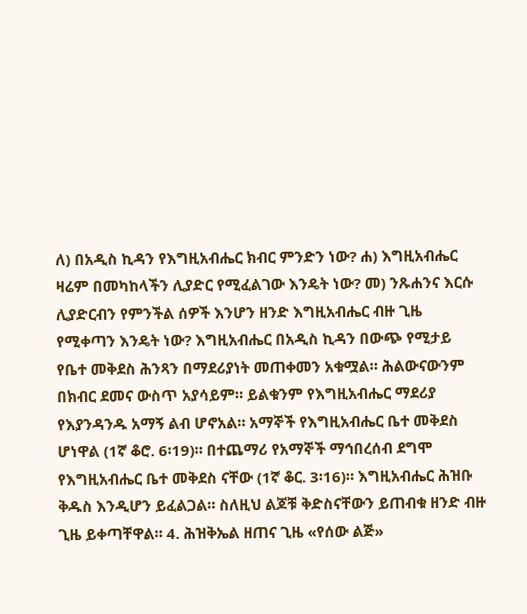ለ) በአዲስ ኪዳን የእግዚአብሔር ክብር ምንድን ነው? ሐ) እግዚአብሔር ዛሬም በመካከላችን ሊያድር የሚፈልገው እንዴት ነው? መ) ንጹሐንና እርሱ ሊያድርብን የምንችል ሰዎች እንሆን ዘንድ እግዚአብሔር ብዙ ጊዜ የሚቀጣን እንዴት ነው? እግዚአብሔር በአዲስ ኪዳን በውጭ የሚታይ የቤተ መቅደስ ሕንጻን በማደሪያነት መጠቀመን አቁሟል። ሕልውናውንም በክብር ደመና ውስጥ አያሳይም። ይልቁንም የእግዚአብሔር ማደሪያ የእያንዳንዱ አማኝ ልብ ሆኖአል። አማኞች የእግዚአብሔር ቤተ መቅደስ ሆነዋል (1ኛ ቆሮ. 6፡19)። በተጨማሪ የአማኞች ማኅበረሰብ ደግሞ የእግዚአብሔር ቤተ መቅደስ ናቸው (1ኛ ቆር. 3፡16)። እግዚአብሔር ሕዝቡ ቅዱስ እንዲሆን ይፈልጋል። ስለዚህ ልጆቹ ቅድስናቸውን ይጠብቁ ዘንድ ብዙ ጊዜ ይቀጣቸዋል። 4. ሕዝቅኤል ዘጠና ጊዜ «የሰው ልጅ»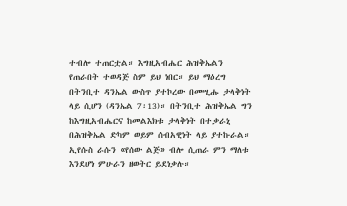ተብሎ ተጠርቷል። እግዚአብሔር ሕዝቅኤልን የጠራበት ተወዳጅ ስም ይህ ነበር። ይህ ማዕረግ በትንቢተ ዳንኤል ውስጥ ያተኮረው በመሢሑ ታላቅነት ላይ ሲሆን (ዳንኤል 7፡13)። በትንቢተ ሕዝቅኤል ግን ከእግዚአብሔርና ከመልእክቱ ታላቅነት በተቃራኒ በሕዝቅኤል ድካም ወይም ሰብአዊነት ላይ ያተኩራል። ኢየሱስ ራሱን «የሰው ልጅ» ብሎ ሲጠራ ምን ማለቱ እንደሆነ ምሁራን ዘወትር ይደነቃሉ።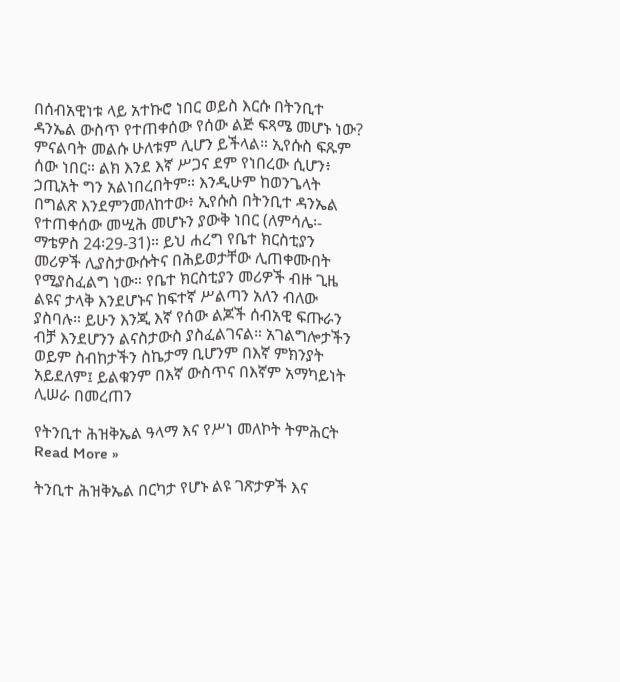በሰብአዊነቱ ላይ አተኩሮ ነበር ወይስ እርሱ በትንቢተ ዳንኤል ውስጥ የተጠቀሰው የሰው ልጅ ፍጻሜ መሆኑ ነው? ምናልባት መልሱ ሁለቱም ሊሆን ይችላል። ኢየሱስ ፍጹም ሰው ነበር። ልክ እንደ እኛ ሥጋና ደም የነበረው ሲሆን፥ ኃጢአት ግን አልነበረበትም። እንዲሁም ከወንጌላት በግልጽ እንደምንመለከተው፥ ኢየሱስ በትንቢተ ዳንኤል የተጠቀሰው መሢሕ መሆኑን ያውቅ ነበር (ለምሳሌ፡- ማቴዎስ 24፡29-31)። ይህ ሐረግ የቤተ ክርስቲያን መሪዎች ሊያስታውሱትና በሕይወታቸው ሊጠቀሙበት የሚያስፈልግ ነው። የቤተ ክርስቲያን መሪዎች ብዙ ጊዜ ልዩና ታላቅ እንደሆኑና ከፍተኛ ሥልጣን አለን ብለው ያስባሉ። ይሁን እንጂ እኛ የሰው ልጆች ሰብአዊ ፍጡራን ብቻ እንደሆንን ልናስታውስ ያስፈልገናል። አገልግሎታችን ወይም ስብከታችን ስኬታማ ቢሆንም በእኛ ምክንያት አይደለም፤ ይልቁንም በእኛ ውስጥና በእኛም አማካይነት ሊሠራ በመረጠን

የትንቢተ ሕዝቅኤል ዓላማ እና የሥነ መለኮት ትምሕርት Read More »

ትንቢተ ሕዝቅኤል በርካታ የሆኑ ልዩ ገጽታዎች እና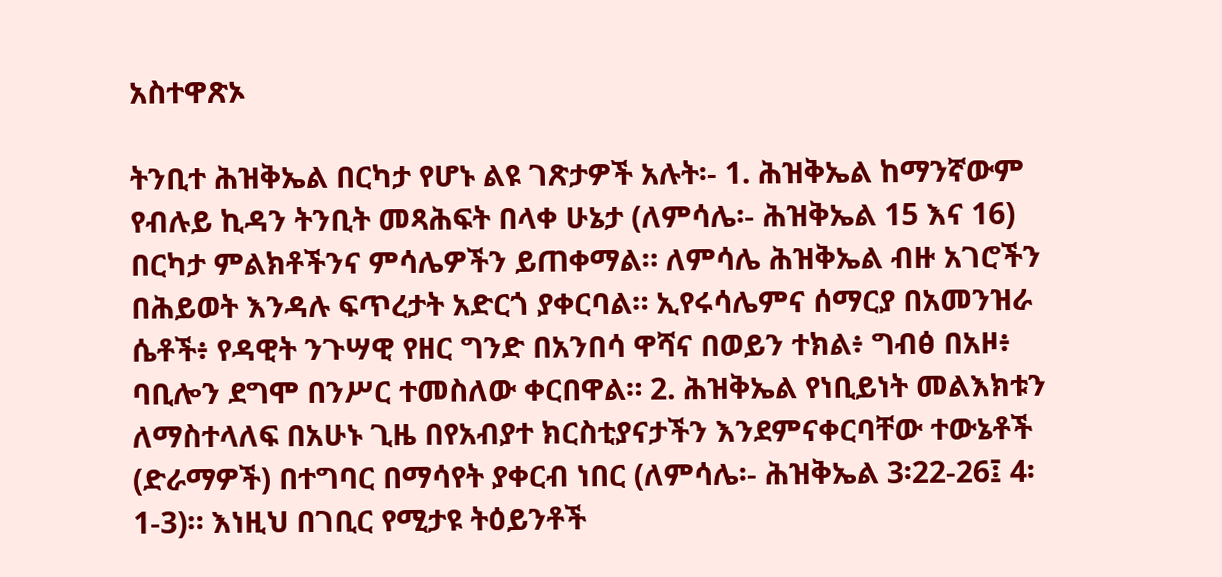አስተዋጽኦ

ትንቢተ ሕዝቅኤል በርካታ የሆኑ ልዩ ገጽታዎች አሉት፡- 1. ሕዝቅኤል ከማንኛውም የብሉይ ኪዳን ትንቢት መጻሕፍት በላቀ ሁኔታ (ለምሳሌ፡- ሕዝቅኤል 15 እና 16) በርካታ ምልክቶችንና ምሳሌዎችን ይጠቀማል። ለምሳሌ ሕዝቅኤል ብዙ አገሮችን በሕይወት እንዳሉ ፍጥረታት አድርጎ ያቀርባል። ኢየሩሳሌምና ሰማርያ በአመንዝራ ሴቶች፥ የዳዊት ንጉሣዊ የዘር ግንድ በአንበሳ ዋሻና በወይን ተክል፥ ግብፅ በአዞ፥ ባቢሎን ደግሞ በንሥር ተመስለው ቀርበዋል። 2. ሕዝቅኤል የነቢይነት መልእክቱን ለማስተላለፍ በአሁኑ ጊዜ በየአብያተ ክርስቲያናታችን እንደምናቀርባቸው ተውኔቶች (ድራማዎች) በተግባር በማሳየት ያቀርብ ነበር (ለምሳሌ፡- ሕዝቅኤል 3፡22-26፤ 4፡1-3)። እነዚህ በገቢር የሚታዩ ትዕይንቶች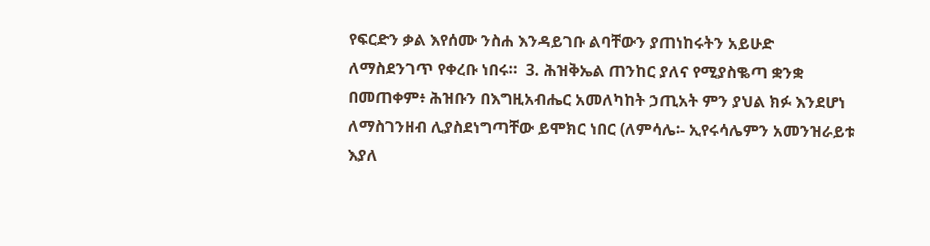የፍርድን ቃል እየሰሙ ንስሐ እንዳይገቡ ልባቸውን ያጠነከሩትን አይሁድ ለማስደንገጥ የቀረቡ ነበሩ።  3. ሕዝቅኤል ጠንከር ያለና የሚያስቈጣ ቋንቋ በመጠቀም፥ ሕዝቡን በእግዚአብሔር አመለካከት ኃጢአት ምን ያህል ክፉ እንደሆነ ለማስገንዘብ ሊያስደነግጣቸው ይሞክር ነበር (ለምሳሌ፡- ኢየሩሳሌምን አመንዝራይቱ እያለ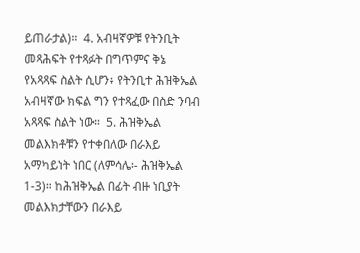ይጠራታል)።  4. አብዛኛዎቹ የትንቢት መጻሕፍት የተጻፉት በግጥምና ቅኔ የአጻጻፍ ስልት ሲሆን፥ የትንቢተ ሕዝቅኤል አብዛኛው ክፍል ግን የተጻፈው በስድ ንባብ አጻጻፍ ስልት ነው።  5. ሕዝቅኤል መልእክቶቹን የተቀበለው በራእይ አማካይነት ነበር (ለምሳሌ፡- ሕዝቅኤል 1-3)። ከሕዝቅኤል በፊት ብዙ ነቢያት መልእክታቸውን በራእይ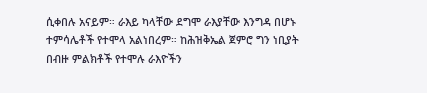ሲቀበሉ አናይም። ራእይ ካላቸው ደግሞ ራእያቸው እንግዳ በሆኑ ተምሳሌቶች የተሞላ አልነበረም። ከሕዝቅኤል ጀምሮ ግን ነቢያት በብዙ ምልክቶች የተሞሉ ራእዮችን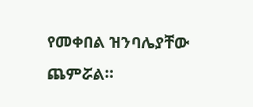የመቀበል ዝንባሌያቸው ጨምሯል።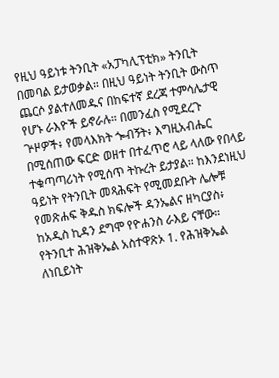የዚህ ዓይነቱ ትንቢት «አፓካሊፕቲክ» ትንቢት በመባል ይታወቃል። በዚህ ዓይነት ትንቢት ውስጥ ጨርሶ ያልተለመዱና በከፍተኛ ደረጃ ተምሳሌታዊ የሆኑ ራእዮች ይኖራሉ። በመንፈስ የሚደረጉ ጕዞዎች፥ የመላእክት ጐብኝት፥ እግዚአብሔር በሚሰጠው ፍርድ ወዘተ በተፈጥሮ ላይ ላለው የበላይ ተቁጣጣሪነት የሚሰጥ ትኩረት ይታያል። ከእንደነዚህ ዓይነት የትንቢት መጻሕፍት የሚመደቡት ሌሎቹ የመጽሐፍ ቅዱስ ክፍሎች ዳንኤልና ዘካርያስ፥ ከአዲስ ኪዳን ደግሞ የዮሐንስ ራእይ ናቸው።  የትንቢተ ሕዝቅኤል አስተዋጽኦ 1. የሕዝቅኤል ለነቢይነት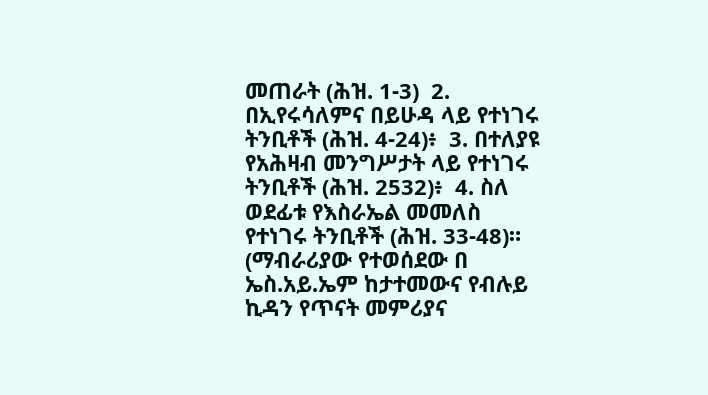መጠራት (ሕዝ. 1-3)  2. በኢየሩሳለምና በይሁዳ ላይ የተነገሩ ትንቢቶች (ሕዝ. 4-24)፥  3. በተለያዩ የአሕዛብ መንግሥታት ላይ የተነገሩ ትንቢቶች (ሕዝ. 2532)፥  4. ስለ ወደፊቱ የእስራኤል መመለስ የተነገሩ ትንቢቶች (ሕዝ. 33-48)። (ማብራሪያው የተወሰደው በ ኤስ.አይ.ኤም ከታተመውና የብሉይ ኪዳን የጥናት መምሪያና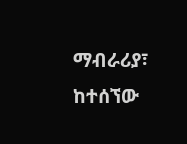ማብራሪያ፣ ከተሰኘው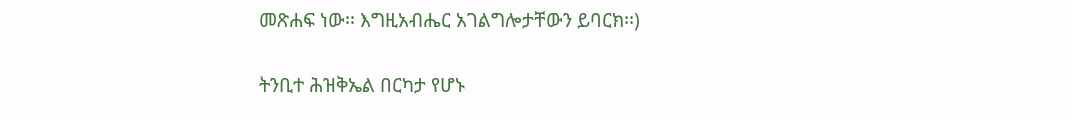መጽሐፍ ነው፡፡ እግዚአብሔር አገልግሎታቸውን ይባርክ፡፡)

ትንቢተ ሕዝቅኤል በርካታ የሆኑ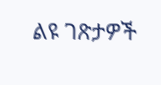ልዩ ገጽታዎች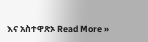እና አስተዋጽኦ Read More »